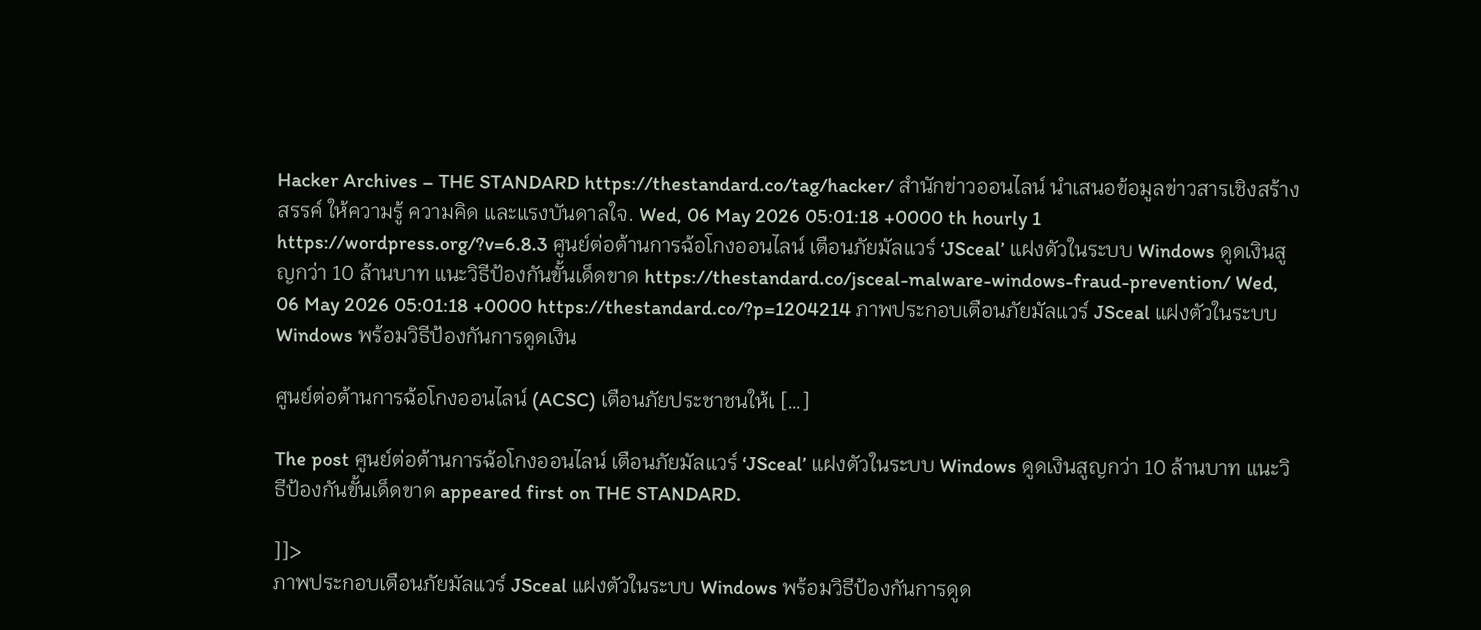Hacker Archives – THE STANDARD https://thestandard.co/tag/hacker/ สำนักข่าวออนไลน์ นำเสนอข้อมูลข่าวสารเชิงสร้างสรรค์ ให้ความรู้ ความคิด และแรงบันดาลใจ. Wed, 06 May 2026 05:01:18 +0000 th hourly 1 https://wordpress.org/?v=6.8.3 ศูนย์ต่อต้านการฉ้อโกงออนไลน์ เตือนภัยมัลแวร์ ‘JSceal’ แฝงตัวในระบบ Windows ดูดเงินสูญกว่า 10 ล้านบาท แนะวิธีป้องกันขั้นเด็ดขาด https://thestandard.co/jsceal-malware-windows-fraud-prevention/ Wed, 06 May 2026 05:01:18 +0000 https://thestandard.co/?p=1204214 ภาพประกอบเตือนภัยมัลแวร์ JSceal แฝงตัวในระบบ Windows พร้อมวิธีป้องกันการดูดเงิน

ศูนย์ต่อต้านการฉ้อโกงออนไลน์ (ACSC) เตือนภัยประชาชนให้เ […]

The post ศูนย์ต่อต้านการฉ้อโกงออนไลน์ เตือนภัยมัลแวร์ ‘JSceal’ แฝงตัวในระบบ Windows ดูดเงินสูญกว่า 10 ล้านบาท แนะวิธีป้องกันขั้นเด็ดขาด appeared first on THE STANDARD.

]]>
ภาพประกอบเตือนภัยมัลแวร์ JSceal แฝงตัวในระบบ Windows พร้อมวิธีป้องกันการดูด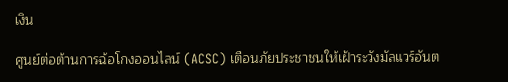เงิน

ศูนย์ต่อต้านการฉ้อโกงออนไลน์ (ACSC) เตือนภัยประชาชนให้เฝ้าระวังมัลแวร์อันต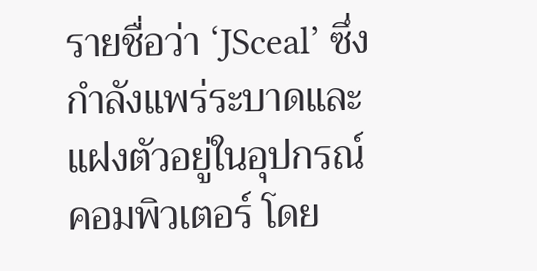รายชื่อว่า ‘JSceal’ ซึ่งกำลังแพร่ระบาดและแฝงตัวอยู่ในอุปกรณ์คอมพิวเตอร์ โดย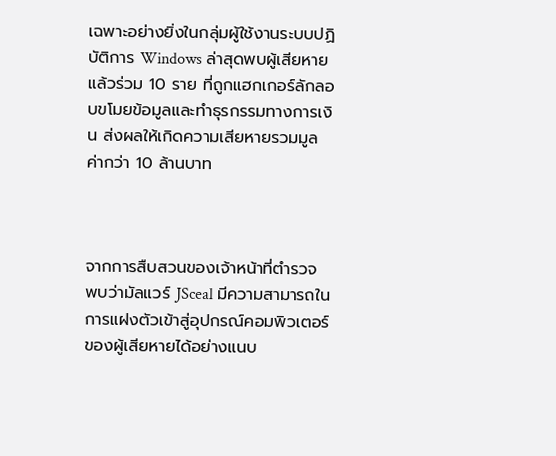เฉพาะอย่างยิ่งในกลุ่มผู้ใช้งานระบบปฏิบัติการ Windows ล่าสุดพบผู้เสียหายแล้วร่วม 10 ราย ที่ถูกแฮกเกอร์ลักลอบขโมยข้อมูลและทำธุรกรรมทางการเงิน ส่งผลให้เกิดความเสียหายรวมมูลค่ากว่า 10 ล้านบาท



จากการสืบสวนของเจ้าหน้าที่ตำรวจ พบว่ามัลแวร์ JSceal มีความสามารถในการแฝงตัวเข้าสู่อุปกรณ์คอมพิวเตอร์ของผู้เสียหายได้อย่างแนบ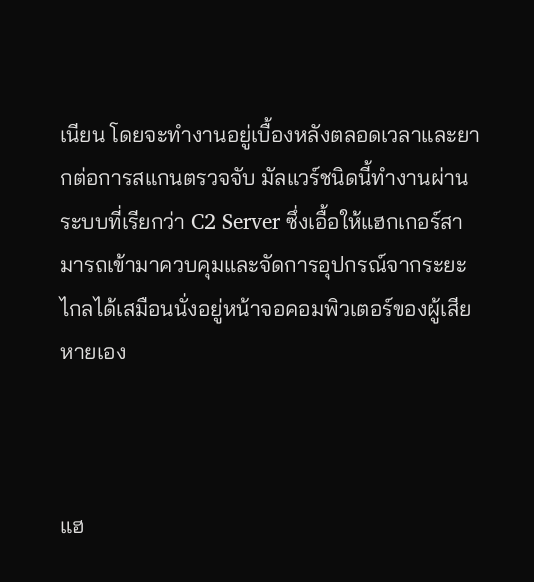เนียน โดยจะทำงานอยู่เบื้องหลังตลอดเวลาและยากต่อการสแกนตรวจจับ มัลแวร์ชนิดนี้ทำงานผ่านระบบที่เรียกว่า C2 Server ซึ่งเอื้อให้แฮกเกอร์สามารถเข้ามาควบคุมและจัดการอุปกรณ์จากระยะไกลได้เสมือนนั่งอยู่หน้าจอคอมพิวเตอร์ของผู้เสียหายเอง



แฮ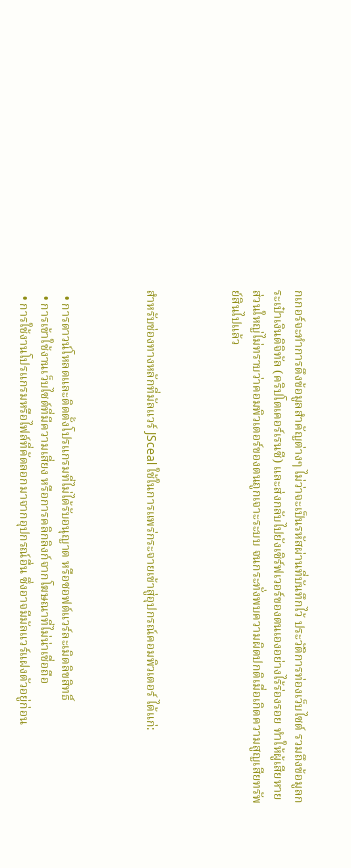กเกอร์จะทำการดึงข้อมูลสำคัญต่างๆ ไม่ว่าจะเป็นรหัสผ่านที่บันทึกไว้ ประวัติการท่องเว็บไซต์ รวมถึงข้อมูลกระเป๋าเงินดิจิทัล (คริปโตเคอร์เรนซี) และส่งกลับไปยังเซิร์ฟเวอร์ของตนเองอย่างไร้ร่องรอย ทำให้ผู้เสียหายส่วนใหญ่ไม่ทราบว่าคอมพิวเตอร์ของตนถูกเจาะระบบ จนกระทั่งพบความผิดปกติเมื่อเกิดความสูญเสียทรัพย์สินไปแล้ว



สำหรับช่องทางหลักที่มัลแวร์ JSceal ใช้ในการแพร่กระจายเข้าสู่อุปกรณ์คอมพิวเตอร์ ได้แก่:



  • การดาวน์โหลดและติดตั้งโปรแกรมที่ไม่ได้รับอนุญาต หรือซอฟต์แวร์ละเมิดลิขสิทธิ์
  • การเข้าใช้งานเว็บไซต์ที่มีความเสี่ยง หรือการคลิกลิงก์จากโฆษณาที่ไม่น่าเชื่อถือ
  • การใช้งานโปรแกรมหรือไฟล์ที่คัดลอกมาจากอุปกรณ์อื่น ซึ่งอาจมีมัลแวร์แฝงตัวอยู่ก่อน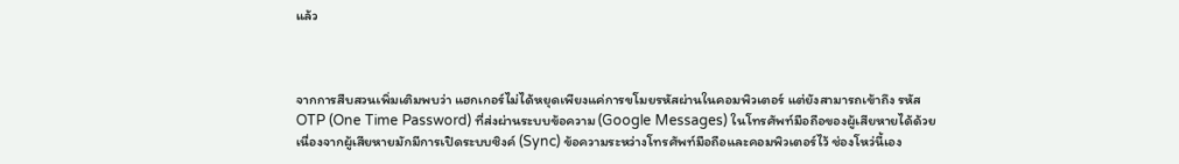แล้ว



จากการสืบสวนเพิ่มเติมพบว่า แฮกเกอร์ไม่ได้หยุดเพียงแค่การขโมยรหัสผ่านในคอมพิวเตอร์ แต่ยังสามารถเข้าถึง รหัส OTP (One Time Password) ที่ส่งผ่านระบบข้อความ (Google Messages) ในโทรศัพท์มือถือของผู้เสียหายได้ด้วย เนื่องจากผู้เสียหายมักมีการเปิดระบบซิงค์ (Sync) ข้อความระหว่างโทรศัพท์มือถือและคอมพิวเตอร์ไว้ ช่องโหว่นี้เอง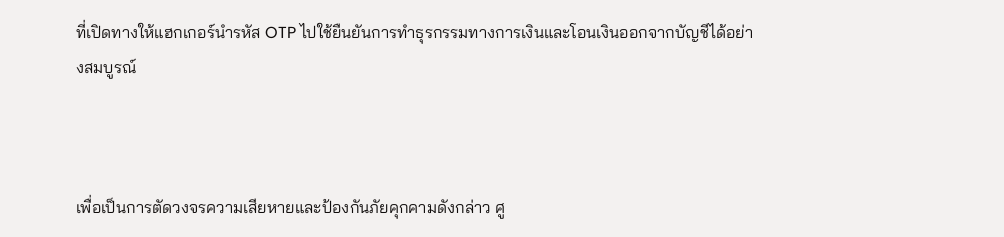ที่เปิดทางให้แฮกเกอร์นำรหัส OTP ไปใช้ยืนยันการทำธุรกรรมทางการเงินและโอนเงินออกจากบัญชีได้อย่างสมบูรณ์



เพื่อเป็นการตัดวงจรความเสียหายและป้องกันภัยคุกคามดังกล่าว ศู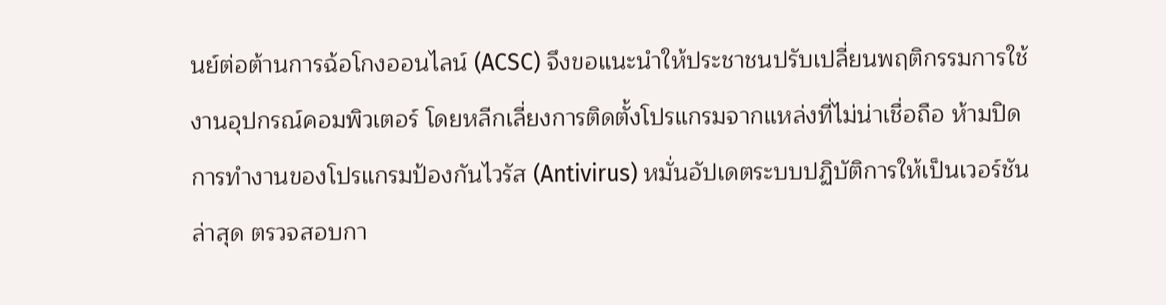นย์ต่อต้านการฉ้อโกงออนไลน์ (ACSC) จึงขอแนะนำให้ประชาชนปรับเปลี่ยนพฤติกรรมการใช้งานอุปกรณ์คอมพิวเตอร์ โดยหลีกเลี่ยงการติดตั้งโปรแกรมจากแหล่งที่ไม่น่าเชื่อถือ ห้ามปิดการทำงานของโปรแกรมป้องกันไวรัส (Antivirus) หมั่นอัปเดตระบบปฏิบัติการให้เป็นเวอร์ชันล่าสุด ตรวจสอบกา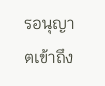รอนุญาตเข้าถึง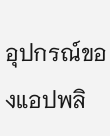อุปกรณ์ของแอปพลิ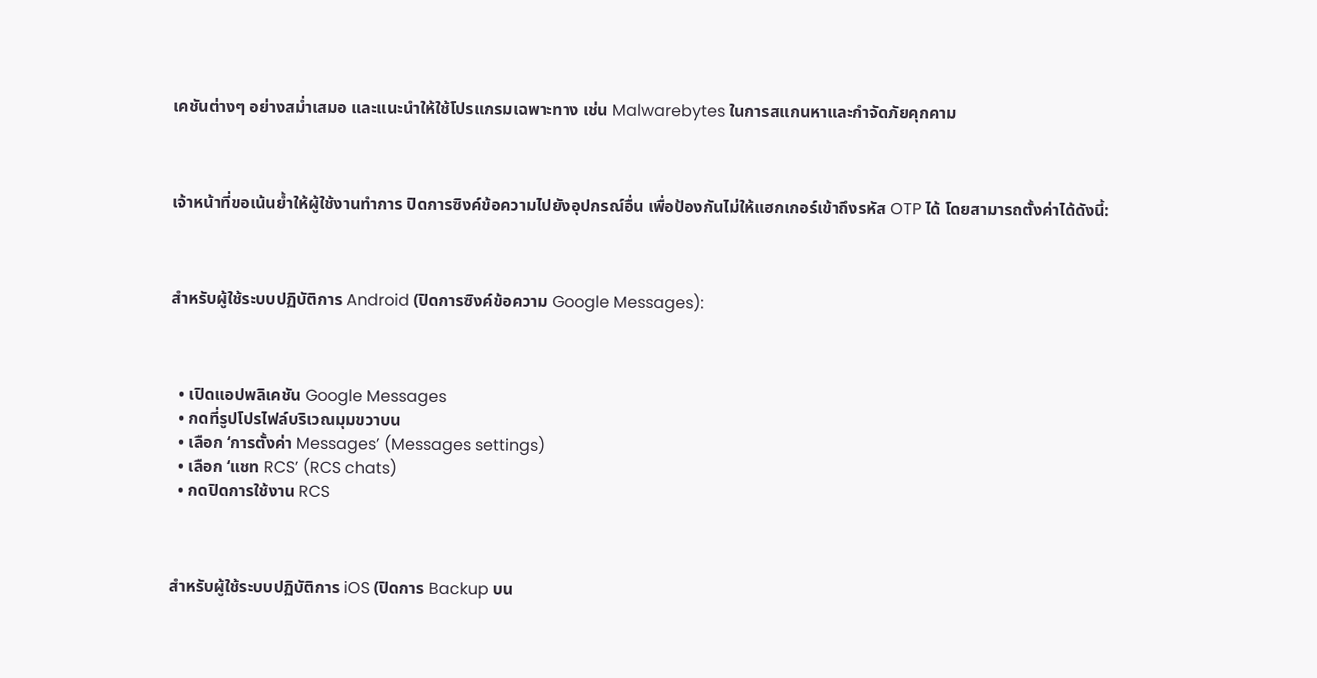เคชันต่างๆ อย่างสม่ำเสมอ และแนะนำให้ใช้โปรแกรมเฉพาะทาง เช่น Malwarebytes ในการสแกนหาและกำจัดภัยคุกคาม



เจ้าหน้าที่ขอเน้นย้ำให้ผู้ใช้งานทำการ ปิดการซิงค์ข้อความไปยังอุปกรณ์อื่น เพื่อป้องกันไม่ให้แฮกเกอร์เข้าถึงรหัส OTP ได้ โดยสามารถตั้งค่าได้ดังนี้:



สำหรับผู้ใช้ระบบปฏิบัติการ Android (ปิดการซิงค์ข้อความ Google Messages):



  • เปิดแอปพลิเคชัน Google Messages
  • กดที่รูปโปรไฟล์บริเวณมุมขวาบน
  • เลือก ‘การตั้งค่า Messages’ (Messages settings)
  • เลือก ‘แชท RCS’ (RCS chats)
  • กดปิดการใช้งาน RCS



สำหรับผู้ใช้ระบบปฏิบัติการ iOS (ปิดการ Backup บน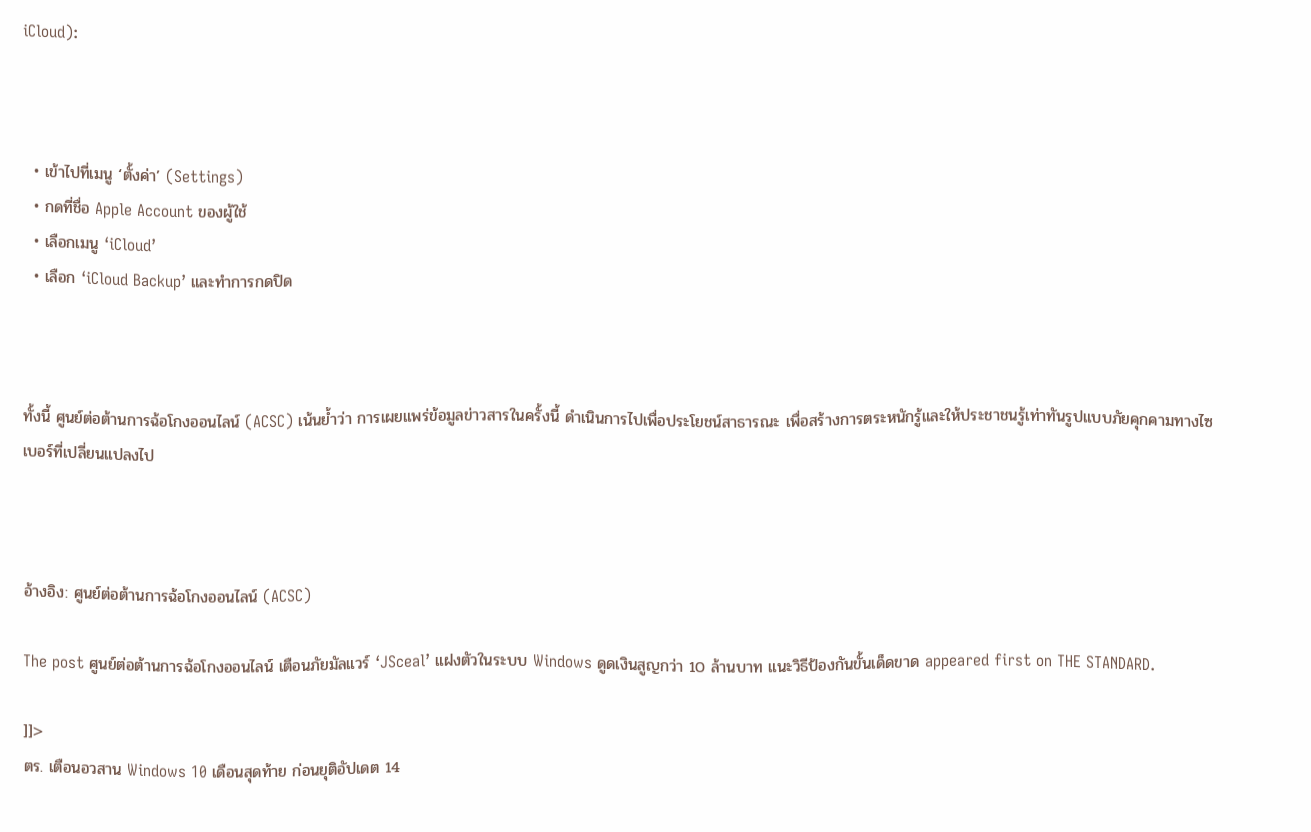iCloud):



  • เข้าไปที่เมนู ‘ตั้งค่า’ (Settings)
  • กดที่ชื่อ Apple Account ของผู้ใช้
  • เลือกเมนู ‘iCloud’
  • เลือก ‘iCloud Backup’ และทำการกดปิด



ทั้งนี้ ศูนย์ต่อต้านการฉ้อโกงออนไลน์ (ACSC) เน้นย้ำว่า การเผยแพร่ข้อมูลข่าวสารในครั้งนี้ ดำเนินการไปเพื่อประโยชน์สาธารณะ เพื่อสร้างการตระหนักรู้และให้ประชาชนรู้เท่าทันรูปแบบภัยคุกคามทางไซเบอร์ที่เปลี่ยนแปลงไป



อ้างอิง: ศูนย์ต่อต้านการฉ้อโกงออนไลน์ (ACSC)

The post ศูนย์ต่อต้านการฉ้อโกงออนไลน์ เตือนภัยมัลแวร์ ‘JSceal’ แฝงตัวในระบบ Windows ดูดเงินสูญกว่า 10 ล้านบาท แนะวิธีป้องกันขั้นเด็ดขาด appeared first on THE STANDARD.

]]>
ตร. เตือนอวสาน Windows 10 เดือนสุดท้าย ก่อนยุติอัปเดต 14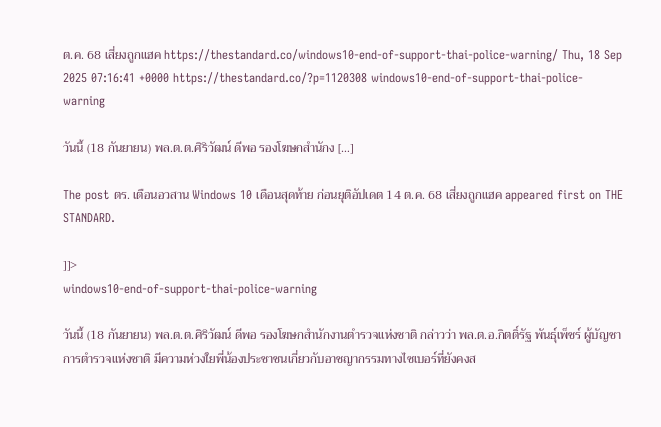ต.ค. 68 เสี่ยงถูกแฮค https://thestandard.co/windows10-end-of-support-thai-police-warning/ Thu, 18 Sep 2025 07:16:41 +0000 https://thestandard.co/?p=1120308 windows10-end-of-support-thai-police-warning

วันนี้ (18 กันยายน) พล.ต.ต.ศิริวัฒน์ ดีพอ รองโฆษกสำนักง […]

The post ตร. เตือนอวสาน Windows 10 เดือนสุดท้าย ก่อนยุติอัปเดต 14 ต.ค. 68 เสี่ยงถูกแฮค appeared first on THE STANDARD.

]]>
windows10-end-of-support-thai-police-warning

วันนี้ (18 กันยายน) พล.ต.ต.ศิริวัฒน์ ดีพอ รองโฆษกสำนักงานตำรวจแห่งชาติ กล่าวว่า พล.ต.อ.กิตติ์รัฐ พันธุ์เพ็ชร์ ผู้บัญชาการตำรวจแห่งชาติ มีความห่วงใยพี่น้องประชาชนเกี่ยวกับอาชญากรรมทางไซเบอร์ที่ยังคงส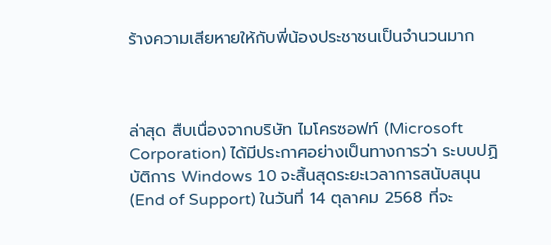ร้างความเสียหายให้กับพี่น้องประชาชนเป็นจำนวนมาก



ล่าสุด สืบเนื่องจากบริษัท ไมโครซอฟท์ (Microsoft Corporation) ได้มีประกาศอย่างเป็นทางการว่า ระบบปฏิบัติการ Windows 10 จะสิ้นสุดระยะเวลาการสนับสนุน (End of Support) ในวันที่ 14 ตุลาคม 2568 ที่จะ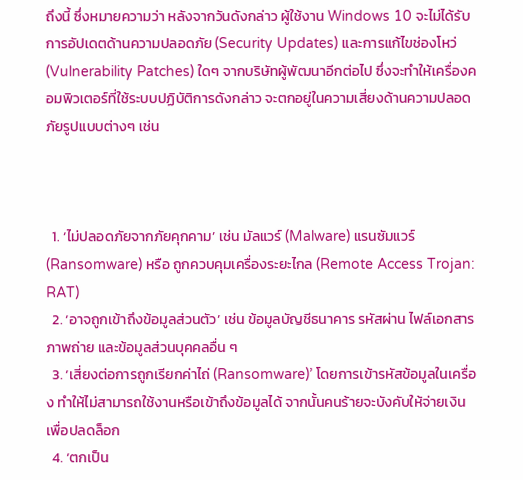ถึงนี้ ซึ่งหมายความว่า หลังจากวันดังกล่าว ผู้ใช้งาน Windows 10 จะไม่ได้รับการอัปเดตด้านความปลอดภัย (Security Updates) และการแก้ไขช่องโหว่ (Vulnerability Patches) ใดๆ จากบริษัทผู้พัฒนาอีกต่อไป ซึ่งจะทำให้เครื่องคอมพิวเตอร์ที่ใช้ระบบปฏิบัติการดังกล่าว จะตกอยู่ในความเสี่ยงด้านความปลอดภัยรูปแบบต่างๆ เช่น



  1. ‘ไม่ปลอดภัยจากภัยคุกคาม’ เช่น มัลแวร์ (Malware) แรนซัมแวร์ (Ransomware) หรือ ถูกควบคุมเครื่องระยะไกล (Remote Access Trojan: RAT)
  2. ‘อาจถูกเข้าถึงข้อมูลส่วนตัว’ เช่น ข้อมูลบัญชีธนาคาร รหัสผ่าน ไฟล์เอกสาร ภาพถ่าย และข้อมูลส่วนบุคคลอื่น ๆ
  3. ‘เสี่ยงต่อการถูกเรียกค่าไถ่ (Ransomware)’ โดยการเข้ารหัสข้อมูลในเครื่อง ทำให้ไม่สามารถใช้งานหรือเข้าถึงข้อมูลได้ จากนั้นคนร้ายจะบังคับให้จ่ายเงินเพื่อปลดล็อก
  4. ‘ตกเป็น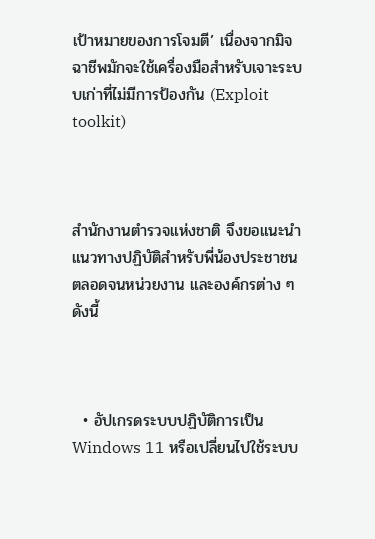เป้าหมายของการโจมตี’ เนื่องจากมิจฉาชีพมักจะใช้เครื่องมือสำหรับเจาะระบบเก่าที่ไม่มีการป้องกัน (Exploit toolkit)



สำนักงานตำรวจแห่งชาติ จึงขอแนะนำแนวทางปฏิบัติสำหรับพี่น้องประชาชน ตลอดจนหน่วยงาน และองค์กรต่าง ๆ ดังนี้



  • อัปเกรดระบบปฏิบัติการเป็น Windows 11 หรือเปลี่ยนไปใช้ระบบ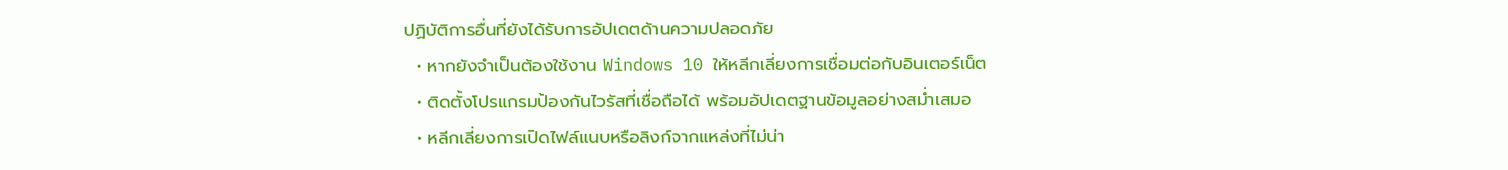ปฏิบัติการอื่นที่ยังได้รับการอัปเดตด้านความปลอดภัย
  • หากยังจำเป็นต้องใช้งาน Windows 10 ให้หลีกเลี่ยงการเชื่อมต่อกับอินเตอร์เน็ต
  • ติดตั้งโปรแกรมป้องกันไวรัสที่เชื่อถือได้ พร้อมอัปเดตฐานข้อมูลอย่างสม่ำเสมอ
  • หลีกเลี่ยงการเปิดไฟล์แนบหรือลิงก์จากแหล่งที่ไม่น่า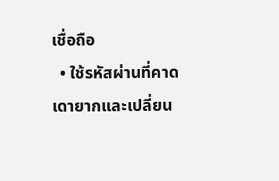เชื่อถือ
  • ใช้รหัสผ่านที่คาดเดายากและเปลี่ยน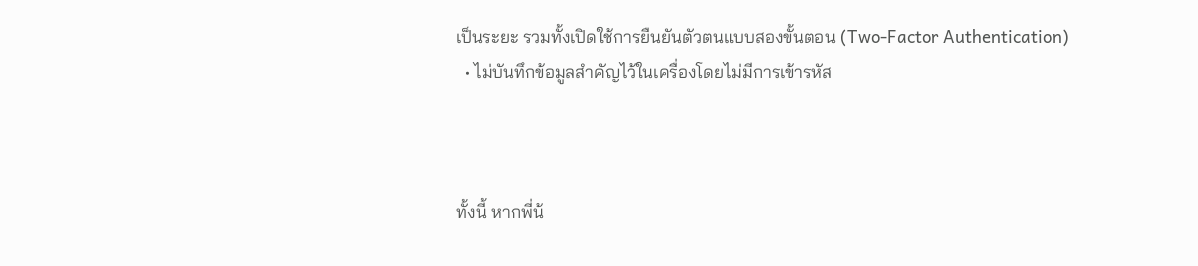เป็นระยะ รวมทั้งเปิดใช้การยืนยันตัวตนแบบสองขั้นตอน (Two-Factor Authentication)
  • ไม่บันทึกข้อมูลสำคัญไว้ในเครื่องโดยไม่มีการเข้ารหัส



ทั้งนี้ หากพี่น้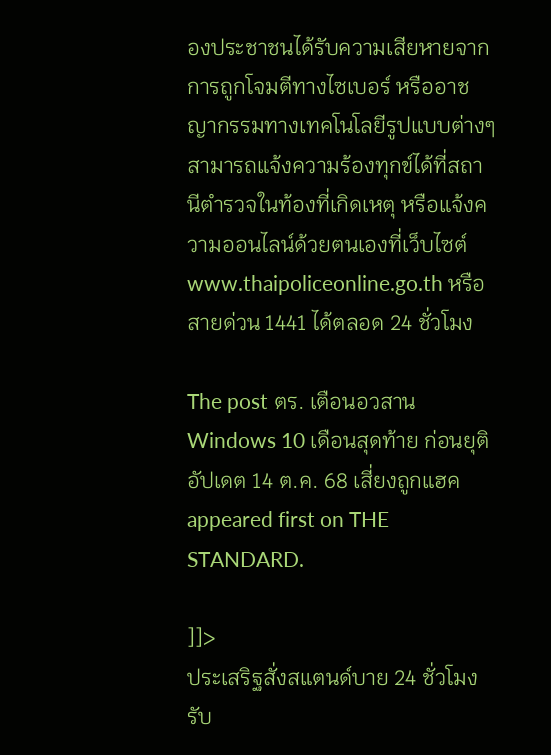องประชาชนได้รับความเสียหายจากการถูกโจมตีทางไซเบอร์ หรืออาชญากรรมทางเทคโนโลยีรูปแบบต่างๆ สามารถแจ้งความร้องทุกข์ได้ที่สถานีตำรวจในท้องที่เกิดเหตุ หรือแจ้งความออนไลน์ด้วยตนเองที่เว็บไซต์ www.thaipoliceonline.go.th หรือสายด่วน 1441 ได้ตลอด 24 ชั่วโมง

The post ตร. เตือนอวสาน Windows 10 เดือนสุดท้าย ก่อนยุติอัปเดต 14 ต.ค. 68 เสี่ยงถูกแฮค appeared first on THE STANDARD.

]]>
ประเสริฐสั่งสแตนด์บาย 24 ชั่วโมง รับ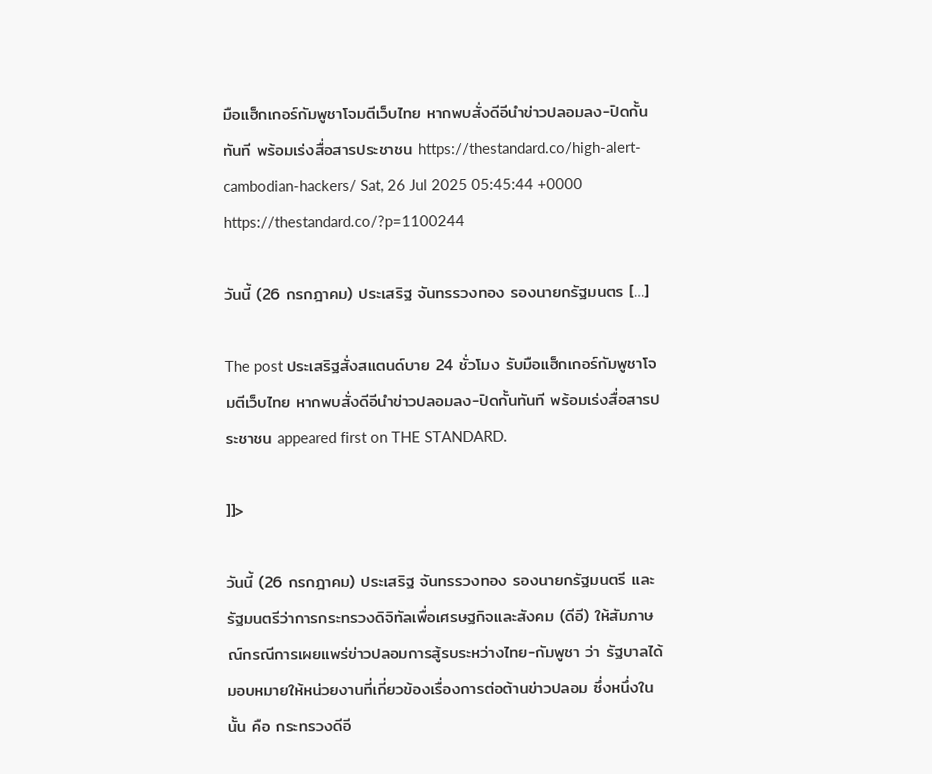มือแฮ็กเกอร์กัมพูชาโจมตีเว็บไทย หากพบสั่งดีอีนำข่าวปลอมลง-ปิดกั้นทันที พร้อมเร่งสื่อสารประชาชน https://thestandard.co/high-alert-cambodian-hackers/ Sat, 26 Jul 2025 05:45:44 +0000 https://thestandard.co/?p=1100244

วันนี้ (26 กรกฎาคม) ประเสริฐ จันทรรวงทอง รองนายกรัฐมนตร […]

The post ประเสริฐสั่งสแตนด์บาย 24 ชั่วโมง รับมือแฮ็กเกอร์กัมพูชาโจมตีเว็บไทย หากพบสั่งดีอีนำข่าวปลอมลง-ปิดกั้นทันที พร้อมเร่งสื่อสารประชาชน appeared first on THE STANDARD.

]]>

วันนี้ (26 กรกฎาคม) ประเสริฐ จันทรรวงทอง รองนายกรัฐมนตรี และรัฐมนตรีว่าการกระทรวงดิจิทัลเพื่อเศรษฐกิจและสังคม (ดีอี) ให้สัมภาษณ์กรณีการเผยแพร่ข่าวปลอมการสู้รบระหว่างไทย-กัมพูชา ว่า รัฐบาลได้มอบหมายให้หน่วยงานที่เกี่ยวข้องเรื่องการต่อต้านข่าวปลอม ซึ่งหนึ่งในนั้น คือ กระทรวงดีอี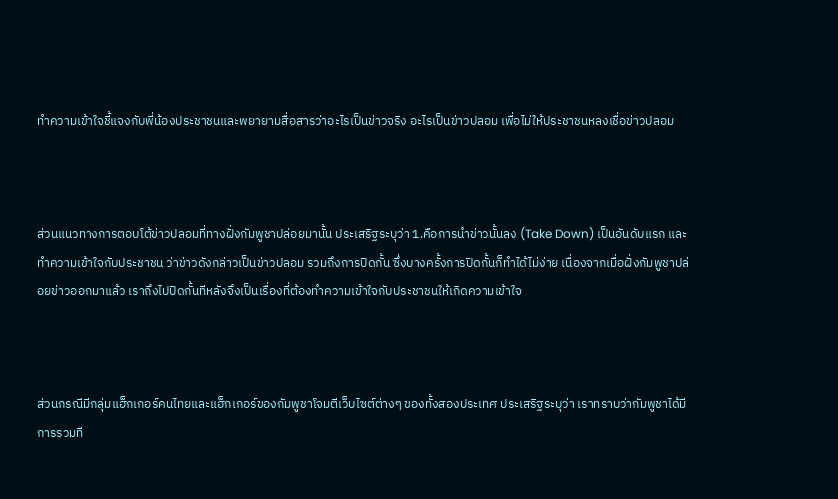ทำความเข้าใจชี้แจงกับพี่น้องประชาชนและพยายามสื่อสารว่าอะไรเป็นข่าวจริง อะไรเป็นข่าวปลอม เพื่อไม่ให้ประชาชนหลงเชื่อข่าวปลอม



ส่วนแนวทางการตอบโต้ข่าวปลอมที่ทางฝั่งกัมพูชาปล่อยมานั้น ประเสริฐระบุว่า 1.คือการนำข่าวนั้นลง (Take Down) เป็นอันดับแรก และทำความเข้าใจกับประชาชน ว่าข่าวดังกล่าวเป็นข่าวปลอม รวมถึงการปิดกั้น ซึ่งบางครั้งการปิดกั้นก็ทำได้ไม่ง่าย เนื่องจากเมื่อฝั่งกัมพูชาปล่อยข่าวออกมาแล้ว เราถึงไปปิดกั้นทีหลังจึงเป็นเรื่องที่ต้องทำความเข้าใจกับประชาชนให้เกิดความเข้าใจ



ส่วนกรณีมีกลุ่มแฮ็กเกอร์คนไทยและแฮ็กเกอร์ของกัมพูชาโจมตีเว็บไซต์ต่างๆ ของทั้งสองประเทศ ประเสริฐระบุว่า เราทราบว่ากัมพูชาได้มีการรวมที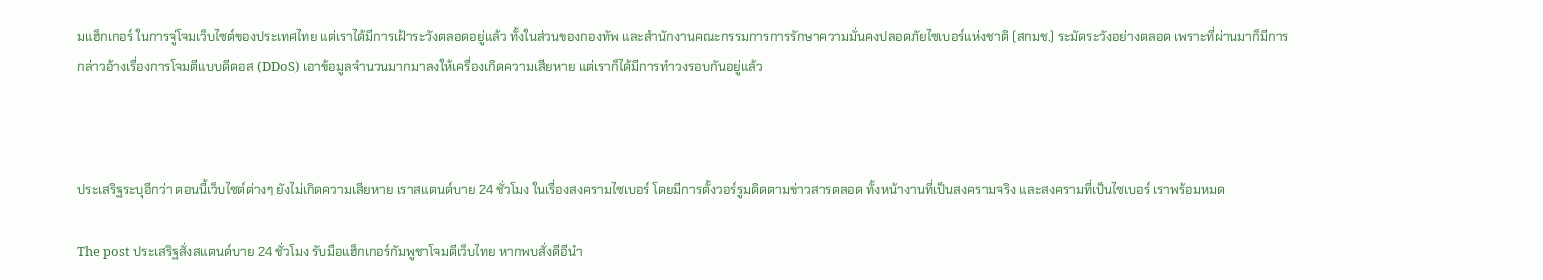มแฮ็กเกอร์ ในการจู่โจมเว็บไซต์ของประเทศไทย แต่เราได้มีการเฝ้าระวังตลอดอยู่แล้ว ทั้งในส่วนของกองทัพ และสำนักงานคณะกรรมการการรักษาความมั่นคงปลอดภัยไซเบอร์แห่งชาติ (สกมช.) ระมัดระวังอย่างตลอด เพราะที่ผ่านมาก็มีการกล่าวอ้างเรื่องการโจมตีแบบดีดอส (DDoS) เอาข้อมูลจำนวนมากมาลงให้เครื่องเกิดความเสียหาย แต่เราก็ได้มีการทำวงรอบกันอยู่แล้ว



ประเสริฐระบุอีกว่า ตอนนี้เว็บไซต์ต่างๆ ยังไม่เกิดความเสียหาย เราสแตนด์บาย 24 ชั่วโมง ในเรื่องสงครามไซเบอร์ โดยมีการตั้งวอร์รูมติดตามข่าวสารตลอด ทั้งหน้างานที่เป็นสงครามจริง และสงครามที่เป็นไซเบอร์ เราพร้อมหมด

The post ประเสริฐสั่งสแตนด์บาย 24 ชั่วโมง รับมือแฮ็กเกอร์กัมพูชาโจมตีเว็บไทย หากพบสั่งดีอีนำ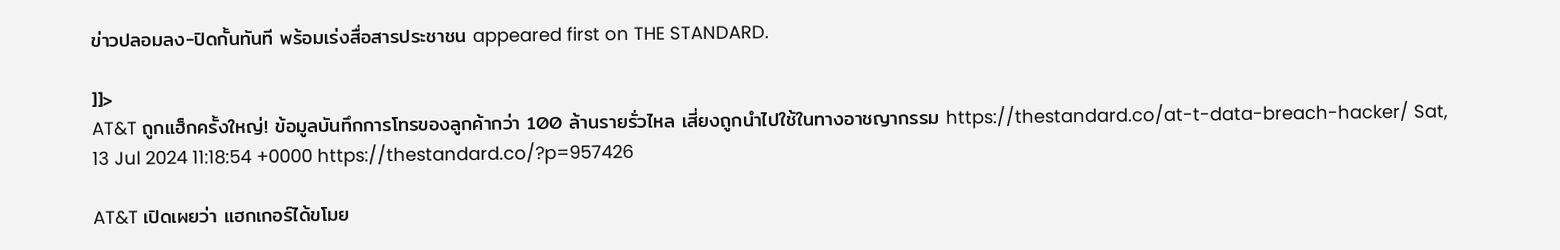ข่าวปลอมลง-ปิดกั้นทันที พร้อมเร่งสื่อสารประชาชน appeared first on THE STANDARD.

]]>
AT&T ถูกแฮ็กครั้งใหญ่! ข้อมูลบันทึกการโทรของลูกค้ากว่า 100 ล้านรายรั่วไหล เสี่ยงถูกนำไปใช้ในทางอาชญากรรม https://thestandard.co/at-t-data-breach-hacker/ Sat, 13 Jul 2024 11:18:54 +0000 https://thestandard.co/?p=957426

AT&T เปิดเผยว่า แฮกเกอร์ได้ขโมย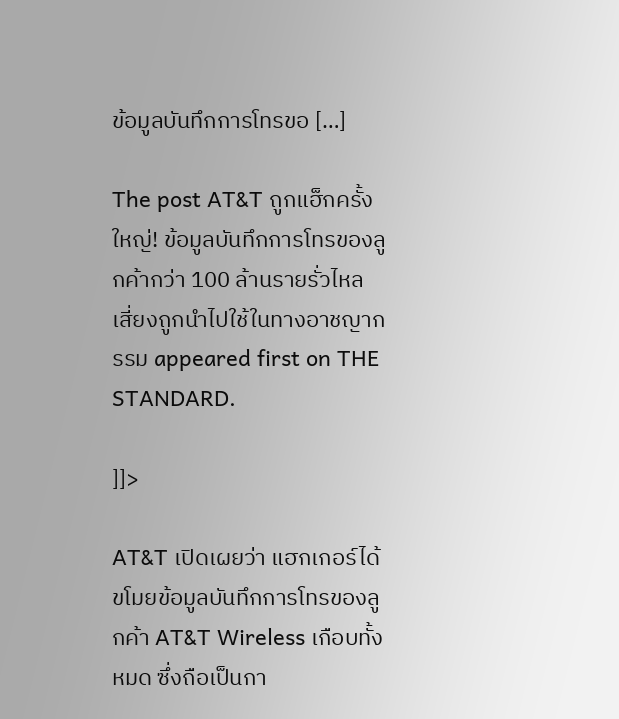ข้อมูลบันทึกการโทรขอ […]

The post AT&T ถูกแฮ็กครั้งใหญ่! ข้อมูลบันทึกการโทรของลูกค้ากว่า 100 ล้านรายรั่วไหล เสี่ยงถูกนำไปใช้ในทางอาชญากรรม appeared first on THE STANDARD.

]]>

AT&T เปิดเผยว่า แฮกเกอร์ได้ขโมยข้อมูลบันทึกการโทรของลูกค้า AT&T Wireless เกือบทั้งหมด ซึ่งถือเป็นกา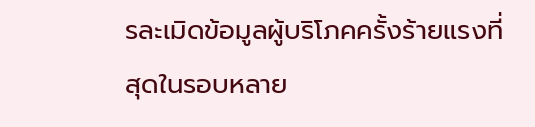รละเมิดข้อมูลผู้บริโภคครั้งร้ายแรงที่สุดในรอบหลาย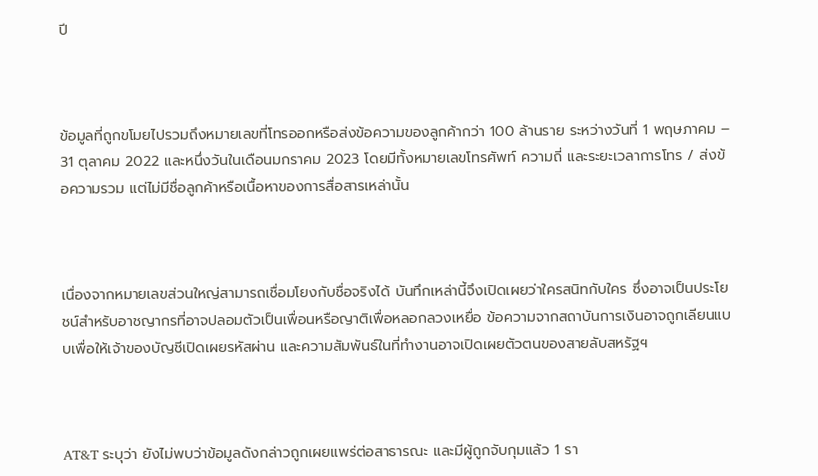ปี



ข้อมูลที่ถูกขโมยไปรวมถึงหมายเลขที่โทรออกหรือส่งข้อความของลูกค้ากว่า 100 ล้านราย ระหว่างวันที่ 1 พฤษภาคม – 31 ตุลาคม 2022 และหนึ่งวันในเดือนมกราคม 2023 โดยมีทั้งหมายเลขโทรศัพท์ ความถี่ และระยะเวลาการโทร / ส่งข้อความรวม แต่ไม่มีชื่อลูกค้าหรือเนื้อหาของการสื่อสารเหล่านั้น



เนื่องจากหมายเลขส่วนใหญ่สามารถเชื่อมโยงกับชื่อจริงได้ บันทึกเหล่านี้จึงเปิดเผยว่าใครสนิทกับใคร ซึ่งอาจเป็นประโยชน์สำหรับอาชญากรที่อาจปลอมตัวเป็นเพื่อนหรือญาติเพื่อหลอกลวงเหยื่อ ข้อความจากสถาบันการเงินอาจถูกเลียนแบบเพื่อให้เจ้าของบัญชีเปิดเผยรหัสผ่าน และความสัมพันธ์ในที่ทำงานอาจเปิดเผยตัวตนของสายลับสหรัฐฯ



AT&T ระบุว่า ยังไม่พบว่าข้อมูลดังกล่าวถูกเผยแพร่ต่อสาธารณะ และมีผู้ถูกจับกุมแล้ว 1 รา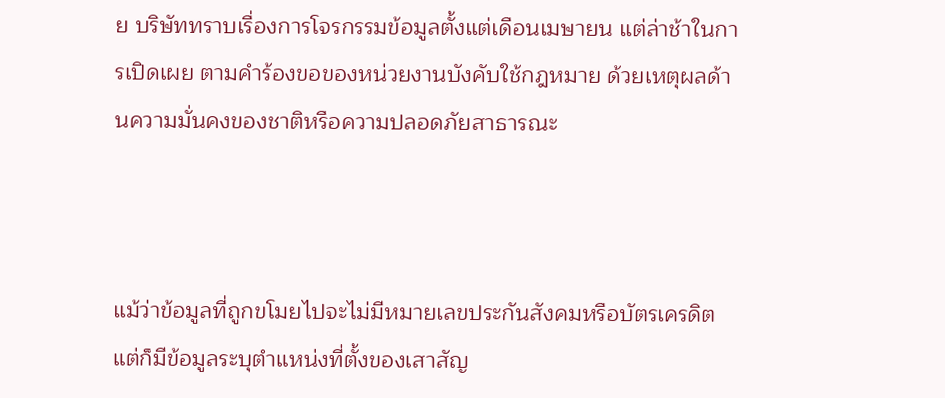ย บริษัททราบเรื่องการโจรกรรมข้อมูลตั้งแต่เดือนเมษายน แต่ล่าช้าในการเปิดเผย ตามคำร้องขอของหน่วยงานบังคับใช้กฎหมาย ด้วยเหตุผลด้านความมั่นคงของชาติหรือความปลอดภัยสาธารณะ



แม้ว่าข้อมูลที่ถูกขโมยไปจะไม่มีหมายเลขประกันสังคมหรือบัตรเครดิต แต่ก็มีข้อมูลระบุตำแหน่งที่ตั้งของเสาสัญ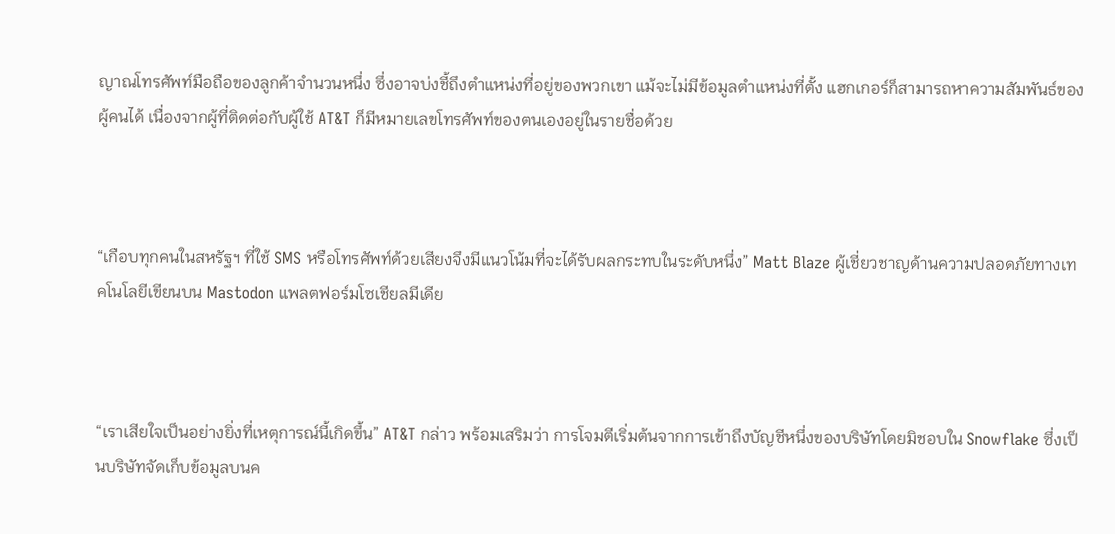ญาณโทรศัพท์มือถือของลูกค้าจำนวนหนึ่ง ซึ่งอาจบ่งชี้ถึงตำแหน่งที่อยู่ของพวกเขา แม้จะไม่มีข้อมูลตำแหน่งที่ตั้ง แฮกเกอร์ก็สามารถหาความสัมพันธ์ของผู้คนได้ เนื่องจากผู้ที่ติดต่อกับผู้ใช้ AT&T ก็มีหมายเลขโทรศัพท์ของตนเองอยู่ในรายชื่อด้วย



“เกือบทุกคนในสหรัฐฯ ที่ใช้ SMS หรือโทรศัพท์ด้วยเสียงจึงมีแนวโน้มที่จะได้รับผลกระทบในระดับหนึ่ง” Matt Blaze ผู้เชี่ยวชาญด้านความปลอดภัยทางเทคโนโลยีเขียนบน Mastodon แพลตฟอร์มโซเชียลมีเดีย



“เราเสียใจเป็นอย่างยิ่งที่เหตุการณ์นี้เกิดขึ้น” AT&T กล่าว พร้อมเสริมว่า การโจมตีเริ่มต้นจากการเข้าถึงบัญชีหนึ่งของบริษัทโดยมิชอบใน Snowflake ซึ่งเป็นบริษัทจัดเก็บข้อมูลบนค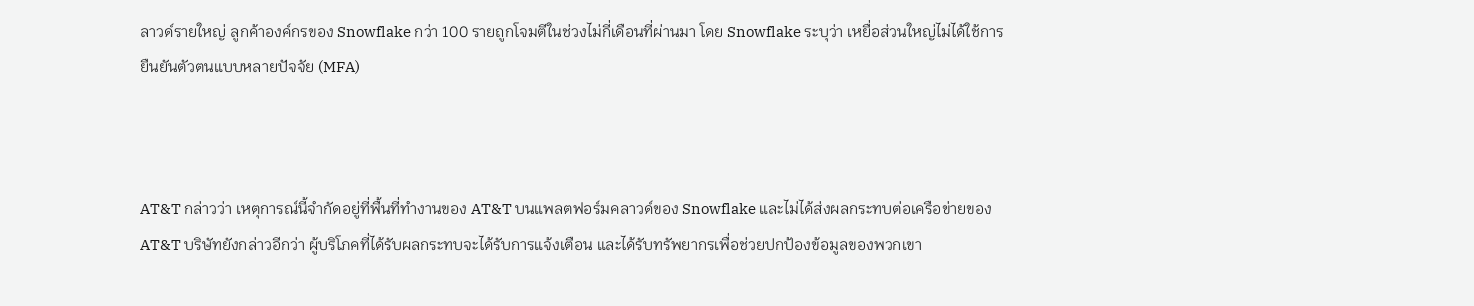ลาวด์รายใหญ่ ลูกค้าองค์กรของ Snowflake กว่า 100 รายถูกโจมตีในช่วงไม่กี่เดือนที่ผ่านมา โดย Snowflake ระบุว่า เหยื่อส่วนใหญ่ไม่ได้ใช้การยืนยันตัวตนแบบหลายปัจจัย (MFA)



AT&T กล่าวว่า เหตุการณ์นี้จำกัดอยู่ที่พื้นที่ทำงานของ AT&T บนแพลตฟอร์มคลาวด์ของ Snowflake และไม่ได้ส่งผลกระทบต่อเครือข่ายของ AT&T บริษัทยังกล่าวอีกว่า ผู้บริโภคที่ได้รับผลกระทบจะได้รับการแจ้งเตือน และได้รับทรัพยากรเพื่อช่วยปกป้องข้อมูลของพวกเขา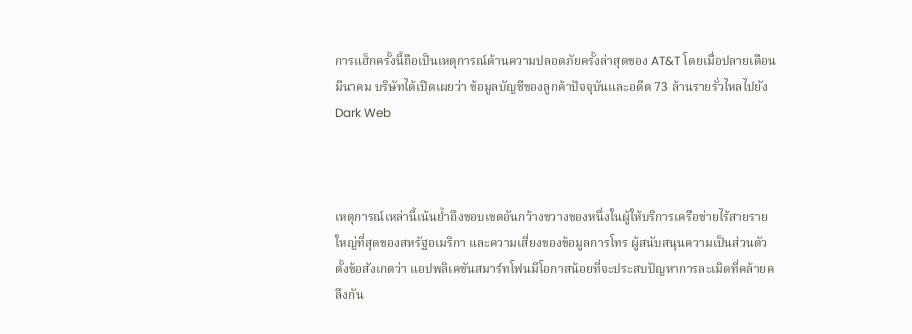การแฮ็กครั้งนี้ถือเป็นเหตุการณ์ด้านความปลอดภัยครั้งล่าสุดของ AT&T โดยเมื่อปลายเดือนมีนาคม บริษัทได้เปิดเผยว่า ข้อมูลบัญชีของลูกค้าปัจจุบันและอดีต 73 ล้านรายรั่วไหลไปยัง Dark Web



เหตุการณ์เหล่านี้เน้นย้ำถึงขอบเขตอันกว้างขวางของหนึ่งในผู้ให้บริการเครือข่ายไร้สายรายใหญ่ที่สุดของสหรัฐอเมริกา และความเสี่ยงของข้อมูลการโทร ผู้สนับสนุนความเป็นส่วนตัวตั้งข้อสังเกตว่า แอปพลิเคชันสมาร์ทโฟนมีโอกาสน้อยที่จะประสบปัญหาการละเมิดที่คล้ายคลึงกัน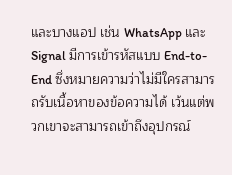และบางแอป เช่น WhatsApp และ Signal มีการเข้ารหัสแบบ End-to-End ซึ่งหมายความว่าไม่มีใครสามารถรับเนื้อหาของข้อความได้ เว้นแต่พวกเขาจะสามารถเข้าถึงอุปกรณ์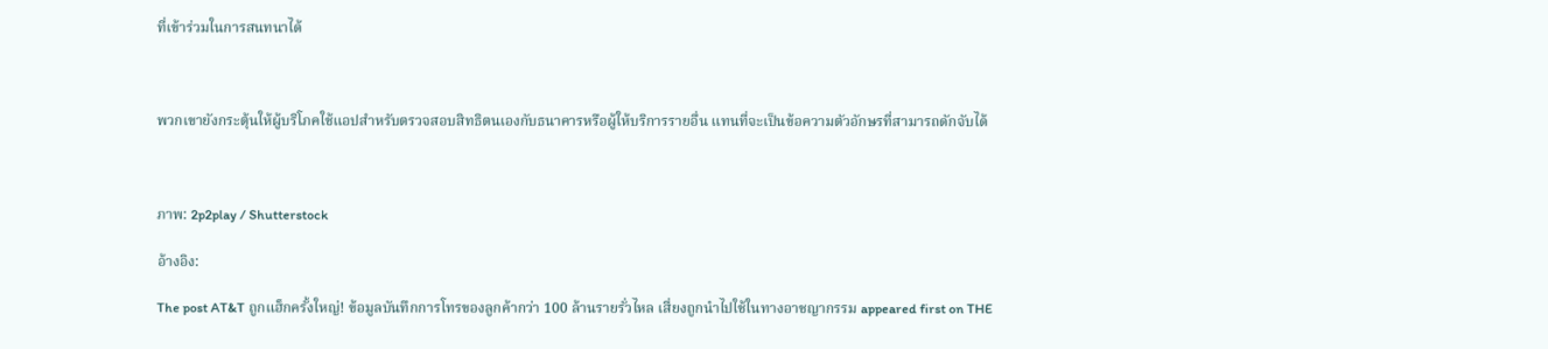ที่เข้าร่วมในการสนทนาได้



พวกเขายังกระตุ้นให้ผู้บริโภคใช้แอปสำหรับตรวจสอบสิทธิตนเองกับธนาคารหรือผู้ให้บริการรายอื่น แทนที่จะเป็นข้อความตัวอักษรที่สามารถดักจับได้



ภาพ: 2p2play / Shutterstock

อ้างอิง:

The post AT&T ถูกแฮ็กครั้งใหญ่! ข้อมูลบันทึกการโทรของลูกค้ากว่า 100 ล้านรายรั่วไหล เสี่ยงถูกนำไปใช้ในทางอาชญากรรม appeared first on THE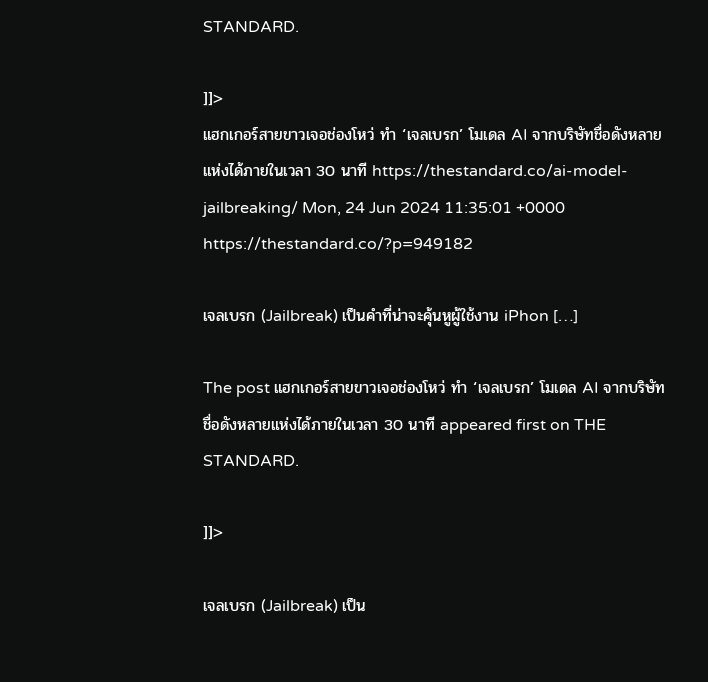STANDARD.

]]>
แฮกเกอร์สายขาวเจอช่องโหว่ ทำ ‘เจลเบรก’ โมเดล AI จากบริษัทชื่อดังหลายแห่งได้ภายในเวลา 30 นาที https://thestandard.co/ai-model-jailbreaking/ Mon, 24 Jun 2024 11:35:01 +0000 https://thestandard.co/?p=949182

เจลเบรก (Jailbreak) เป็นคำที่น่าจะคุ้นหูผู้ใช้งาน iPhon […]

The post แฮกเกอร์สายขาวเจอช่องโหว่ ทำ ‘เจลเบรก’ โมเดล AI จากบริษัทชื่อดังหลายแห่งได้ภายในเวลา 30 นาที appeared first on THE STANDARD.

]]>

เจลเบรก (Jailbreak) เป็น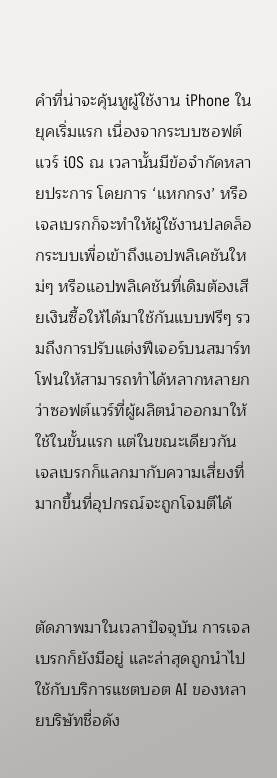คำที่น่าจะคุ้นหูผู้ใช้งาน iPhone ในยุคเริ่มแรก เนื่องจากระบบซอฟต์แวร์ iOS ณ เวลานั้นมีข้อจำกัดหลายประการ โดยการ ‘แหกกรง’ หรือเจลเบรกก็จะทำให้ผู้ใช้งานปลดล็อกระบบเพื่อเข้าถึงแอปพลิเคชันใหม่ๆ หรือแอปพลิเคชันที่เดิมต้องเสียเงินซื้อให้ได้มาใช้กันแบบฟรีๆ รวมถึงการปรับแต่งฟีเจอร์บนสมาร์ทโฟนให้สามารถทำได้หลากหลายกว่าซอฟต์แวร์ที่ผู้ผลิตนำออกมาให้ใช้ในขั้นแรก แต่ในขณะเดียวกัน เจลเบรกก็แลกมากับความเสี่ยงที่มากขึ้นที่อุปกรณ์จะถูกโจมตีได้



ตัดภาพมาในเวลาปัจจุบัน การเจลเบรกก็ยังมีอยู่ และล่าสุดถูกนำไปใช้กับบริการแชตบอต AI ของหลายบริษัทชื่อดัง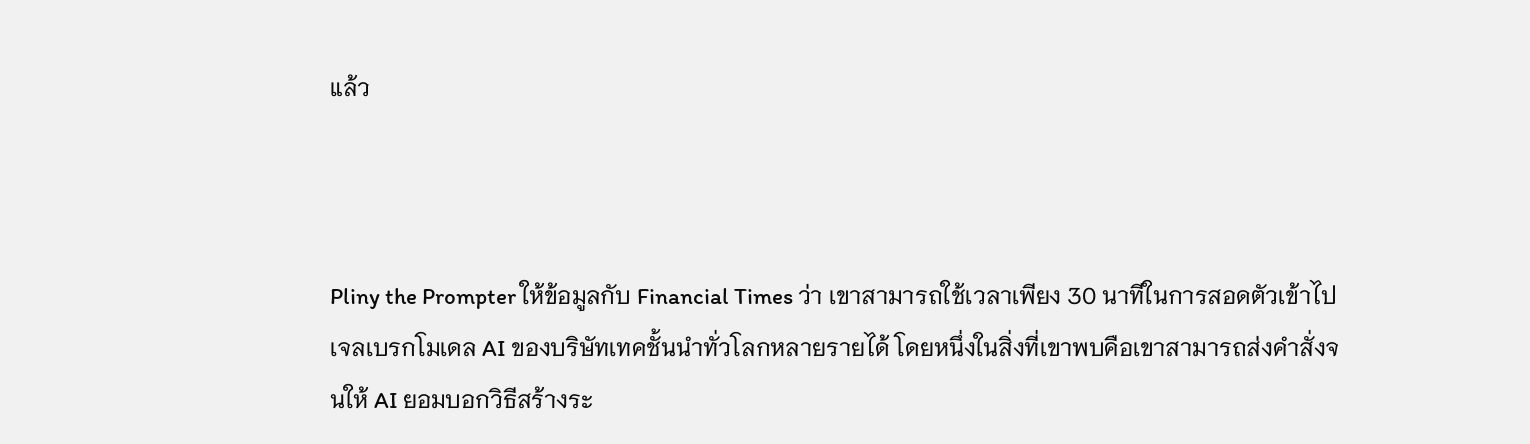แล้ว



Pliny the Prompter ให้ข้อมูลกับ Financial Times ว่า เขาสามารถใช้เวลาเพียง 30 นาทีในการสอดตัวเข้าไปเจลเบรกโมเดล AI ของบริษัทเทคชั้นนำทั่วโลกหลายรายได้ โดยหนึ่งในสิ่งที่เขาพบคือเขาสามารถส่งคำสั่งจนให้ AI ยอมบอกวิธีสร้างระ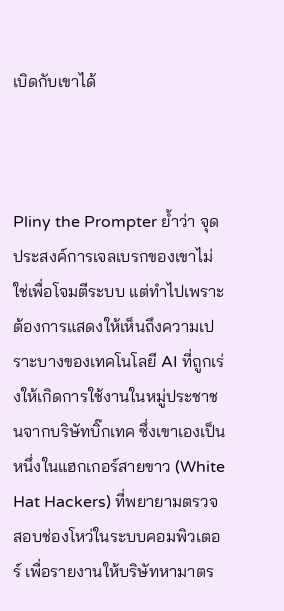เบิดกับเขาได้



Pliny the Prompter ย้ำว่า จุดประสงค์การเจลเบรกของเขาไม่ใช่เพื่อโจมตีระบบ แต่ทำไปเพราะต้องการแสดงให้เห็นถึงความเปราะบางของเทคโนโลยี AI ที่ถูกเร่งให้เกิดการใช้งานในหมู่ประชาชนจากบริษัทบิ๊กเทค ซึ่งเขาเองเป็นหนึ่งในแฮกเกอร์สายขาว (White Hat Hackers) ที่พยายามตรวจสอบช่องโหว่ในระบบคอมพิวเตอร์ เพื่อรายงานให้บริษัทหามาตร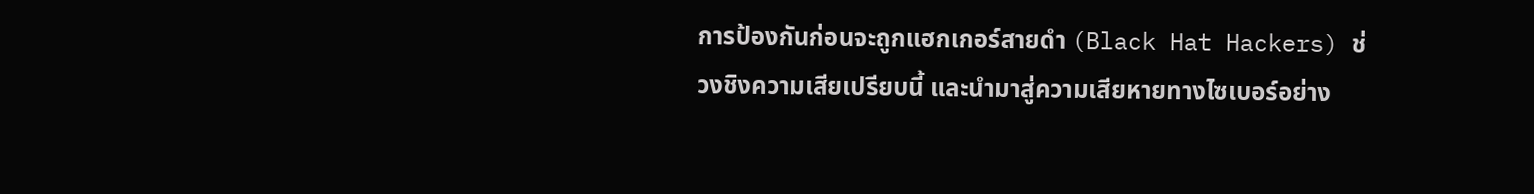การป้องกันก่อนจะถูกแฮกเกอร์สายดำ (Black Hat Hackers) ช่วงชิงความเสียเปรียบนี้ และนำมาสู่ความเสียหายทางไซเบอร์อย่าง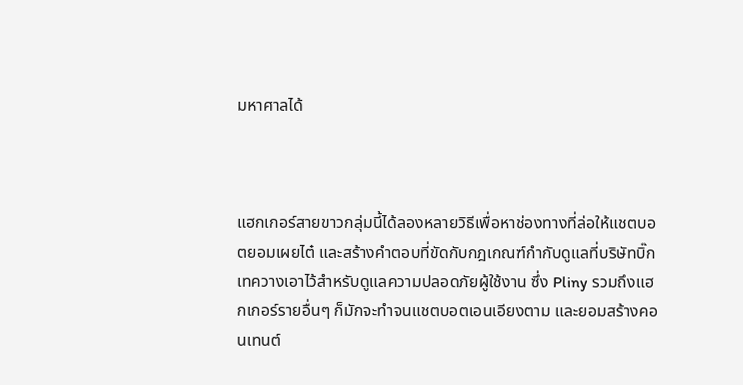มหาศาลได้



แฮกเกอร์สายขาวกลุ่มนี้ได้ลองหลายวิธีเพื่อหาช่องทางที่ล่อให้แชตบอตยอมเผยไต๋ และสร้างคำตอบที่ขัดกับกฎเกณฑ์กำกับดูแลที่บริษัทบิ๊กเทควางเอาไว้สำหรับดูแลความปลอดภัยผู้ใช้งาน ซึ่ง Pliny รวมถึงแฮกเกอร์รายอื่นๆ ก็มักจะทำจนแชตบอตเอนเอียงตาม และยอมสร้างคอนเทนต์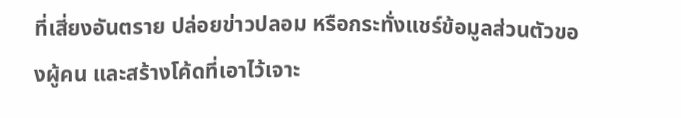ที่เสี่ยงอันตราย ปล่อยข่าวปลอม หรือกระทั่งแชร์ข้อมูลส่วนตัวของผู้คน และสร้างโค้ดที่เอาไว้เจาะ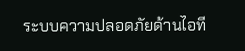ระบบความปลอดภัยด้านไอที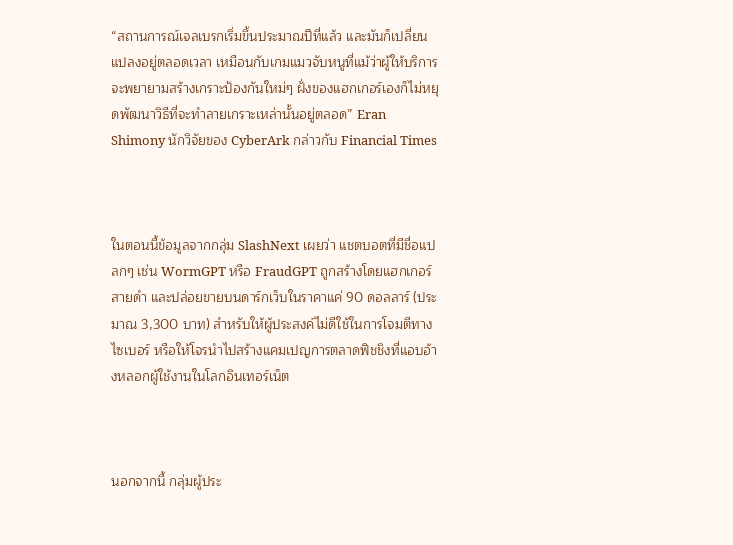“สถานการณ์เจลเบรกเริ่มขึ้นประมาณปีที่แล้ว และมันก็เปลี่ยนแปลงอยู่ตลอดเวลา เหมือนกับเกมแมวจับหนูที่แม้ว่าผู้ให้บริการจะพยายามสร้างเกราะป้องกันใหม่ๆ ฝั่งของแฮกเกอร์เองก็ไม่หยุดพัฒนาวิธีที่จะทำลายเกราะเหล่านั้นอยู่ตลอด” Eran Shimony นักวิจัยของ CyberArk กล่าวกับ Financial Times



ในตอนนี้ข้อมูลจากกลุ่ม SlashNext เผยว่า แชตบอตที่มีชื่อแปลกๆ เช่น WormGPT หรือ FraudGPT ถูกสร้างโดยแฮกเกอร์สายดำ และปล่อยขายบนดาร์กเว็บในราคาแค่ 90 ดอลลาร์ (ประมาณ 3,300 บาท) สำหรับให้ผู้ประสงค์ไม่ดีใช้ในการโจมตีทางไซเบอร์ หรือให้โจรนำไปสร้างแคมเปญการตลาดฟิชชิงที่แอบอ้างหลอกผู้ใช้งานในโลกอินเทอร์เน็ต



นอกจากนี้ กลุ่มผู้ประ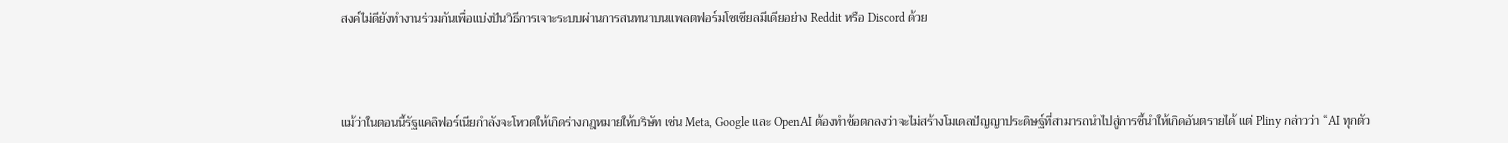สงค์ไม่ดียังทำงานร่วมกันเพื่อแบ่งปันวิธีการเจาะระบบผ่านการสนทนาบนแพลตฟอร์มโซเชียลมีเดียอย่าง Reddit หรือ Discord ด้วย



แม้ว่าในตอนนี้รัฐแคลิฟอร์เนียกำลังจะโหวตให้เกิดร่างกฎหมายให้บริษัท เช่น Meta, Google และ OpenAI ต้องทำข้อตกลงว่าจะไม่สร้างโมเดลปัญญาประดิษฐ์ที่สามารถนำไปสู่การชี้นำให้เกิดอันตรายได้ แต่ Pliny กล่าวว่า “AI ทุกตัว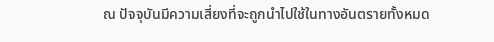ณ ปัจจุบันมีความเสี่ยงที่จะถูกนำไปใช้ในทางอันตรายทั้งหมด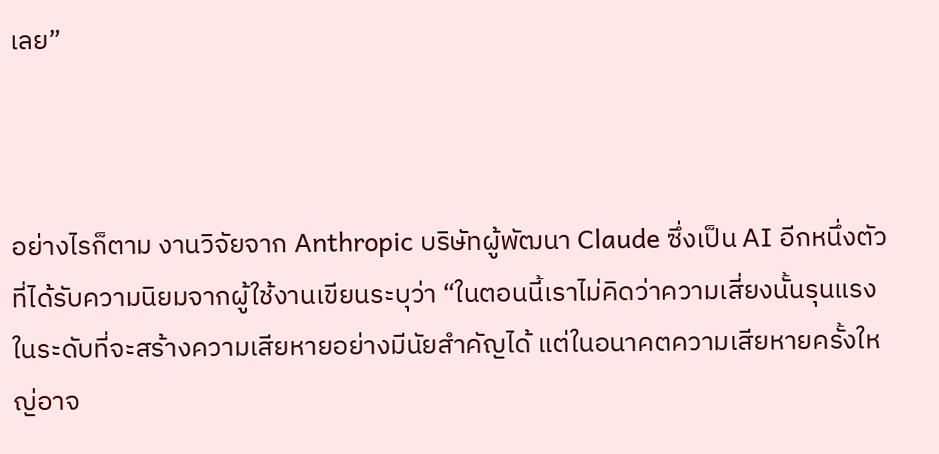เลย”



อย่างไรก็ตาม งานวิจัยจาก Anthropic บริษัทผู้พัฒนา Claude ซึ่งเป็น AI อีกหนึ่งตัวที่ได้รับความนิยมจากผู้ใช้งานเขียนระบุว่า “ในตอนนี้เราไม่คิดว่าความเสี่ยงนั้นรุนแรงในระดับที่จะสร้างความเสียหายอย่างมีนัยสำคัญได้ แต่ในอนาคตความเสียหายครั้งใหญ่อาจ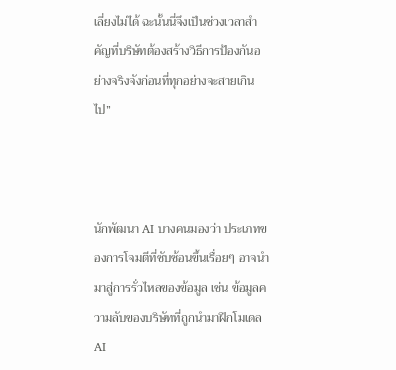เลี่ยงไม่ได้ ฉะนั้นนี่จึงเป็นช่วงเวลาสำคัญที่บริษัทต้องสร้างวิธีการป้องกันอย่างจริงจังก่อนที่ทุกอย่างจะสายเกินไป”



นักพัฒนา AI บางคนมองว่า ประเภทของการโจมตีที่ซับซ้อนขึ้นเรื่อยๆ อาจนำมาสู่การรั่วไหลของข้อมูล เช่น ข้อมูลความลับของบริษัทที่ถูกนำมาฝึกโมเดล AI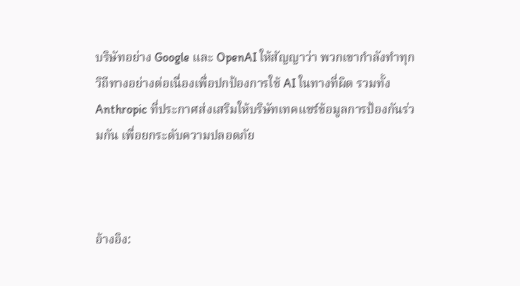บริษัทอย่าง Google และ OpenAI ให้สัญญาว่า พวกเขากำลังทำทุกวิถีทางอย่างต่อเนื่องเพื่อปกป้องการใช้ AI ในทางที่ผิด รวมทั้ง Anthropic ที่ประกาศส่งเสริมให้บริษัทเทคแชร์ข้อมูลการป้องกันร่วมกัน เพื่อยกระดับความปลอดภัย



อ้างอิง: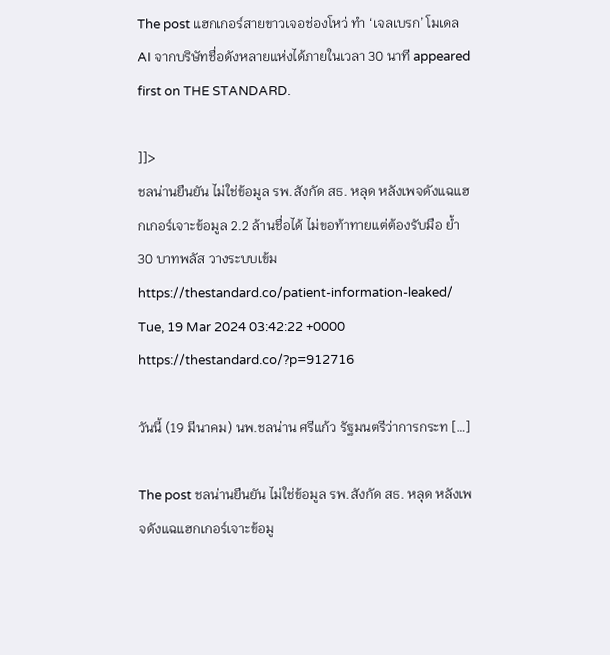The post แฮกเกอร์สายขาวเจอช่องโหว่ ทำ ‘เจลเบรก’ โมเดล AI จากบริษัทชื่อดังหลายแห่งได้ภายในเวลา 30 นาที appeared first on THE STANDARD.

]]>
ชลน่านยืนยัน ไม่ใช่ข้อมูล รพ.สังกัด สธ. หลุด หลังเพจดังแฉแฮกเกอร์เจาะข้อมูล 2.2 ล้านชื่อได้ ไม่ขอท้าทายแต่ต้องรับมือ ย้ำ 30 บาทพลัส วางระบบเข้ม https://thestandard.co/patient-information-leaked/ Tue, 19 Mar 2024 03:42:22 +0000 https://thestandard.co/?p=912716

วันนี้ (19 มีนาคม) นพ.ชลน่าน ศรีแก้ว รัฐมนตรีว่าการกระท […]

The post ชลน่านยืนยัน ไม่ใช่ข้อมูล รพ.สังกัด สธ. หลุด หลังเพจดังแฉแฮกเกอร์เจาะข้อมู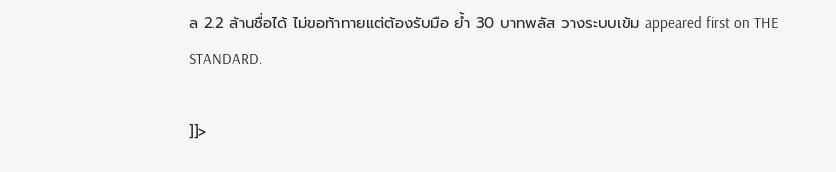ล 2.2 ล้านชื่อได้ ไม่ขอท้าทายแต่ต้องรับมือ ย้ำ 30 บาทพลัส วางระบบเข้ม appeared first on THE STANDARD.

]]>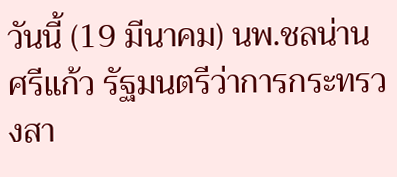วันนี้ (19 มีนาคม) นพ.ชลน่าน ศรีแก้ว รัฐมนตรีว่าการกระทรวงสา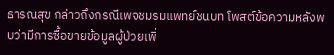ธารณสุข กล่าวถึงกรณีเพจชมรมแพทย์ชนบท โพสต์ข้อความหลังพบว่ามีการซื้อขายข้อมูลผู้ป่วยเพิ่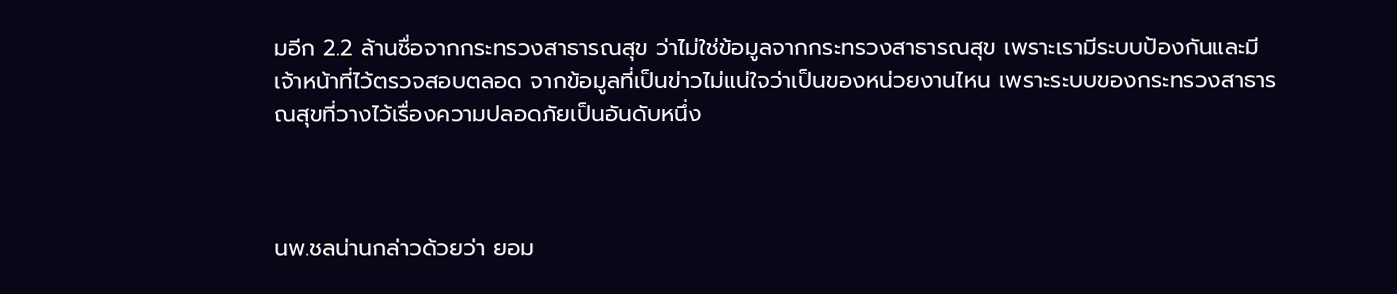มอีก 2.2 ล้านชื่อจากกระทรวงสาธารณสุข ว่าไม่ใช่ข้อมูลจากกระทรวงสาธารณสุข เพราะเรามีระบบป้องกันและมีเจ้าหน้าที่ไว้ตรวจสอบตลอด จากข้อมูลที่เป็นข่าวไม่แน่ใจว่าเป็นของหน่วยงานไหน เพราะระบบของกระทรวงสาธารณสุขที่วางไว้เรื่องความปลอดภัยเป็นอันดับหนึ่ง



นพ.ชลน่านกล่าวด้วยว่า ยอม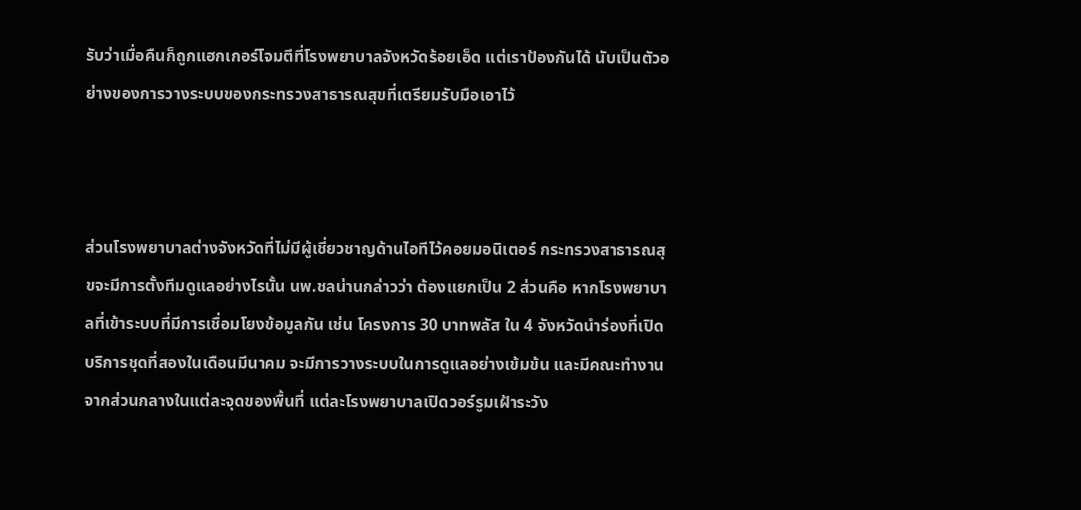รับว่าเมื่อคืนก็ถูกแฮกเกอร์โจมตีที่โรงพยาบาลจังหวัดร้อยเอ็ด แต่เราป้องกันได้ นับเป็นตัวอย่างของการวางระบบของกระทรวงสาธารณสุขที่เตรียมรับมือเอาไว้



ส่วนโรงพยาบาลต่างจังหวัดที่ไม่มีผู้เชี่ยวชาญด้านไอทีไว้คอยมอนิเตอร์ กระทรวงสาธารณสุขจะมีการตั้งทีมดูแลอย่างไรนั้น นพ.ชลน่านกล่าวว่า ต้องแยกเป็น 2 ส่วนคือ หากโรงพยาบาลที่เข้าระบบที่มีการเชื่อมโยงข้อมูลกัน เช่น โครงการ 30 บาทพลัส ใน 4 จังหวัดนำร่องที่เปิดบริการชุดที่สองในเดือนมีนาคม จะมีการวางระบบในการดูแลอย่างเข้มข้น และมีคณะทำงานจากส่วนกลางในแต่ละจุดของพื้นที่ แต่ละโรงพยาบาลเปิดวอร์รูมเฝ้าระวัง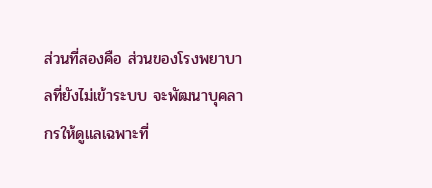ส่วนที่สองคือ ส่วนของโรงพยาบาลที่ยังไม่เข้าระบบ จะพัฒนาบุคลากรให้ดูแลเฉพาะที่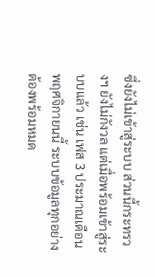ซึ่งยังไม่เข้าสู่ระบบ ส่วนนี้กระทรวงฯ ยังไม่กังวล แต่เมื่อพร้อมเข้าสู่ระบบแล้ว เช่น เฟส 3 ประมาณเดือนพฤศจิกายนนี้ ระบบข้อมูลทุกอย่างต้องพร้อมหมด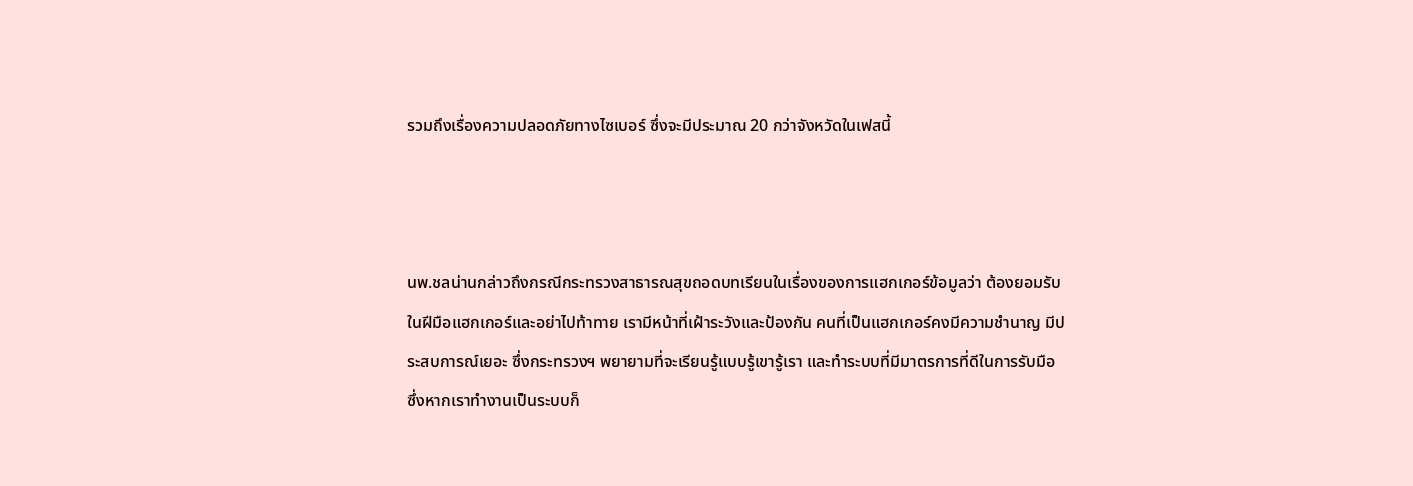รวมถึงเรื่องความปลอดภัยทางไซเบอร์ ซึ่งจะมีประมาณ 20 กว่าจังหวัดในเฟสนี้



นพ.ชลน่านกล่าวถึงกรณีกระทรวงสาธารณสุขถอดบทเรียนในเรื่องของการแฮกเกอร์ข้อมูลว่า ต้องยอมรับในฝีมือแฮกเกอร์และอย่าไปท้าทาย เรามีหน้าที่เฝ้าระวังและป้องกัน คนที่เป็นแฮกเกอร์คงมีความชำนาญ มีประสบการณ์เยอะ ซึ่งกระทรวงฯ พยายามที่จะเรียนรู้แบบรู้เขารู้เรา และทำระบบที่มีมาตรการที่ดีในการรับมือ ซึ่งหากเราทำงานเป็นระบบก็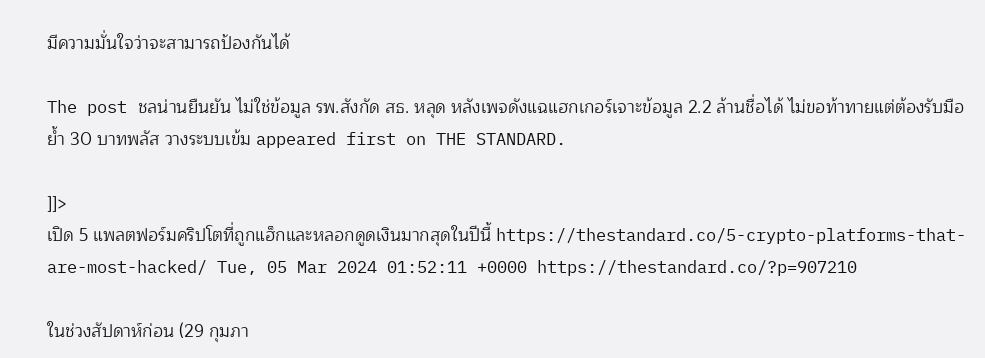มีความมั่นใจว่าจะสามารถป้องกันได้

The post ชลน่านยืนยัน ไม่ใช่ข้อมูล รพ.สังกัด สธ. หลุด หลังเพจดังแฉแฮกเกอร์เจาะข้อมูล 2.2 ล้านชื่อได้ ไม่ขอท้าทายแต่ต้องรับมือ ย้ำ 30 บาทพลัส วางระบบเข้ม appeared first on THE STANDARD.

]]>
เปิด 5 แพลตฟอร์มคริปโตที่ถูกแฮ็กและหลอกดูดเงินมากสุดในปีนี้ https://thestandard.co/5-crypto-platforms-that-are-most-hacked/ Tue, 05 Mar 2024 01:52:11 +0000 https://thestandard.co/?p=907210

ในช่วงสัปดาห์ก่อน (29 กุมภา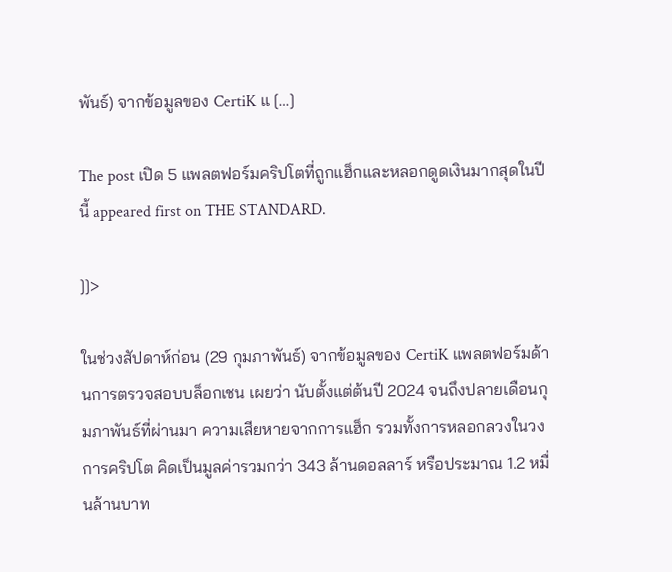พันธ์) จากข้อมูลของ CertiK แ […]

The post เปิด 5 แพลตฟอร์มคริปโตที่ถูกแฮ็กและหลอกดูดเงินมากสุดในปีนี้ appeared first on THE STANDARD.

]]>

ในช่วงสัปดาห์ก่อน (29 กุมภาพันธ์) จากข้อมูลของ CertiK แพลตฟอร์มด้านการตรวจสอบบล็อกเชน เผยว่า นับตั้งแต่ต้นปี 2024 จนถึงปลายเดือนกุมภาพันธ์ที่ผ่านมา ความเสียหายจากการแฮ็ก รวมทั้งการหลอกลวงในวงการคริปโต คิดเป็นมูลค่ารวมกว่า 343 ล้านดอลลาร์ หรือประมาณ 1.2 หมื่นล้านบาท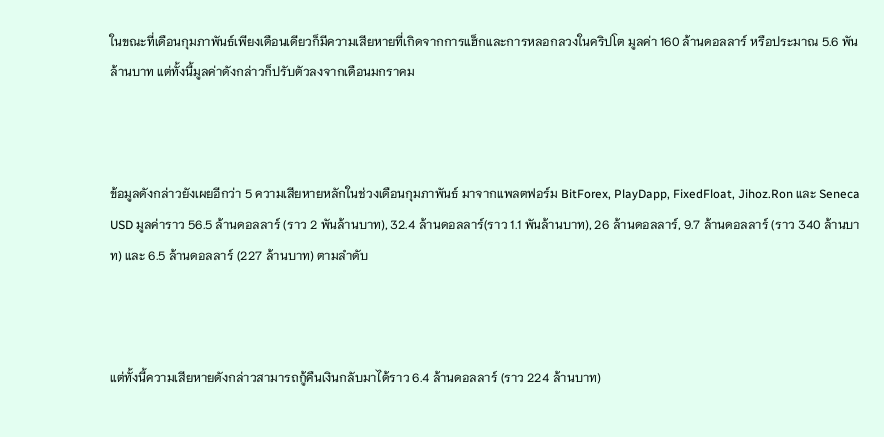ในขณะที่เดือนกุมภาพันธ์เพียงเดือนเดียวก็มีความเสียหายที่เกิดจากการแฮ็กและการหลอกลวงในคริปโต มูลค่า 160 ล้านดอลลาร์ หรือประมาณ 5.6 พันล้านบาท แต่ทั้งนี้มูลค่าดังกล่าวก็ปรับตัวลงจากเดือนมกราคม



ข้อมูลดังกล่าวยังเผยอีกว่า 5 ความเสียหายหลักในช่วงเดือนกุมภาพันธ์ มาจากแพลตฟอร์ม BitForex, PlayDapp, FixedFloat, Jihoz.Ron และ Seneca USD มูลค่าราว 56.5 ล้านดอลลาร์ (ราว 2 พันล้านบาท), 32.4 ล้านดอลลาร์(ราว 1.1 พันล้านบาท), 26 ล้านดอลลาร์, 9.7 ล้านดอลลาร์ (ราว 340 ล้านบาท) และ 6.5 ล้านดอลลาร์ (227 ล้านบาท) ตามลำดับ



แต่ทั้งนี้ความเสียหายดังกล่าวสามารถกู้คืนเงินกลับมาได้ราว 6.4 ล้านดอลลาร์ (ราว 224 ล้านบาท)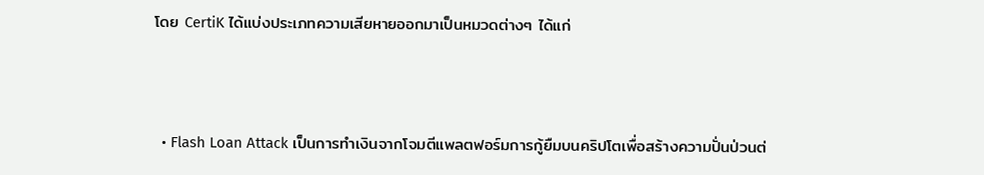โดย CertiK ได้แบ่งประเภทความเสียหายออกมาเป็นหมวดต่างๆ ได้แก่



  • Flash Loan Attack เป็นการทำเงินจากโจมตีแพลตฟอร์มการกู้ยืมบนคริปโตเพื่อสร้างความปั่นป่วนต่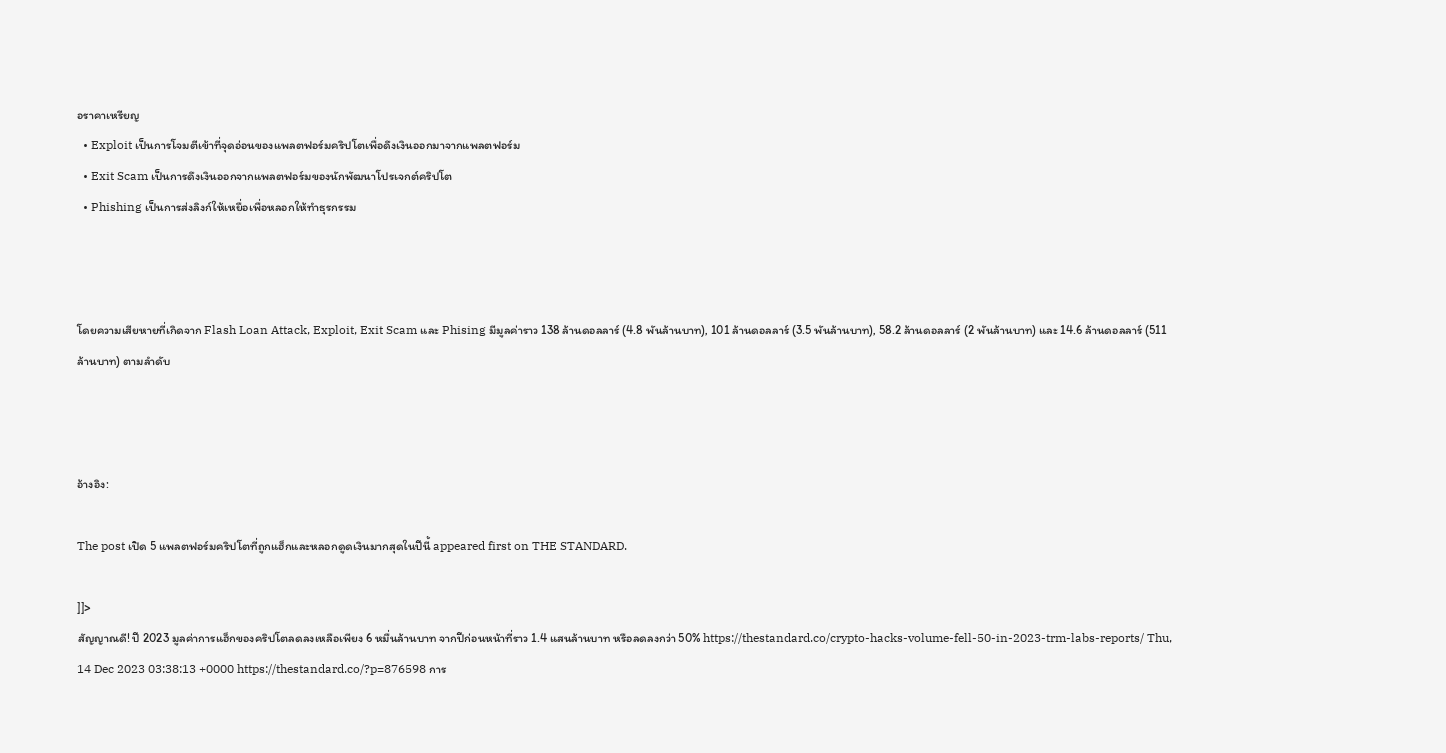อราคาเหรียญ
  • Exploit เป็นการโจมตีเข้าที่จุดอ่อนของแพลตฟอร์มคริปโตเพื่อดึงเงินออกมาจากแพลตฟอร์ม
  • Exit Scam เป็นการดึงเงินออกจากแพลตฟอร์มของนักพัฒนาโปรเจกต์คริปโต
  • Phishing เป็นการส่งลิงก์ให้เหยื่อเพื่อหลอกให้ทำธุรกรรม



โดยความเสียหายที่เกิดจาก Flash Loan Attack, Exploit, Exit Scam และ Phising มีมูลค่าราว 138 ล้านดอลลาร์ (4.8 พันล้านบาท), 101 ล้านดอลลาร์ (3.5 พันล้านบาท), 58.2 ล้านดอลลาร์ (2 พันล้านบาท) และ 14.6 ล้านดอลลาร์ (511 ล้านบาท) ตามลำดับ



อ้างอิง:

The post เปิด 5 แพลตฟอร์มคริปโตที่ถูกแฮ็กและหลอกดูดเงินมากสุดในปีนี้ appeared first on THE STANDARD.

]]>
สัญญาณดี! ปี 2023 มูลค่าการแฮ็กของคริปโตลดลงเหลือเพียง 6 หมื่นล้านบาท จากปีก่อนหน้าที่ราว 1.4 แสนล้านบาท หรือลดลงกว่า 50% https://thestandard.co/crypto-hacks-volume-fell-50-in-2023-trm-labs-reports/ Thu, 14 Dec 2023 03:38:13 +0000 https://thestandard.co/?p=876598 การ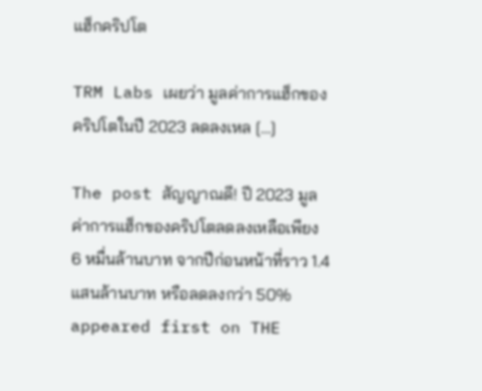แฮ็กคริปโต

TRM Labs เผยว่า มูลค่าการแฮ็กของคริปโตในปี 2023 ลดลงเหล […]

The post สัญญาณดี! ปี 2023 มูลค่าการแฮ็กของคริปโตลดลงเหลือเพียง 6 หมื่นล้านบาท จากปีก่อนหน้าที่ราว 1.4 แสนล้านบาท หรือลดลงกว่า 50% appeared first on THE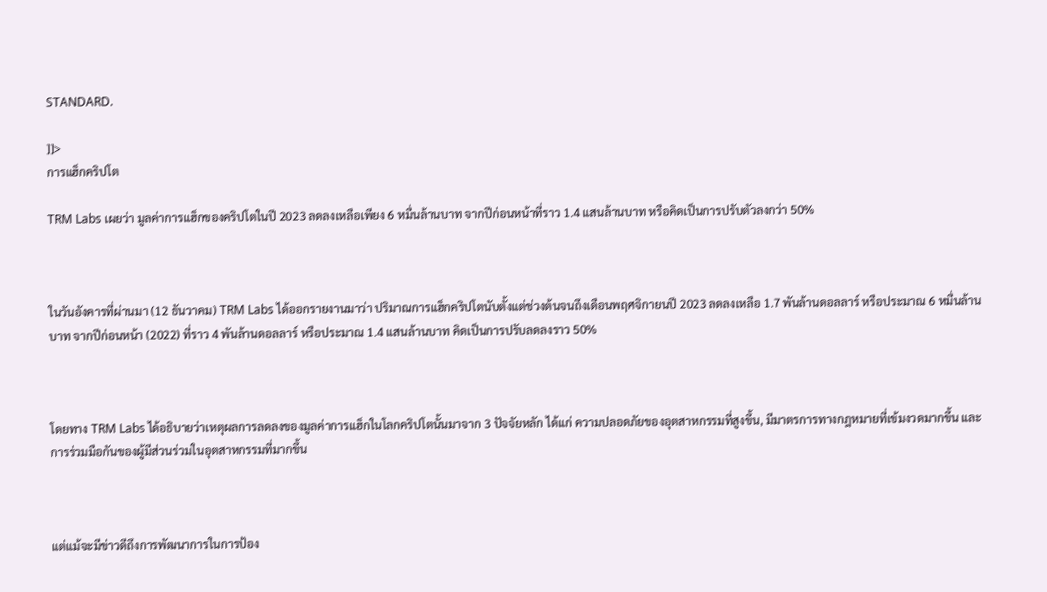STANDARD.

]]>
การแฮ็กคริปโต

TRM Labs เผยว่า มูลค่าการแฮ็กของคริปโตในปี 2023 ลดลงเหลือเพียง 6 หมื่นล้านบาท จากปีก่อนหน้าที่ราว 1.4 แสนล้านบาท หรือคิดเป็นการปรับตัวลงกว่า 50%



ในวันอังคารที่ผ่านมา (12 ธันวาคม) TRM Labs ได้ออกรายงานมาว่า ปริมาณการแฮ็กคริปโตนับตั้งแต่ช่วงต้นจนถึงเดือนพฤศจิกายนปี 2023 ลดลงเหลือ 1.7 พันล้านดอลลาร์ หรือประมาณ 6 หมื่นล้านบาท จากปีก่อนหน้า (2022) ที่ราว 4 พันล้านดอลลาร์ หรือประมาณ 1.4 แสนล้านบาท คิดเป็นการปรับลดลงราว 50%



โดยทาง TRM Labs ได้อธิบายว่าเหตุผลการลดลงของมูลค่าการแฮ็กในโลกคริปโตนั้นมาจาก 3 ปัจจัยหลัก ได้แก่ ความปลอดภัยของอุตสาหกรรมที่สูงขึ้น, มีมาตรการทางกฎหมายที่เข้มงวดมากขึ้น และการร่วมมือกันของผู้มีส่วนร่วมในอุตสาหกรรมที่มากขึ้น



แต่แม้จะมีข่าวดีถึงการพัฒนาการในการป้อง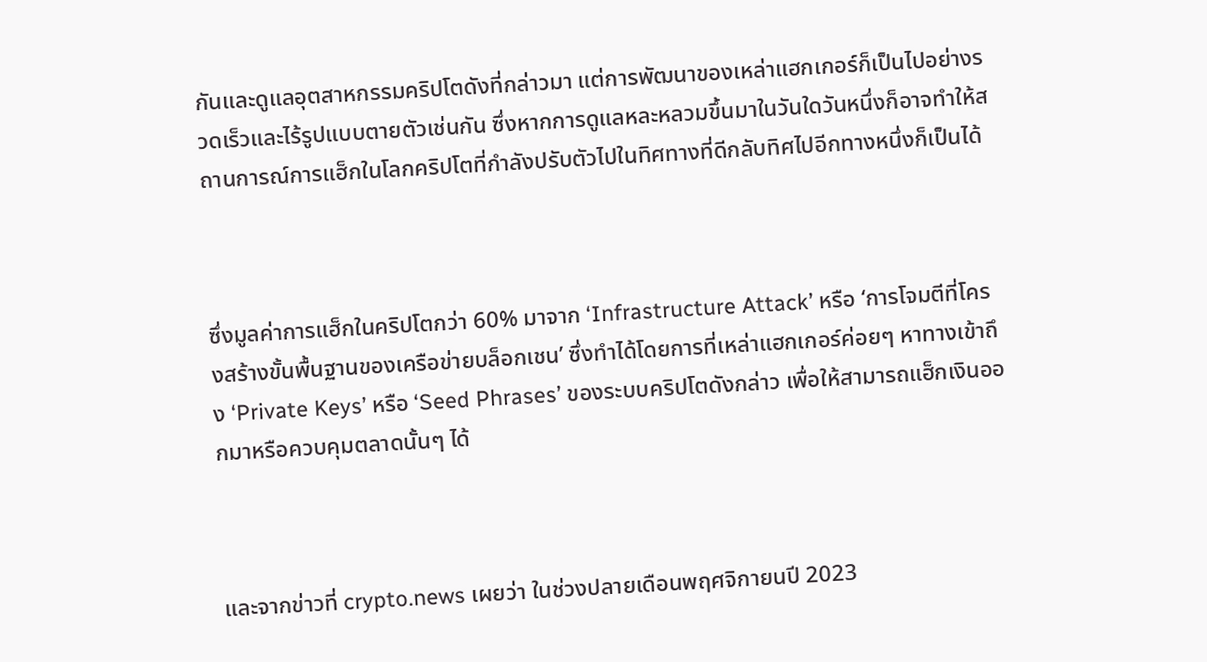กันและดูแลอุตสาหกรรมคริปโตดังที่กล่าวมา แต่การพัฒนาของเหล่าแฮกเกอร์ก็เป็นไปอย่างรวดเร็วและไร้รูปแบบตายตัวเช่นกัน ซึ่งหากการดูแลหละหลวมขึ้นมาในวันใดวันหนึ่งก็อาจทำให้สถานการณ์การแฮ็กในโลกคริปโตที่กำลังปรับตัวไปในทิศทางที่ดีกลับทิศไปอีกทางหนึ่งก็เป็นได้



ซึ่งมูลค่าการแฮ็กในคริปโตกว่า 60% มาจาก ‘Infrastructure Attack’ หรือ ‘การโจมตีที่โครงสร้างขั้นพื้นฐานของเครือข่ายบล็อกเชน’ ซึ่งทำได้โดยการที่เหล่าแฮกเกอร์ค่อยๆ หาทางเข้าถึง ‘Private Keys’ หรือ ‘Seed Phrases’ ของระบบคริปโตดังกล่าว เพื่อให้สามารถแฮ็กเงินออกมาหรือควบคุมตลาดนั้นๆ ได้



และจากข่าวที่ crypto.news เผยว่า ในช่วงปลายเดือนพฤศจิกายนปี 2023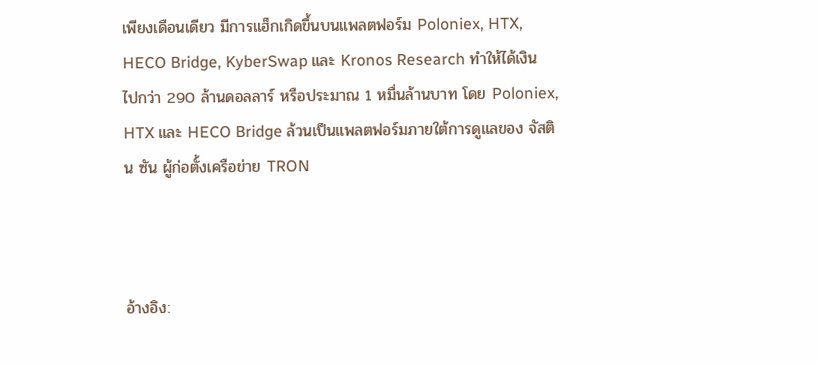เพียงเดือนเดียว มีการแฮ็กเกิดขึ้นบนแพลตฟอร์ม Poloniex, HTX, HECO Bridge, KyberSwap และ Kronos Research ทำให้ได้เงินไปกว่า 290 ล้านดอลลาร์ หรือประมาณ 1 หมื่นล้านบาท โดย Poloniex, HTX และ HECO Bridge ล้วนเป็นแพลตฟอร์มภายใต้การดูแลของ จัสติน ซัน ผู้ก่อตั้งเครือข่าย TRON



อ้างอิง: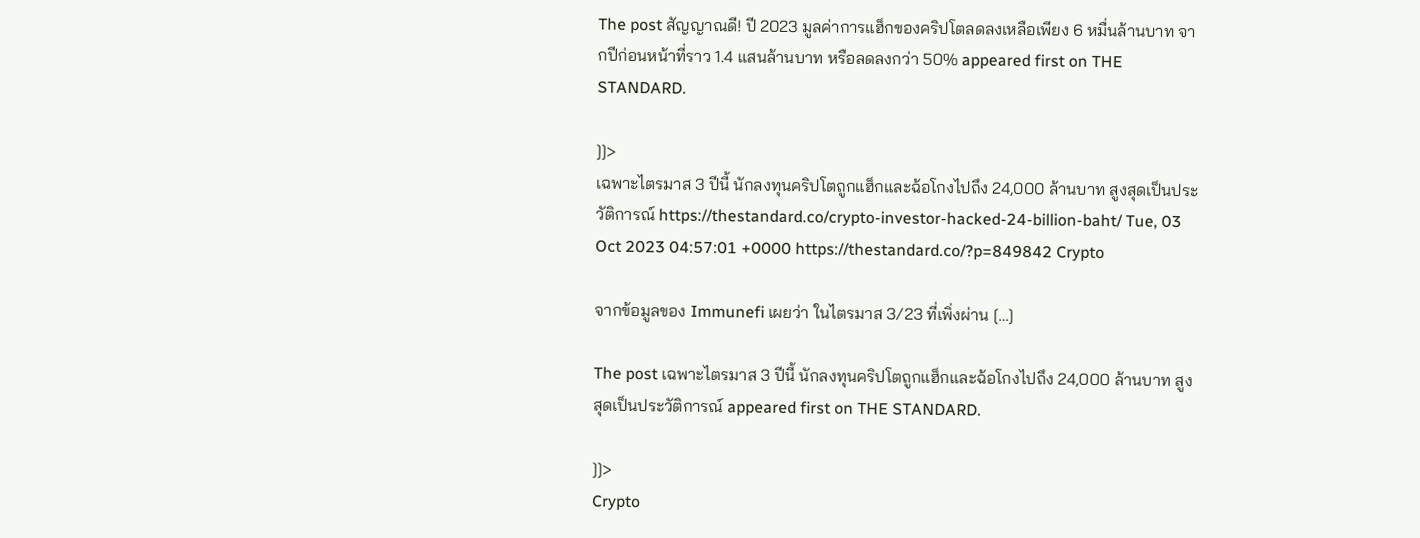The post สัญญาณดี! ปี 2023 มูลค่าการแฮ็กของคริปโตลดลงเหลือเพียง 6 หมื่นล้านบาท จากปีก่อนหน้าที่ราว 1.4 แสนล้านบาท หรือลดลงกว่า 50% appeared first on THE STANDARD.

]]>
เฉพาะไตรมาส 3 ปีนี้ นักลงทุนคริปโตถูกแฮ็กและฉ้อโกงไปถึง 24,000 ล้านบาท สูงสุดเป็นประวัติการณ์ https://thestandard.co/crypto-investor-hacked-24-billion-baht/ Tue, 03 Oct 2023 04:57:01 +0000 https://thestandard.co/?p=849842 Crypto

จากข้อมูลของ Immunefi เผยว่า ในไตรมาส 3/23 ที่เพิ่งผ่าน […]

The post เฉพาะไตรมาส 3 ปีนี้ นักลงทุนคริปโตถูกแฮ็กและฉ้อโกงไปถึง 24,000 ล้านบาท สูงสุดเป็นประวัติการณ์ appeared first on THE STANDARD.

]]>
Crypto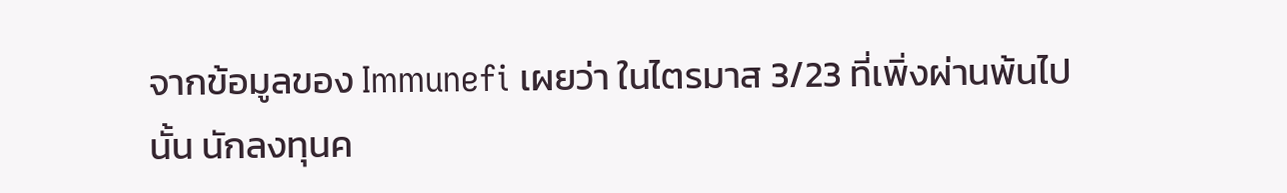จากข้อมูลของ Immunefi เผยว่า ในไตรมาส 3/23 ที่เพิ่งผ่านพ้นไปนั้น นักลงทุนค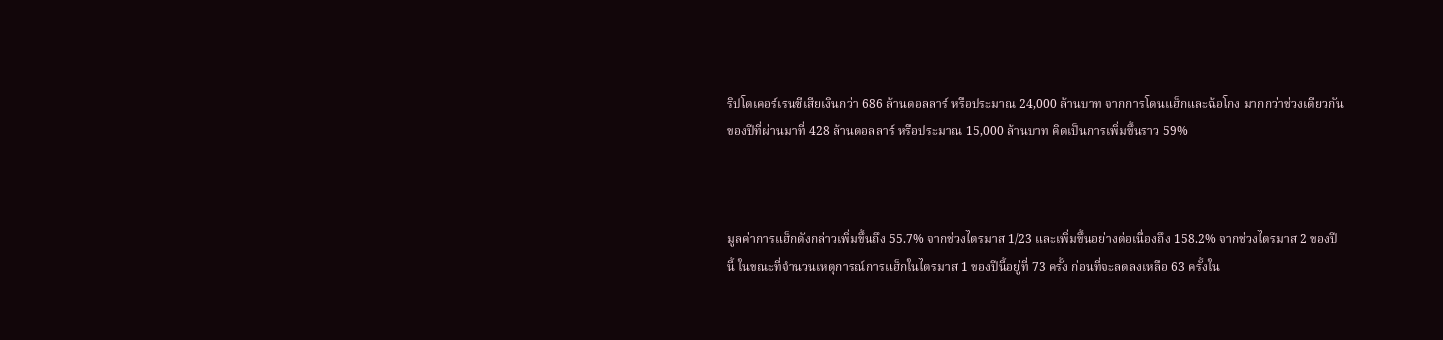ริปโตเคอร์เรนซีเสียเงินกว่า 686 ล้านดอลลาร์ หรือประมาณ 24,000 ล้านบาท จากการโดนแฮ็กและฉ้อโกง มากกว่าช่วงเดียวกันของปีที่ผ่านมาที่ 428 ล้านดอลลาร์ หรือประมาณ 15,000 ล้านบาท คิดเป็นการเพิ่มขึ้นราว 59%



มูลค่าการแฮ็กดังกล่าวเพิ่มขึ้นถึง 55.7% จากช่วงไตรมาส 1/23 และเพิ่มขึ้นอย่างต่อเนื่องถึง 158.2% จากช่วงไตรมาส 2 ของปีนี้ ในขณะที่จำนวนเหตุการณ์การแฮ็กในไตรมาส 1 ของปีนี้อยู่ที่ 73 ครั้ง ก่อนที่จะลดลงเหลือ 63 ครั้งใน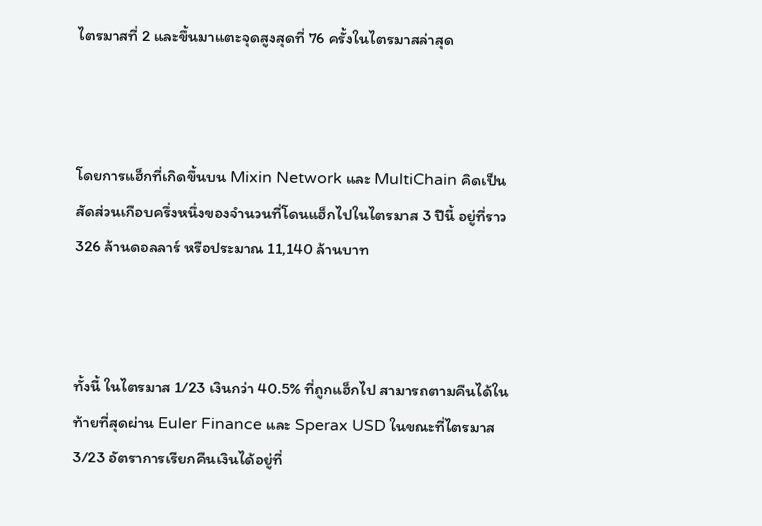ไตรมาสที่ 2 และขึ้นมาแตะจุดสูงสุดที่ 76 ครั้งในไตรมาสล่าสุด



โดยการแฮ็กที่เกิดขึ้นบน Mixin Network และ MultiChain คิดเป็นสัดส่วนเกือบครึ่งหนึ่งของจำนวนที่โดนแฮ็กไปในไตรมาส 3 ปีนี้ อยู่ที่ราว 326 ล้านดอลลาร์ หรือประมาณ 11,140 ล้านบาท



ทั้งนี้ ในไตรมาส 1/23 เงินกว่า 40.5% ที่ถูกแฮ็กไป สามารถตามคืนได้ในท้ายที่สุดผ่าน Euler Finance และ Sperax USD ในขณะที่ไตรมาส 3/23 อัตราการเรียกคืนเงินได้อยู่ที่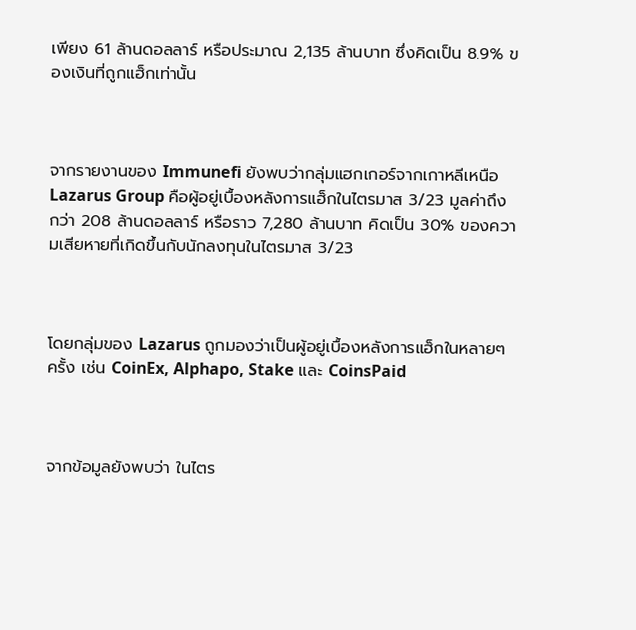เพียง 61 ล้านดอลลาร์ หรือประมาณ 2,135 ล้านบาท ซึ่งคิดเป็น 8.9% ของเงินที่ถูกแฮ็กเท่านั้น



จากรายงานของ Immunefi ยังพบว่ากลุ่มแฮกเกอร์จากเกาหลีเหนือ Lazarus Group คือผู้อยู่เบื้องหลังการแฮ็กในไตรมาส 3/23 มูลค่าถึงกว่า 208 ล้านดอลลาร์ หรือราว 7,280 ล้านบาท คิดเป็น 30% ของความเสียหายที่เกิดขึ้นกับนักลงทุนในไตรมาส 3/23



โดยกลุ่มของ Lazarus ถูกมองว่าเป็นผู้อยู่เบื้องหลังการแฮ็กในหลายๆ ครั้ง เช่น CoinEx, Alphapo, Stake และ CoinsPaid



จากข้อมูลยังพบว่า ในไตร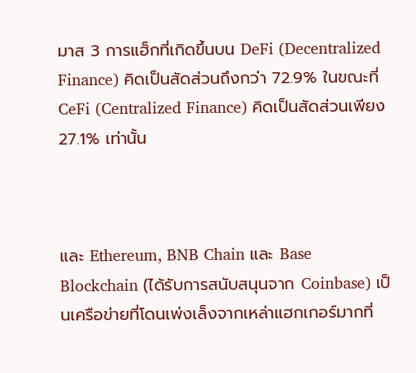มาส 3 การแฮ็กที่เกิดขึ้นบน DeFi (Decentralized Finance) คิดเป็นสัดส่วนถึงกว่า 72.9% ในขณะที่ CeFi (Centralized Finance) คิดเป็นสัดส่วนเพียง 27.1% เท่านั้น



และ Ethereum, BNB Chain และ Base Blockchain (ได้รับการสนับสนุนจาก Coinbase) เป็นเครือข่ายที่โดนเพ่งเล็งจากเหล่าแฮกเกอร์มากที่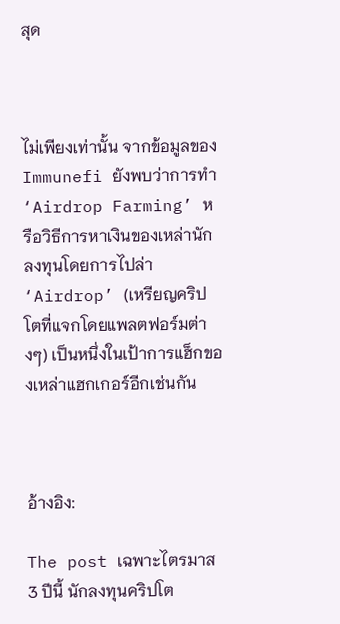สุด



ไม่เพียงเท่านั้น จากข้อมูลของ Immunefi ยังพบว่าการทำ ‘Airdrop Farming’ หรือวิธีการหาเงินของเหล่านักลงทุนโดยการไปล่า ‘Airdrop’ (เหรียญคริปโตที่แจกโดยแพลตฟอร์มต่างๆ) เป็นหนึ่งในเป้าการแฮ็กของเหล่าแฮกเกอร์อีกเช่นกัน



อ้างอิง:

The post เฉพาะไตรมาส 3 ปีนี้ นักลงทุนคริปโต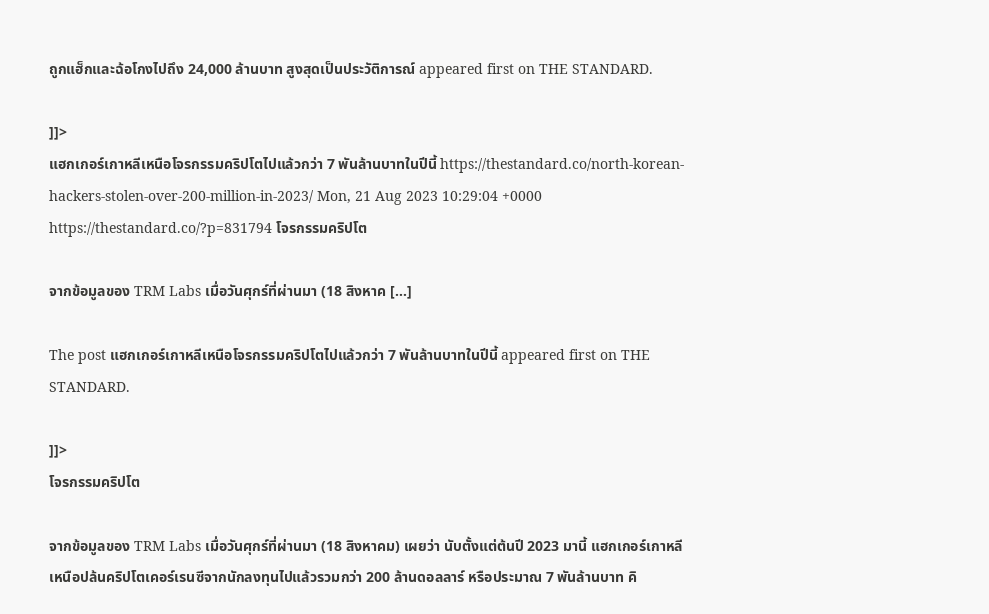ถูกแฮ็กและฉ้อโกงไปถึง 24,000 ล้านบาท สูงสุดเป็นประวัติการณ์ appeared first on THE STANDARD.

]]>
แฮกเกอร์เกาหลีเหนือโจรกรรมคริปโตไปแล้วกว่า 7 พันล้านบาทในปีนี้ https://thestandard.co/north-korean-hackers-stolen-over-200-million-in-2023/ Mon, 21 Aug 2023 10:29:04 +0000 https://thestandard.co/?p=831794 โจรกรรมคริปโต

จากข้อมูลของ TRM Labs เมื่อวันศุกร์ที่ผ่านมา (18 สิงหาค […]

The post แฮกเกอร์เกาหลีเหนือโจรกรรมคริปโตไปแล้วกว่า 7 พันล้านบาทในปีนี้ appeared first on THE STANDARD.

]]>
โจรกรรมคริปโต

จากข้อมูลของ TRM Labs เมื่อวันศุกร์ที่ผ่านมา (18 สิงหาคม) เผยว่า นับตั้งแต่ต้นปี 2023 มานี้ แฮกเกอร์เกาหลีเหนือปล้นคริปโตเคอร์เรนซีจากนักลงทุนไปแล้วรวมกว่า 200 ล้านดอลลาร์ หรือประมาณ 7 พันล้านบาท คิ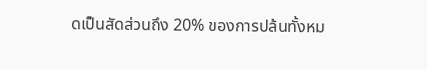ดเป็นสัดส่วนถึง 20% ของการปล้นทั้งหม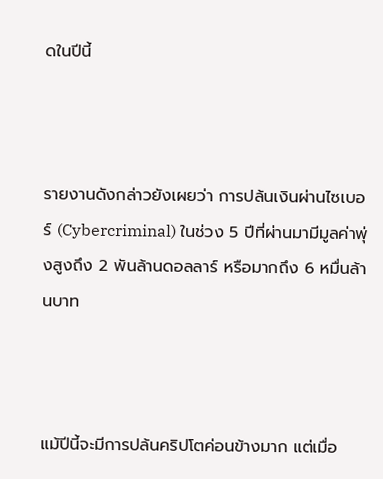ดในปีนี้



รายงานดังกล่าวยังเผยว่า การปล้นเงินผ่านไซเบอร์ (Cybercriminal) ในช่วง 5 ปีที่ผ่านมามีมูลค่าพุ่งสูงถึง 2 พันล้านดอลลาร์ หรือมากถึง 6 หมื่นล้านบาท



แม้ปีนี้จะมีการปล้นคริปโตค่อนข้างมาก แต่เมื่อ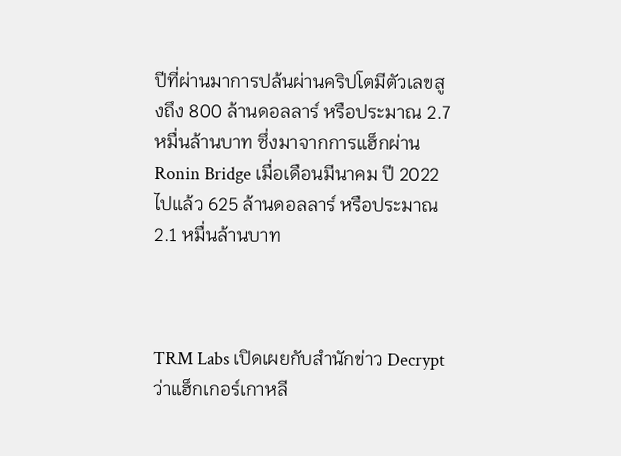ปีที่ผ่านมาการปล้นผ่านคริปโตมีตัวเลขสูงถึง 800 ล้านดอลลาร์ หรือประมาณ 2.7 หมื่นล้านบาท ซึ่งมาจากการแฮ็กผ่าน Ronin Bridge เมื่อเดือนมีนาคม ปี 2022 ไปแล้ว 625 ล้านดอลลาร์ หรือประมาณ 2.1 หมื่นล้านบาท



TRM Labs เปิดเผยกับสำนักข่าว Decrypt ว่าแฮ็กเกอร์เกาหลี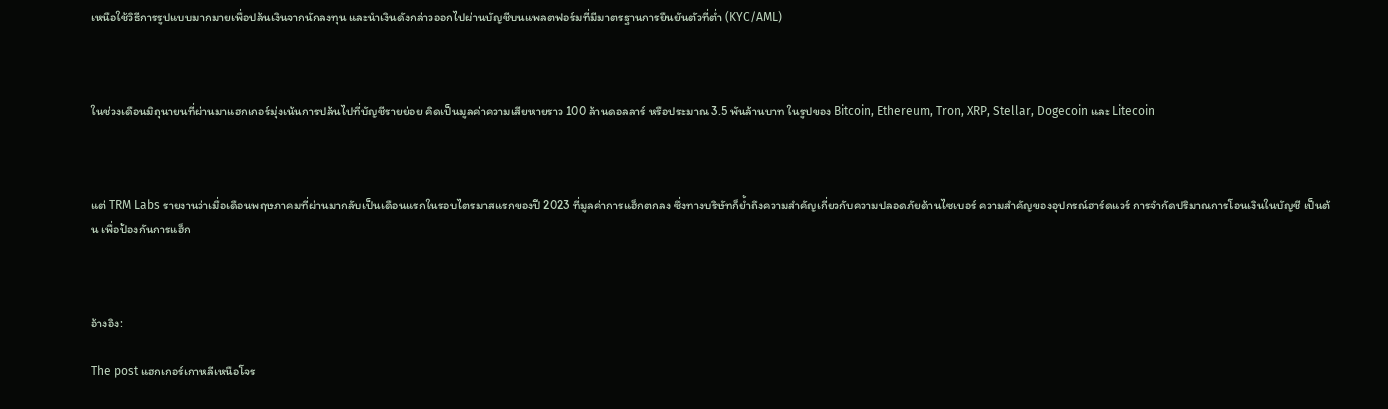เหนือใช้วิธีการรูปแบบมากมายเพื่อปล้นเงินจากนักลงทุน และนำเงินดังกล่าวออกไปผ่านบัญชีบนแพลตฟอร์มที่มีมาตรฐานการยืนยันตัวที่ต่ำ (KYC/AML)



ในช่วงเดือนมิถุนายนที่ผ่านมาแฮกเกอร์มุ่งเน้นการปล้นไปที่บัญชีรายย่อย คิดเป็นมูลค่าความเสียหายราว 100 ล้านดอลลาร์ หรือประมาณ 3.5 พันล้านบาท ในรูปของ Bitcoin, Ethereum, Tron, XRP, Stellar, Dogecoin และ Litecoin



แต่ TRM Labs รายงานว่าเมื่อเดือนพฤษภาคมที่ผ่านมากลับเป็นเดือนแรกในรอบไตรมาสแรกของปี 2023 ที่มูลค่าการแฮ็กตกลง ซึ่งทางบริษัทก็ย้ำถึงความสำคัญเกี่ยวกับความปลอดภัยด้านไซเบอร์ ความสำคัญของอุปกรณ์ฮาร์ดแวร์ การจำกัดปริมาณการโอนเงินในบัญชี เป็นต้น เพื่อป้องกันการแฮ็ก



อ้างอิง:

The post แฮกเกอร์เกาหลีเหนือโจร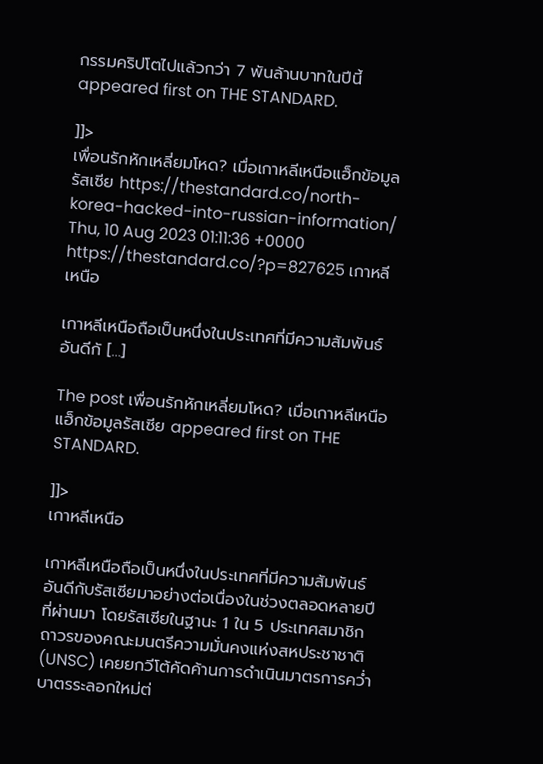กรรมคริปโตไปแล้วกว่า 7 พันล้านบาทในปีนี้ appeared first on THE STANDARD.

]]>
เพื่อนรักหักเหลี่ยมโหด? เมื่อเกาหลีเหนือแฮ็กข้อมูลรัสเซีย https://thestandard.co/north-korea-hacked-into-russian-information/ Thu, 10 Aug 2023 01:11:36 +0000 https://thestandard.co/?p=827625 เกาหลีเหนือ

เกาหลีเหนือถือเป็นหนึ่งในประเทศที่มีความสัมพันธ์อันดีกั […]

The post เพื่อนรักหักเหลี่ยมโหด? เมื่อเกาหลีเหนือแฮ็กข้อมูลรัสเซีย appeared first on THE STANDARD.

]]>
เกาหลีเหนือ

เกาหลีเหนือถือเป็นหนึ่งในประเทศที่มีความสัมพันธ์อันดีกับรัสเซียมาอย่างต่อเนื่องในช่วงตลอดหลายปีที่ผ่านมา โดยรัสเซียในฐานะ 1 ใน 5 ประเทศสมาชิกถาวรของคณะมนตรีความมั่นคงแห่งสหประชาชาติ (UNSC) เคยยกวีโต้คัดค้านการดำเนินมาตรการคว่ำบาตรระลอกใหม่ต่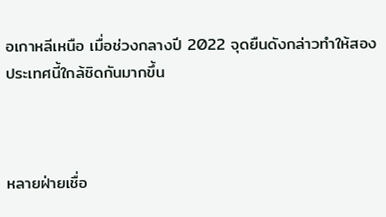อเกาหลีเหนือ เมื่อช่วงกลางปี 2022 จุดยืนดังกล่าวทำให้สองประเทศนี้ใกล้ชิดกันมากขึ้น



หลายฝ่ายเชื่อ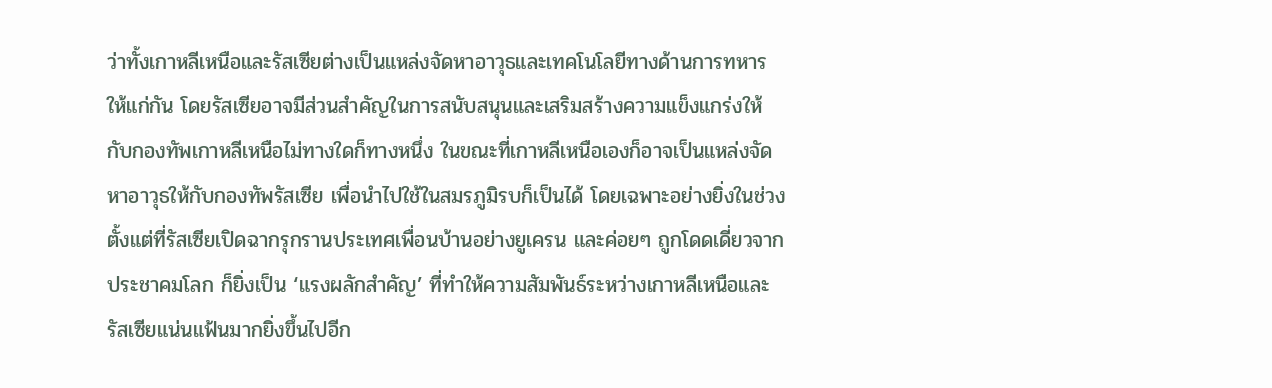ว่าทั้งเกาหลีเหนือและรัสเซียต่างเป็นแหล่งจัดหาอาวุธและเทคโนโลยีทางด้านการทหารให้แก่กัน โดยรัสเซียอาจมีส่วนสำคัญในการสนับสนุนและเสริมสร้างความแข็งแกร่งให้กับกองทัพเกาหลีเหนือไม่ทางใดก็ทางหนึ่ง ในขณะที่เกาหลีเหนือเองก็อาจเป็นแหล่งจัดหาอาวุธให้กับกองทัพรัสเซีย เพื่อนำไปใช้ในสมรภูมิรบก็เป็นได้ โดยเฉพาะอย่างยิ่งในช่วงตั้งแต่ที่รัสเซียเปิดฉากรุกรานประเทศเพื่อนบ้านอย่างยูเครน และค่อยๆ ถูกโดดเดี่ยวจากประชาคมโลก ก็ยิ่งเป็น ‘แรงผลักสำคัญ’ ที่ทำให้ความสัมพันธ์ระหว่างเกาหลีเหนือและรัสเซียแน่นแฟ้นมากยิ่งขึ้นไปอีก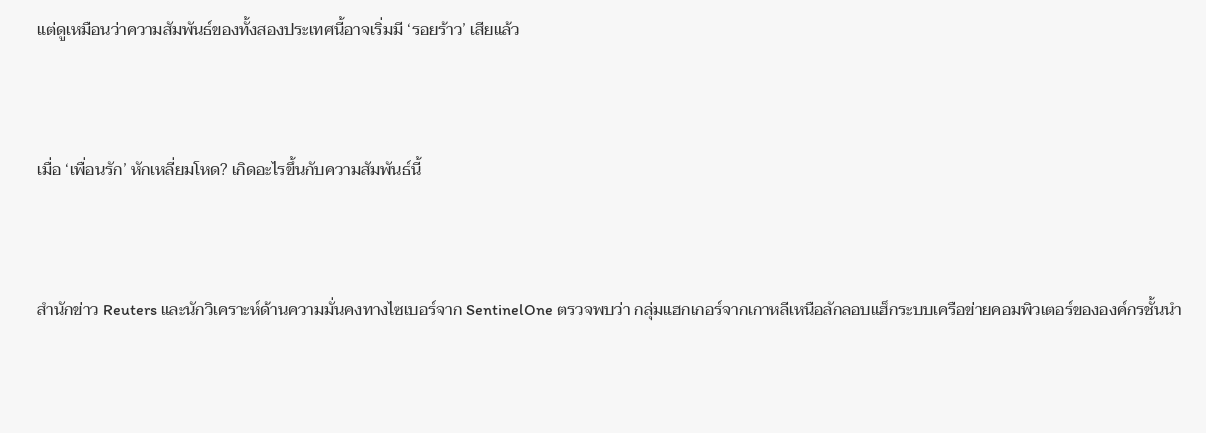แต่ดูเหมือนว่าความสัมพันธ์ของทั้งสองประเทศนี้อาจเริ่มมี ‘รอยร้าว’ เสียแล้ว



เมื่อ ‘เพื่อนรัก’ หักเหลี่ยมโหด? เกิดอะไรขึ้นกับความสัมพันธ์นี้



สำนักข่าว Reuters และนักวิเคราะห์ด้านความมั่นคงทางไซเบอร์จาก SentinelOne ตรวจพบว่า กลุ่มแฮกเกอร์จากเกาหลีเหนือลักลอบแฮ็กระบบเครือข่ายคอมพิวเตอร์ขององค์กรชั้นนำ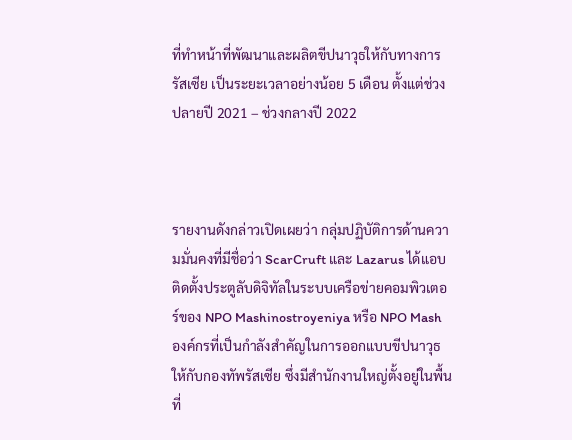ที่ทำหน้าที่พัฒนาและผลิตขีปนาวุธให้กับทางการรัสเซีย เป็นระยะเวลาอย่างน้อย 5 เดือน ตั้งแต่ช่วงปลายปี 2021 – ช่วงกลางปี 2022



รายงานดังกล่าวเปิดเผยว่า กลุ่มปฏิบัติการด้านความมั่นคงที่มีชื่อว่า ScarCruft และ Lazarus ได้แอบติดตั้งประตูลับดิจิทัลในระบบเครือข่ายคอมพิวเตอร์ของ NPO Mashinostroyeniya หรือ NPO Mash องค์กรที่เป็นกำลังสำคัญในการออกแบบขีปนาวุธให้กับกองทัพรัสเซีย ซึ่งมีสำนักงานใหญ่ตั้งอยู่ในพื้นที่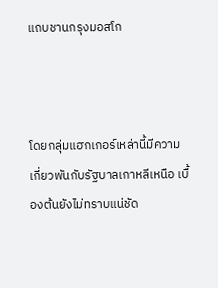แถบชานกรุงมอสโก



โดยกลุ่มแฮกเกอร์เหล่านี้มีความเกี่ยวพันกับรัฐบาลเกาหลีเหนือ เบื้องต้นยังไม่ทราบแน่ชัด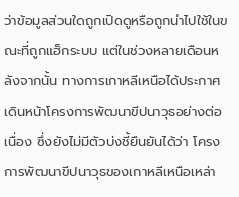ว่าข้อมูลส่วนใดถูกเปิดดูหรือถูกนำไปใช้ในขณะที่ถูกแฮ็กระบบ แต่ในช่วงหลายเดือนหลังจากนั้น ทางการเกาหลีเหนือได้ประกาศเดินหน้าโครงการพัฒนาขีปนาวุธอย่างต่อเนื่อง ซึ่งยังไม่มีตัวบ่งชี้ยืนยันได้ว่า โครงการพัฒนาขีปนาวุธของเกาหลีเหนือเหล่า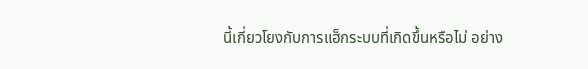นี้เกี่ยวโยงกับการแฮ็กระบบที่เกิดขึ้นหรือไม่ อย่าง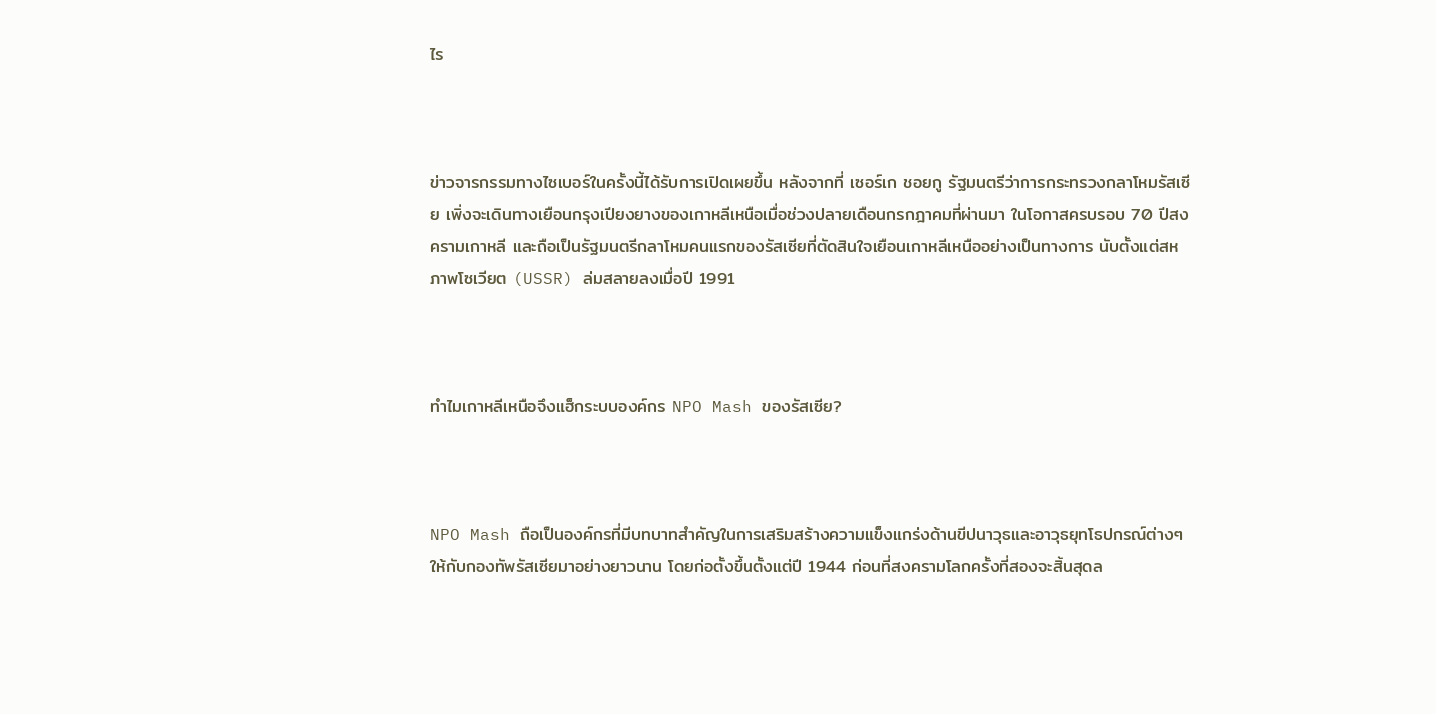ไร



ข่าวจารกรรมทางไซเบอร์ในครั้งนี้ได้รับการเปิดเผยขึ้น หลังจากที่ เซอร์เก ชอยกู รัฐมนตรีว่าการกระทรวงกลาโหมรัสเซีย เพิ่งจะเดินทางเยือนกรุงเปียงยางของเกาหลีเหนือเมื่อช่วงปลายเดือนกรกฎาคมที่ผ่านมา ในโอกาสครบรอบ 70 ปีสงครามเกาหลี และถือเป็นรัฐมนตรีกลาโหมคนแรกของรัสเซียที่ตัดสินใจเยือนเกาหลีเหนืออย่างเป็นทางการ นับตั้งแต่สหภาพโซเวียต (USSR) ล่มสลายลงเมื่อปี 1991



ทำไมเกาหลีเหนือจึงแฮ็กระบบองค์กร NPO Mash ของรัสเซีย?



NPO Mash ถือเป็นองค์กรที่มีบทบาทสำคัญในการเสริมสร้างความแข็งแกร่งด้านขีปนาวุธและอาวุธยุทโธปกรณ์ต่างๆ ให้กับกองทัพรัสเซียมาอย่างยาวนาน โดยก่อตั้งขึ้นตั้งแต่ปี 1944 ก่อนที่สงครามโลกครั้งที่สองจะสิ้นสุดล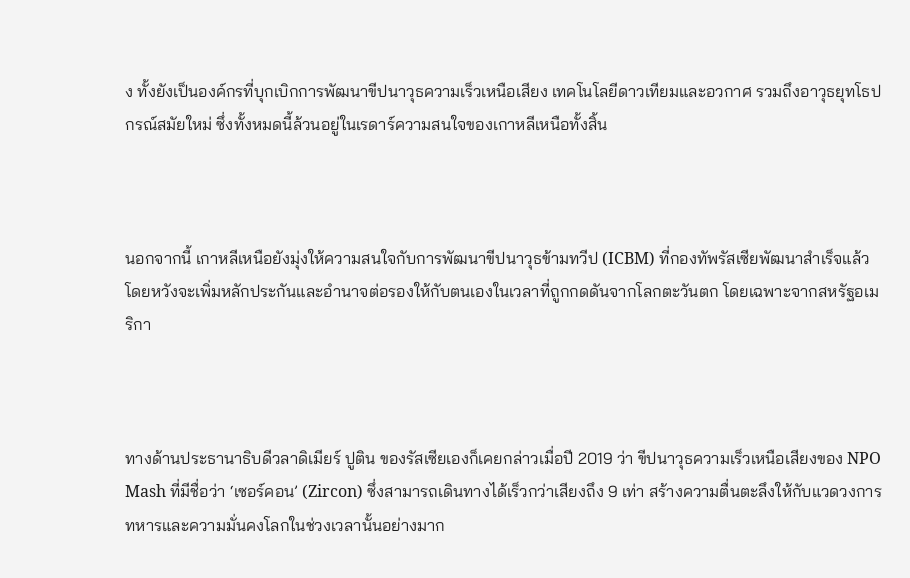ง ทั้งยังเป็นองค์กรที่บุกเบิกการพัฒนาขีปนาวุธความเร็วเหนือเสียง เทคโนโลยีดาวเทียมและอวกาศ รวมถึงอาวุธยุทโธปกรณ์สมัยใหม่ ซึ่งทั้งหมดนี้ล้วนอยู่ในเรดาร์ความสนใจของเกาหลีเหนือทั้งสิ้น



นอกจากนี้ เกาหลีเหนือยังมุ่งให้ความสนใจกับการพัฒนาขีปนาวุธข้ามทวีป (ICBM) ที่กองทัพรัสเซียพัฒนาสำเร็จแล้ว โดยหวังจะเพิ่มหลักประกันและอำนาจต่อรองให้กับตนเองในเวลาที่ถูกกดดันจากโลกตะวันตก โดยเฉพาะจากสหรัฐอเมริกา



ทางด้านประธานาธิบดีวลาดิเมียร์ ปูติน ของรัสเซียเองก็เคยกล่าวเมื่อปี 2019 ว่า ขีปนาวุธความเร็วเหนือเสียงของ NPO Mash ที่มีชื่อว่า ‘เซอร์คอน’ (Zircon) ซึ่งสามารถเดินทางได้เร็วกว่าเสียงถึง 9 เท่า สร้างความตื่นตะลึงให้กับแวดวงการทหารและความมั่นคงโลกในช่วงเวลานั้นอย่างมาก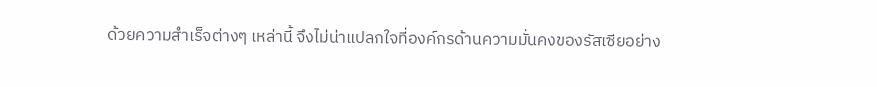ด้วยความสำเร็จต่างๆ เหล่านี้ จึงไม่น่าแปลกใจที่องค์กรด้านความมั่นคงของรัสเซียอย่าง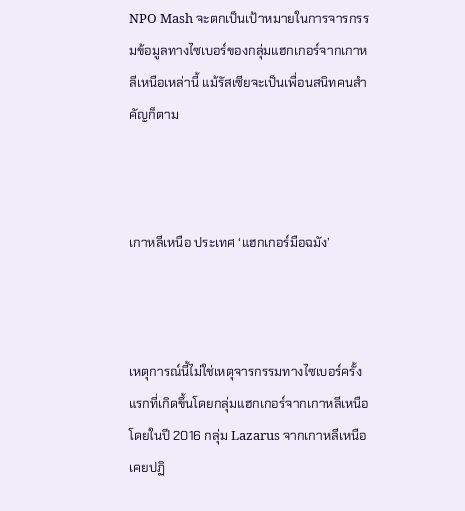NPO Mash จะตกเป็นเป้าหมายในการจารกรรมข้อมูลทางไซเบอร์ของกลุ่มแฮกเกอร์จากเกาหลีเหนือเหล่านี้ แม้รัสเซียจะเป็นเพื่อนสนิทคนสำคัญก็ตาม



เกาหลีเหนือ ประเทศ ‘แฮกเกอร์มือฉมัง’



เหตุการณ์นี้ไม่ใช่เหตุจารกรรมทางไซเบอร์ครั้งแรกที่เกิดขึ้นโดยกลุ่มแฮกเกอร์จากเกาหลีเหนือ โดยในปี 2016 กลุ่ม Lazarus จากเกาหลีเหนือเคยปฏิ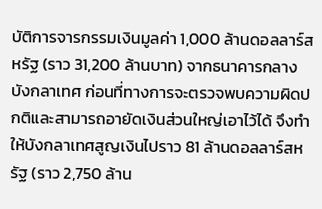บัติการจารกรรมเงินมูลค่า 1,000 ล้านดอลลาร์สหรัฐ (ราว 31,200 ล้านบาท) จากธนาคารกลางบังกลาเทศ ก่อนที่ทางการจะตรวจพบความผิดปกติและสามารถอายัดเงินส่วนใหญ่เอาไว้ได้ จึงทำให้บังกลาเทศสูญเงินไปราว 81 ล้านดอลลาร์สหรัฐ (ราว 2,750 ล้าน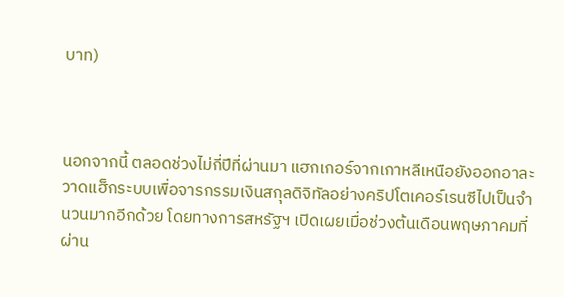บาท)



นอกจากนี้ ตลอดช่วงไม่กี่ปีที่ผ่านมา แฮกเกอร์จากเกาหลีเหนือยังออกอาละวาดแฮ็กระบบเพื่อจารกรรมเงินสกุลดิจิทัลอย่างคริปโตเคอร์เรนซีไปเป็นจำนวนมากอีกด้วย โดยทางการสหรัฐฯ เปิดเผยเมื่อช่วงต้นเดือนพฤษภาคมที่ผ่าน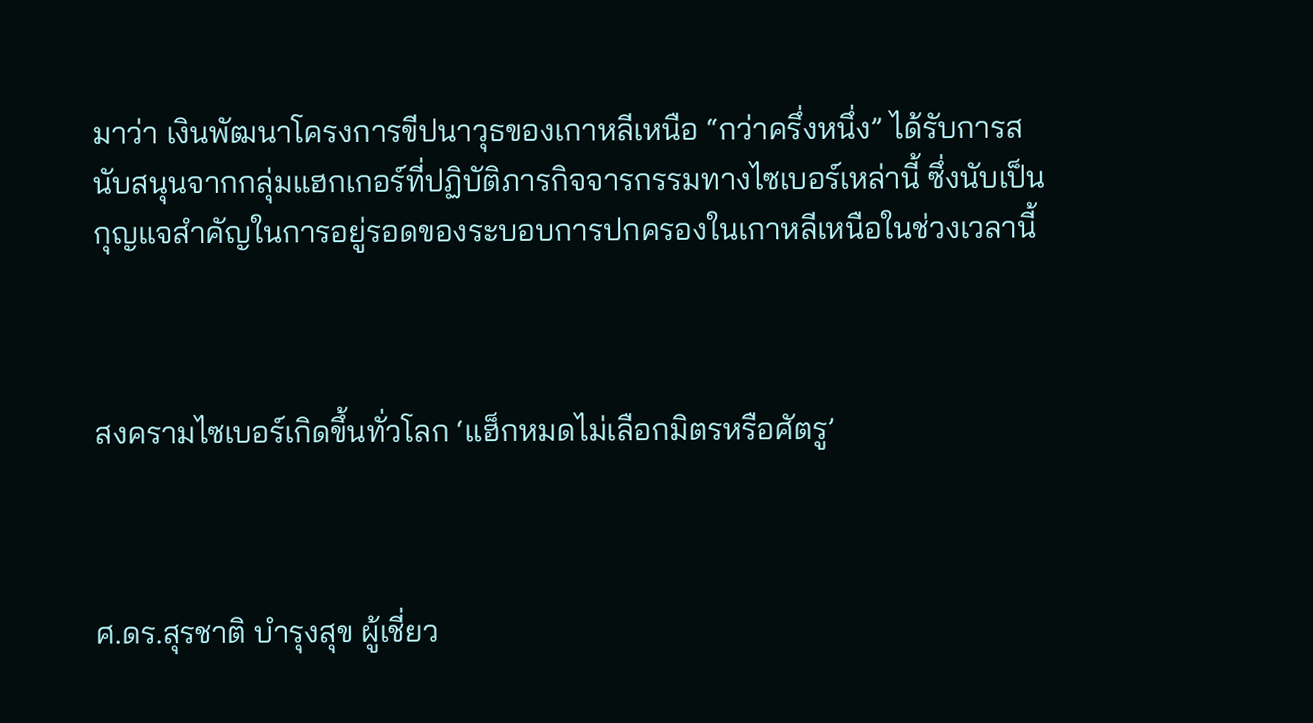มาว่า เงินพัฒนาโครงการขีปนาวุธของเกาหลีเหนือ “กว่าครึ่งหนึ่ง” ได้รับการสนับสนุนจากกลุ่มแฮกเกอร์ที่ปฏิบัติภารกิจจารกรรมทางไซเบอร์เหล่านี้ ซึ่งนับเป็นกุญแจสำคัญในการอยู่รอดของระบอบการปกครองในเกาหลีเหนือในช่วงเวลานี้



สงครามไซเบอร์เกิดขึ้นทั่วโลก ‘แฮ็กหมดไม่เลือกมิตรหรือศัตรู’



ศ.ดร.สุรชาติ บำรุงสุข ผู้เชี่ยว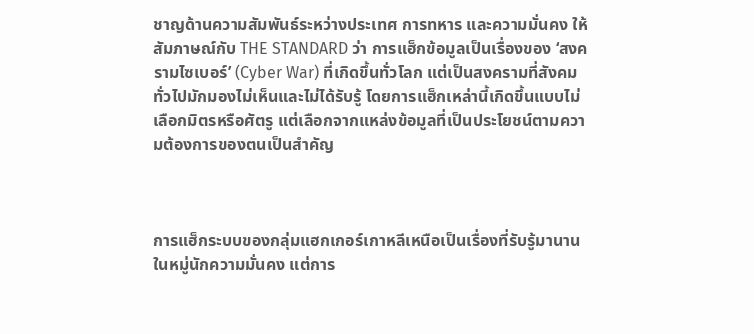ชาญด้านความสัมพันธ์ระหว่างประเทศ การทหาร และความมั่นคง ให้สัมภาษณ์กับ THE STANDARD ว่า การแฮ็กข้อมูลเป็นเรื่องของ ‘สงครามไซเบอร์’ (Cyber War) ที่เกิดขึ้นทั่วโลก แต่เป็นสงครามที่สังคมทั่วไปมักมองไม่เห็นและไม่ได้รับรู้ โดยการแฮ็กเหล่านี้เกิดขึ้นแบบไม่เลือกมิตรหรือศัตรู แต่เลือกจากแหล่งข้อมูลที่เป็นประโยชน์ตามความต้องการของตนเป็นสำคัญ



การแฮ็กระบบของกลุ่มแฮกเกอร์เกาหลีเหนือเป็นเรื่องที่รับรู้มานานในหมู่นักความมั่นคง แต่การ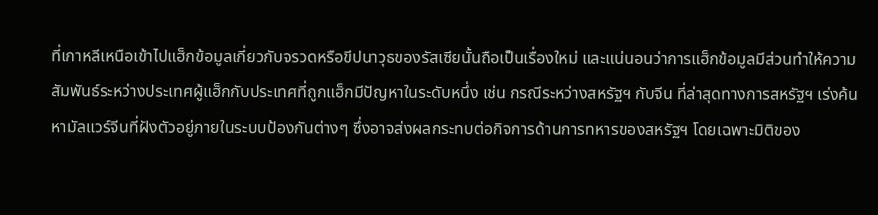ที่เกาหลีเหนือเข้าไปแฮ็กข้อมูลเกี่ยวกับจรวดหรือขีปนาวุธของรัสเซียนั้นถือเป็นเรื่องใหม่ และแน่นอนว่าการแฮ็กข้อมูลมีส่วนทำให้ความสัมพันธ์ระหว่างประเทศผู้แฮ็กกับประเทศที่ถูกแฮ็กมีปัญหาในระดับหนึ่ง เช่น กรณีระหว่างสหรัฐฯ กับจีน ที่ล่าสุดทางการสหรัฐฯ เร่งค้นหามัลแวร์จีนที่ฝังตัวอยู่ภายในระบบป้องกันต่างๆ ซึ่งอาจส่งผลกระทบต่อกิจการด้านการทหารของสหรัฐฯ โดยเฉพาะมิติของ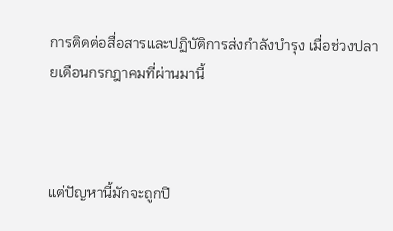การติดต่อสื่อสารและปฏิบัติการส่งกำลังบำรุง เมื่อช่วงปลายเดือนกรกฎาคมที่ผ่านมานี้



แต่ปัญหานี้มักจะถูกปิ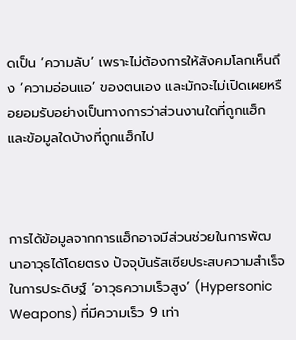ดเป็น ‘ความลับ’ เพราะไม่ต้องการให้สังคมโลกเห็นถึง ‘ความอ่อนแอ’ ของตนเอง และมักจะไม่เปิดเผยหรือยอมรับอย่างเป็นทางการว่าส่วนงานใดที่ถูกแฮ็ก และข้อมูลใดบ้างที่ถูกแฮ็กไป



การได้ข้อมูลจากการแฮ็กอาจมีส่วนช่วยในการพัฒนาอาวุธได้โดยตรง ปัจจุบันรัสเซียประสบความสำเร็จในการประดิษฐ์ ‘อาวุธความเร็วสูง’ (Hypersonic Weapons) ที่มีความเร็ว 9 เท่า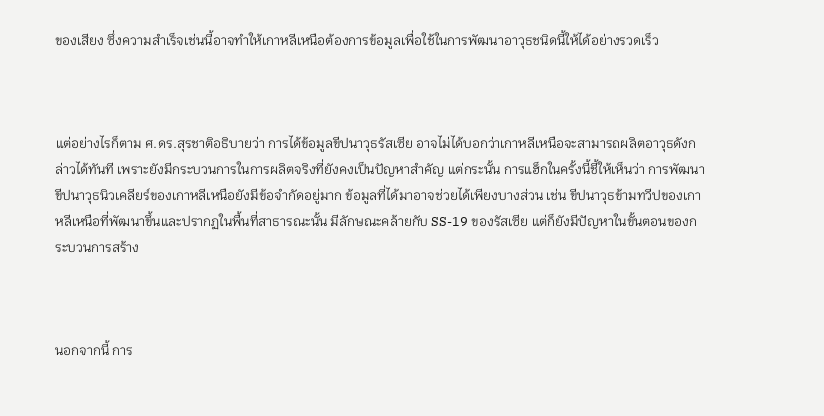ของเสียง ซึ่งความสำเร็จเช่นนี้อาจทำให้เกาหลีเหนือต้องการข้อมูลเพื่อใช้ในการพัฒนาอาวุธชนิดนี้ให้ได้อย่างรวดเร็ว



แต่อย่างไรก็ตาม ศ.ดร.สุรชาติอธิบายว่า การได้ข้อมูลขีปนาวุธรัสเซีย อาจไม่ได้บอกว่าเกาหลีเหนือจะสามารถผลิตอาวุธดังกล่าวได้ทันที เพราะยังมีกระบวนการในการผลิตจริงที่ยังคงเป็นปัญหาสำคัญ แต่กระนั้น การแฮ็กในครั้งนี้ชี้ให้เห็นว่า การพัฒนาขีปนาวุธนิวเคลียร์ของเกาหลีเหนือยังมีข้อจำกัดอยู่มาก ข้อมูลที่ได้มาอาจช่วยได้เพียงบางส่วน เช่น ขีปนาวุธข้ามทวีปของเกาหลีเหนือที่พัฒนาขึ้นและปรากฏในพื้นที่สาธารณะนั้น มีลักษณะคล้ายกับ SS-19 ของรัสเซีย แต่ก็ยังมีปัญหาในขั้นตอนของกระบวนการสร้าง



นอกจากนี้ การ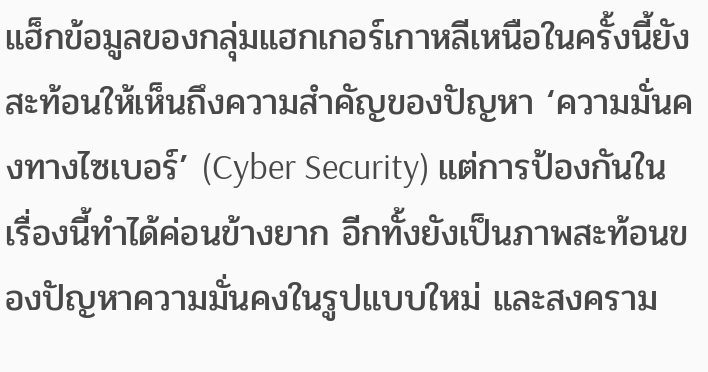แฮ็กข้อมูลของกลุ่มแฮกเกอร์เกาหลีเหนือในครั้งนี้ยังสะท้อนให้เห็นถึงความสำคัญของปัญหา ‘ความมั่นคงทางไซเบอร์’ (Cyber Security) แต่การป้องกันในเรื่องนี้ทำได้ค่อนข้างยาก อีกทั้งยังเป็นภาพสะท้อนของปัญหาความมั่นคงในรูปแบบใหม่ และสงคราม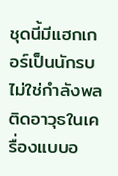ชุดนี้มีแฮกเกอร์เป็นนักรบ ไม่ใช่กำลังพลติดอาวุธในเครื่องแบบอ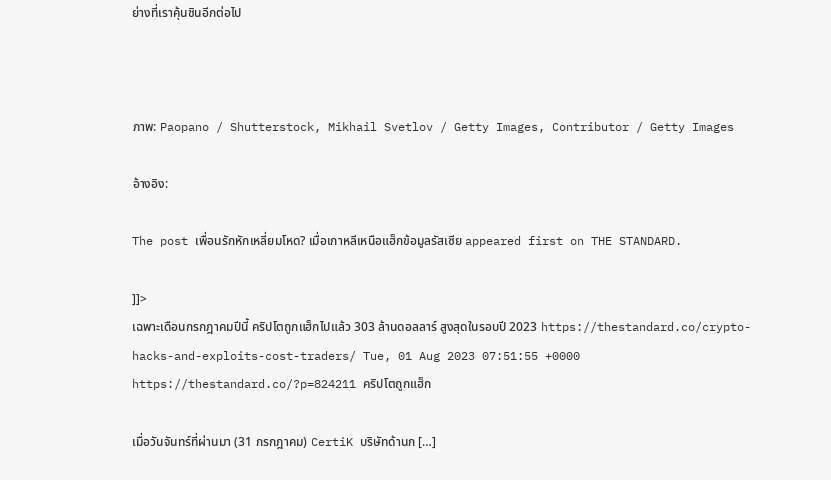ย่างที่เราคุ้นชินอีกต่อไป



ภาพ: Paopano / Shutterstock, Mikhail Svetlov / Getty Images, Contributor / Getty Images

อ้างอิง:

The post เพื่อนรักหักเหลี่ยมโหด? เมื่อเกาหลีเหนือแฮ็กข้อมูลรัสเซีย appeared first on THE STANDARD.

]]>
เฉพาะเดือนกรกฎาคมปีนี้ คริปโตถูกแฮ็กไปแล้ว 303 ล้านดอลลาร์ สูงสุดในรอบปี 2023 https://thestandard.co/crypto-hacks-and-exploits-cost-traders/ Tue, 01 Aug 2023 07:51:55 +0000 https://thestandard.co/?p=824211 คริปโตถูกแฮ็ก

เมื่อวันจันทร์ที่ผ่านมา (31 กรกฎาคม) CertiK บริษัทด้านก […]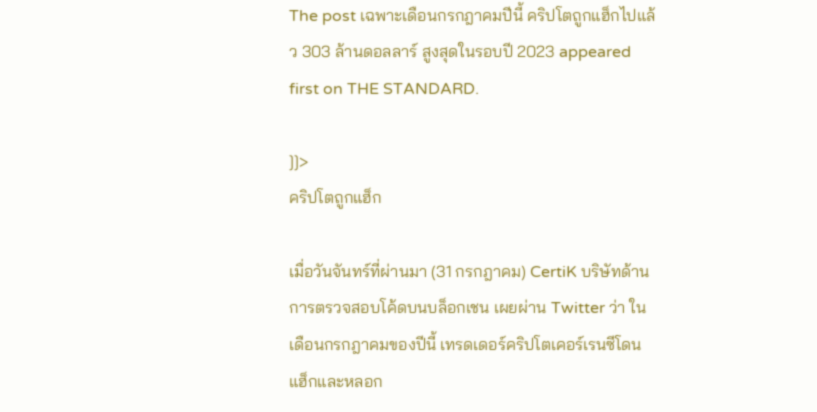The post เฉพาะเดือนกรกฎาคมปีนี้ คริปโตถูกแฮ็กไปแล้ว 303 ล้านดอลลาร์ สูงสุดในรอบปี 2023 appeared first on THE STANDARD.

]]>
คริปโตถูกแฮ็ก

เมื่อวันจันทร์ที่ผ่านมา (31 กรกฎาคม) CertiK บริษัทด้านการตรวจสอบโค้ดบนบล็อกเชน เผยผ่าน Twitter ว่า ในเดือนกรกฎาคมของปีนี้ เทรดเดอร์คริปโตเคอร์เรนซีโดนแฮ็กและหลอก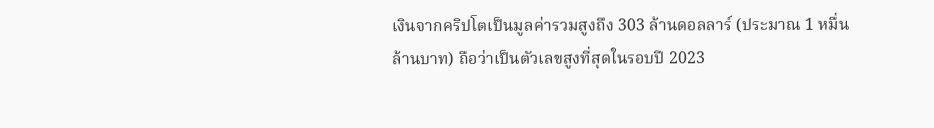เงินจากคริปโตเป็นมูลค่ารวมสูงถึง 303 ล้านดอลลาร์ (ประมาณ 1 หมื่นล้านบาท) ถือว่าเป็นตัวเลขสูงที่สุดในรอบปี 2023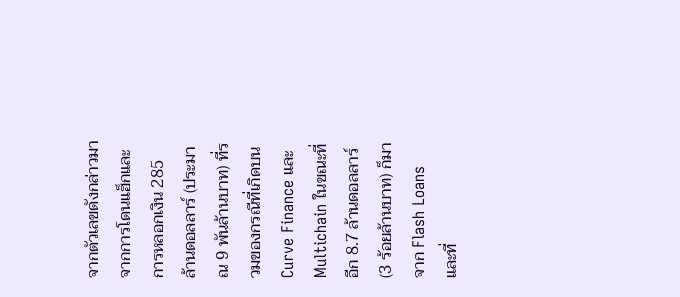จากตัวเลขดังกล่าวมาจากการโดนแฮ็กและการหลอกเงิน 285 ล้านดอลลาร์ (ประมาณ 9 พันล้านบาท) ที่รวมของกรณีที่เกิดบน Curve Finance และ Multichain ในขณะที่อีก 8.7 ล้านดอลลาร์ (3 ร้อยล้านบาท) ก็มาจาก Flash Loans และที่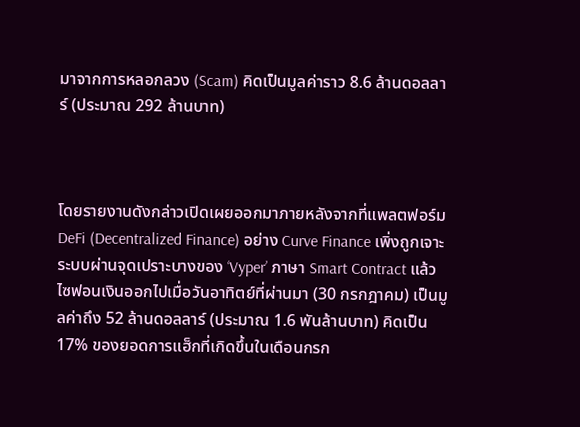มาจากการหลอกลวง (Scam) คิดเป็นมูลค่าราว 8.6 ล้านดอลลาร์ (ประมาณ 292 ล้านบาท)



โดยรายงานดังกล่าวเปิดเผยออกมาภายหลังจากที่แพลตฟอร์ม DeFi (Decentralized Finance) อย่าง Curve Finance เพิ่งถูกเจาะระบบผ่านจุดเปราะบางของ ‘Vyper’ ภาษา Smart Contract แล้วไซฟอนเงินออกไปเมื่อวันอาทิตย์ที่ผ่านมา (30 กรกฎาคม) เป็นมูลค่าถึง 52 ล้านดอลลาร์ (ประมาณ 1.6 พันล้านบาท) คิดเป็น 17% ของยอดการแฮ็กที่เกิดขึ้นในเดือนกรก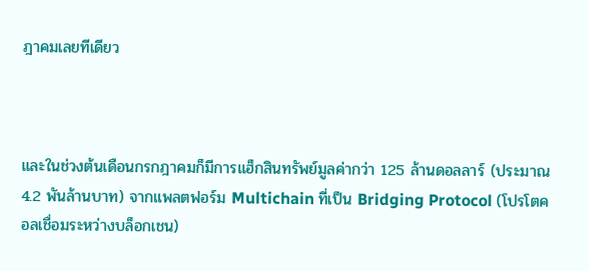ฎาคมเลยทีเดียว



และในช่วงต้นเดือนกรกฎาคมก็มีการแฮ็กสินทรัพย์มูลค่ากว่า 125 ล้านดอลลาร์ (ประมาณ 4.2 พันล้านบาท) จากแพลตฟอร์ม Multichain ที่เป็น Bridging Protocol (โปรโตคอลเชื่อมระหว่างบล็อกเชน)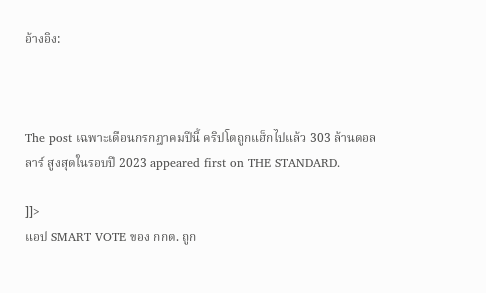อ้างอิง:



The post เฉพาะเดือนกรกฎาคมปีนี้ คริปโตถูกแฮ็กไปแล้ว 303 ล้านดอลลาร์ สูงสุดในรอบปี 2023 appeared first on THE STANDARD.

]]>
แอป SMART VOTE ของ กกต. ถูก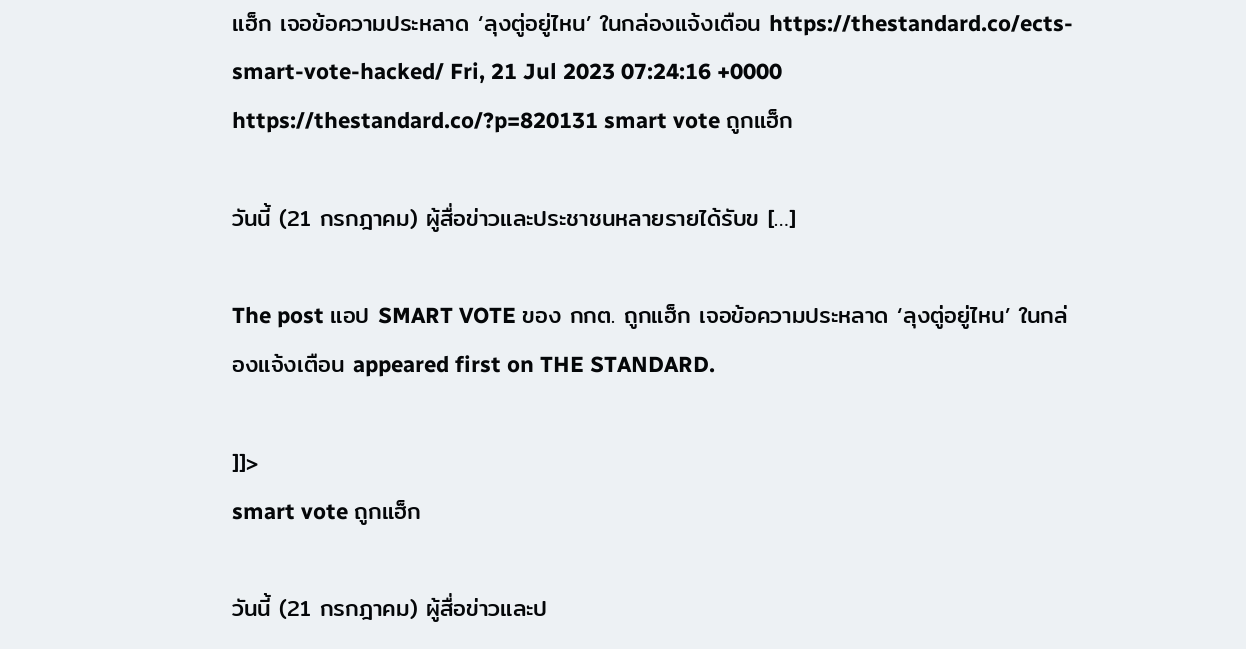แฮ็ก เจอข้อความประหลาด ‘ลุงตู่อยู่ไหน’ ในกล่องแจ้งเตือน https://thestandard.co/ects-smart-vote-hacked/ Fri, 21 Jul 2023 07:24:16 +0000 https://thestandard.co/?p=820131 smart vote ถูกแฮ็ก

วันนี้ (21 กรกฎาคม) ผู้สื่อข่าวและประชาชนหลายรายได้รับข […]

The post แอป SMART VOTE ของ กกต. ถูกแฮ็ก เจอข้อความประหลาด ‘ลุงตู่อยู่ไหน’ ในกล่องแจ้งเตือน appeared first on THE STANDARD.

]]>
smart vote ถูกแฮ็ก

วันนี้ (21 กรกฎาคม) ผู้สื่อข่าวและป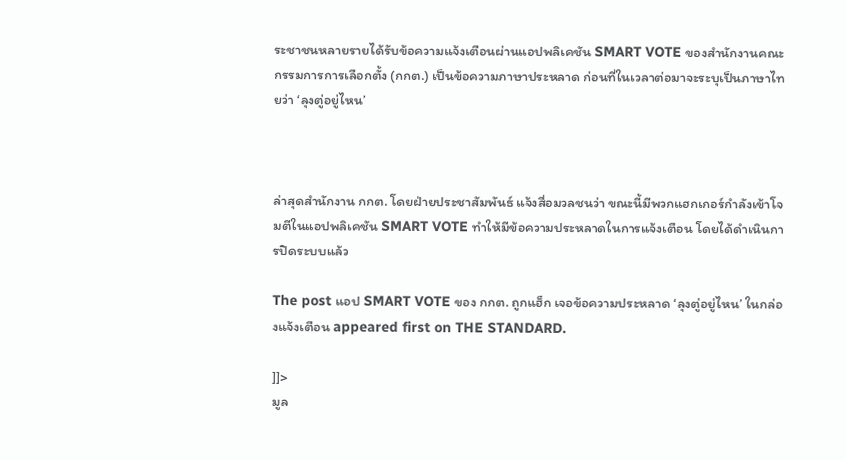ระชาชนหลายรายได้รับข้อความแจ้งเตือนผ่านแอปพลิเคชัน SMART VOTE ของสำนักงานคณะกรรมการการเลือกตั้ง (กกต.) เป็นข้อความภาษาประหลาด ก่อนที่ในเวลาต่อมาจะระบุเป็นภาษาไทยว่า ‘ลุงตู่อยู่ไหน’



ล่าสุดสำนักงาน กกต. โดยฝ่ายประชาสัมพันธ์ แจ้งสื่อมวลชนว่า ขณะนี้มีพวกแฮกเกอร์กำลังเข้าโจมตีในแอปพลิเคชัน SMART VOTE ทำให้มีข้อความประหลาดในการแจ้งเตือน โดยได้ดำเนินการปิดระบบแล้ว

The post แอป SMART VOTE ของ กกต. ถูกแฮ็ก เจอข้อความประหลาด ‘ลุงตู่อยู่ไหน’ ในกล่องแจ้งเตือน appeared first on THE STANDARD.

]]>
มูล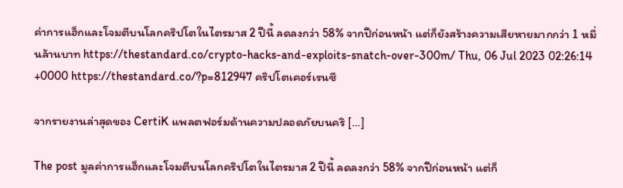ค่าการแฮ็กและโจมตีบนโลกคริปโตในไตรมาส 2 ปีนี้ ลดลงกว่า 58% จากปีก่อนหน้า แต่ก็ยังสร้างความเสียหายมากกว่า 1 หมื่นล้านบาท https://thestandard.co/crypto-hacks-and-exploits-snatch-over-300m/ Thu, 06 Jul 2023 02:26:14 +0000 https://thestandard.co/?p=812947 คริปโตเคอร์เรนซี

จากรายงานล่าสุดของ CertiK แพลตฟอร์มด้านความปลอดภัยบนคริ […]

The post มูลค่าการแฮ็กและโจมตีบนโลกคริปโตในไตรมาส 2 ปีนี้ ลดลงกว่า 58% จากปีก่อนหน้า แต่ก็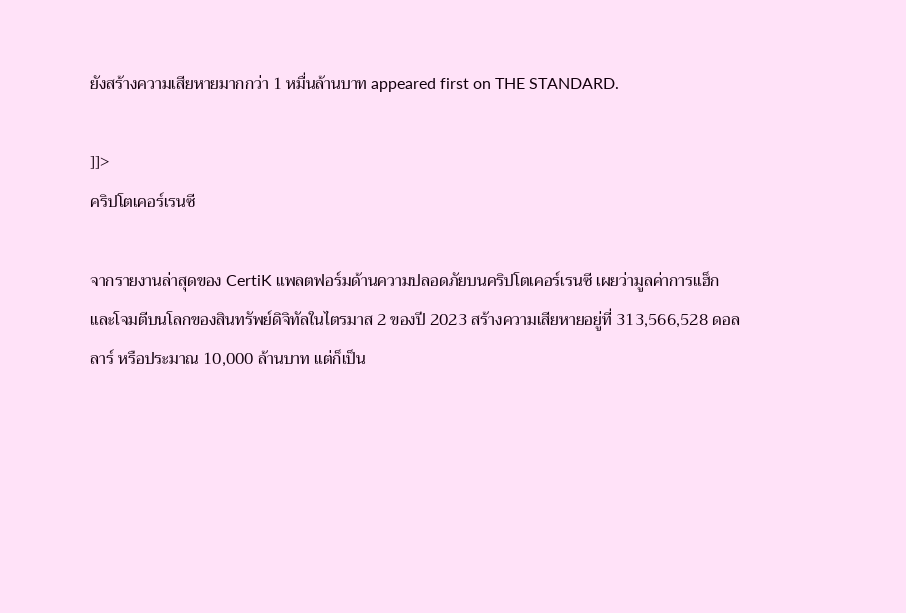ยังสร้างความเสียหายมากกว่า 1 หมื่นล้านบาท appeared first on THE STANDARD.

]]>
คริปโตเคอร์เรนซี

จากรายงานล่าสุดของ CertiK แพลตฟอร์มด้านความปลอดภัยบนคริปโตเคอร์เรนซี เผยว่ามูลค่าการแฮ็กและโจมตีบนโลกของสินทรัพย์ดิจิทัลในไตรมาส 2 ของปี 2023 สร้างความเสียหายอยู่ที่ 313,566,528 ดอลลาร์ หรือประมาณ 10,000 ล้านบาท แต่ก็เป็น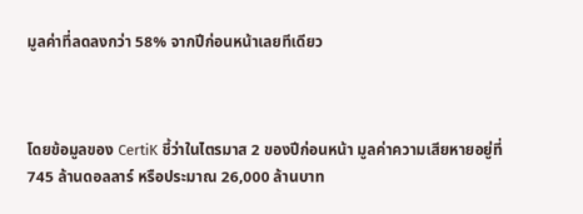มูลค่าที่ลดลงกว่า 58% จากปีก่อนหน้าเลยทีเดียว



โดยข้อมูลของ CertiK ชี้ว่าในไตรมาส 2 ของปีก่อนหน้า มูลค่าความเสียหายอยู่ที่ 745 ล้านดอลลาร์ หรือประมาณ 26,000 ล้านบาท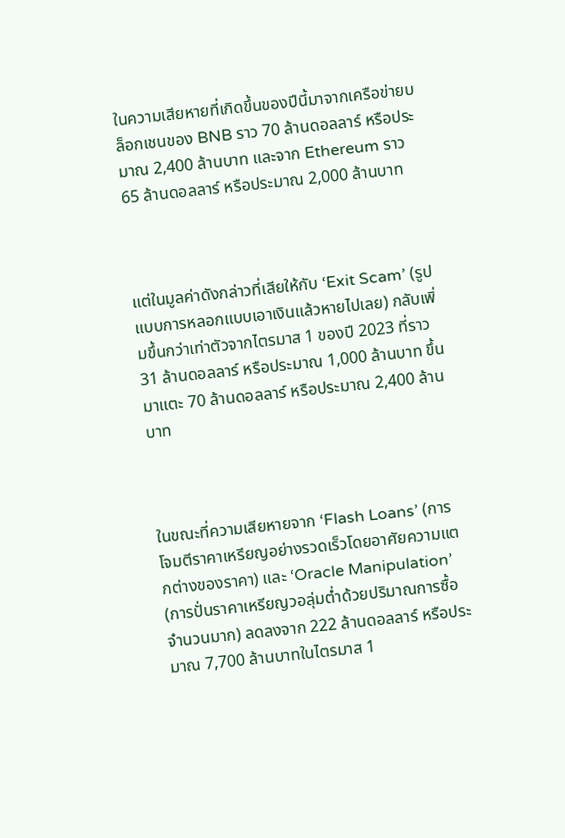ในความเสียหายที่เกิดขึ้นของปีนี้มาจากเครือข่ายบล็อกเชนของ BNB ราว 70 ล้านดอลลาร์ หรือประมาณ 2,400 ล้านบาท และจาก Ethereum ราว 65 ล้านดอลลาร์ หรือประมาณ 2,000 ล้านบาท



แต่ในมูลค่าดังกล่าวที่เสียให้กับ ‘Exit Scam’ (รูปแบบการหลอกแบบเอาเงินแล้วหายไปเลย) กลับเพิ่มขึ้นกว่าเท่าตัวจากไตรมาส 1 ของปี 2023 ที่ราว 31 ล้านดอลลาร์ หรือประมาณ 1,000 ล้านบาท ขึ้นมาแตะ 70 ล้านดอลลาร์ หรือประมาณ 2,400 ล้านบาท



ในขณะที่ความเสียหายจาก ‘Flash Loans’ (การโจมตีราคาเหรียญอย่างรวดเร็วโดยอาศัยความแตกต่างของราคา) และ ‘Oracle Manipulation’ (การปั่นราคาเหรียญวอลุ่มต่ำด้วยปริมาณการซื้อจำนวนมาก) ลดลงจาก 222 ล้านดอลลาร์ หรือประมาณ 7,700 ล้านบาทในไตรมาส 1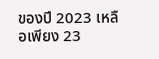ของปี 2023 เหลือเพียง 23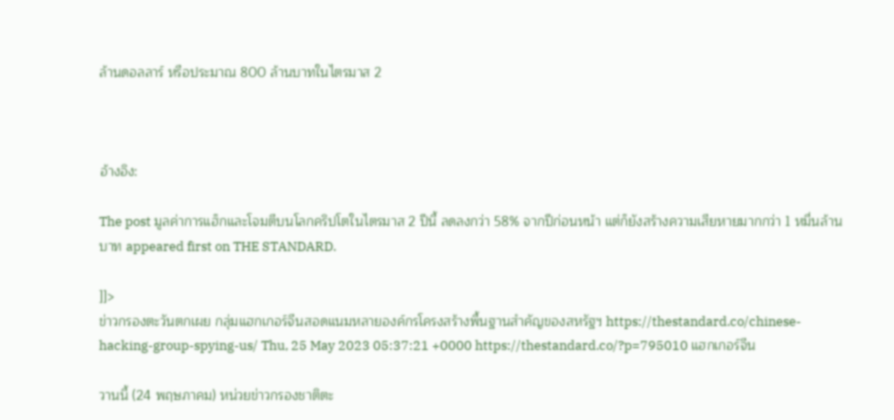ล้านดอลลาร์ หรือประมาณ 800 ล้านบาทในไตรมาส 2



อ้างอิง:

The post มูลค่าการแฮ็กและโจมตีบนโลกคริปโตในไตรมาส 2 ปีนี้ ลดลงกว่า 58% จากปีก่อนหน้า แต่ก็ยังสร้างความเสียหายมากกว่า 1 หมื่นล้านบาท appeared first on THE STANDARD.

]]>
ข่าวกรองตะวันตกเผย กลุ่มแฮกเกอร์จีนสอดแนมหลายองค์กรโครงสร้างพื้นฐานสำคัญของสหรัฐฯ https://thestandard.co/chinese-hacking-group-spying-us/ Thu, 25 May 2023 05:37:21 +0000 https://thestandard.co/?p=795010 แฮกเกอร์จีน

วานนี้ (24 พฤษภาคม) หน่วยข่าวกรองชาติตะ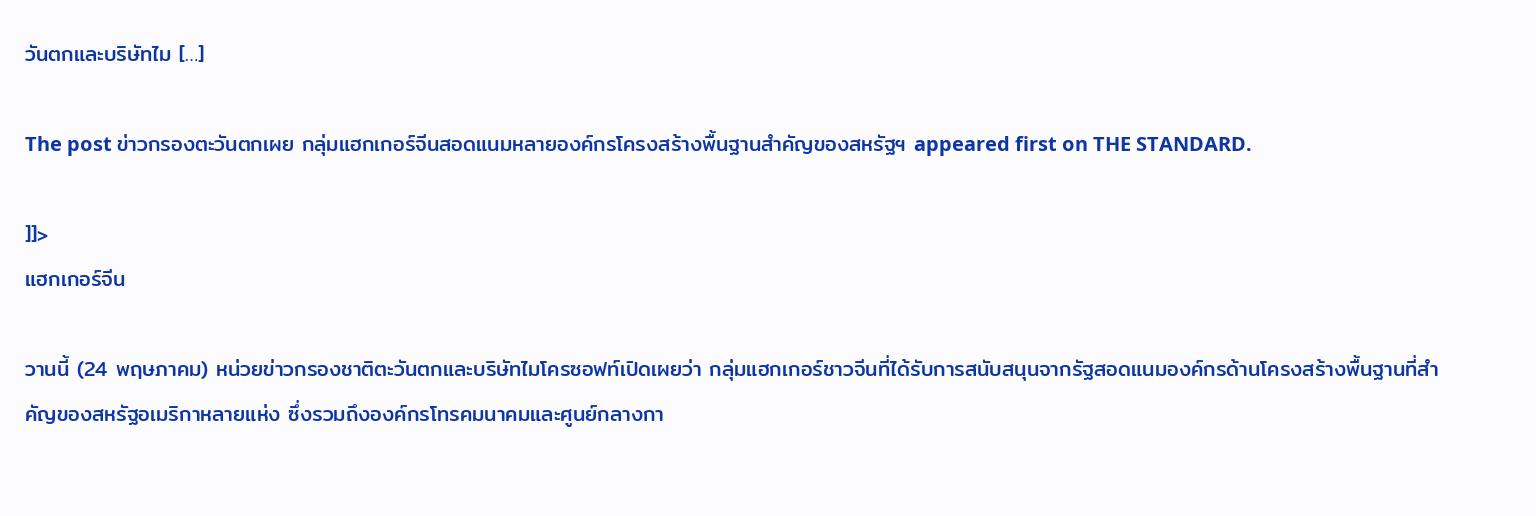วันตกและบริษัทไม […]

The post ข่าวกรองตะวันตกเผย กลุ่มแฮกเกอร์จีนสอดแนมหลายองค์กรโครงสร้างพื้นฐานสำคัญของสหรัฐฯ appeared first on THE STANDARD.

]]>
แฮกเกอร์จีน

วานนี้ (24 พฤษภาคม) หน่วยข่าวกรองชาติตะวันตกและบริษัทไมโครซอฟท์เปิดเผยว่า กลุ่มแฮกเกอร์ชาวจีนที่ได้รับการสนับสนุนจากรัฐสอดแนมองค์กรด้านโครงสร้างพื้นฐานที่สำคัญของสหรัฐอเมริกาหลายแห่ง ซึ่งรวมถึงองค์กรโทรคมนาคมและศูนย์กลางกา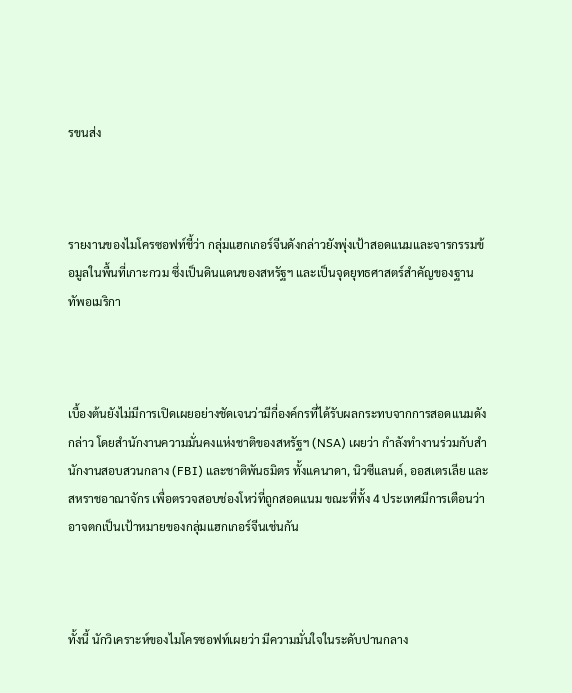รขนส่ง



รายงานของไมโครซอฟท์ชี้ว่า กลุ่มแฮกเกอร์จีนดังกล่าวยังพุ่งเป้าสอดแนมและจารกรรมข้อมูลในพื้นที่เกาะกวม ซึ่งเป็นดินแดนของสหรัฐฯ และเป็นจุดยุทธศาสตร์สำคัญของฐานทัพอเมริกา



เบื้องต้นยังไม่มีการเปิดเผยอย่างชัดเจนว่ามีกี่องค์กรที่ได้รับผลกระทบจากการสอดแนมดังกล่าว โดยสำนักงานความมั่นคงแห่งชาติของสหรัฐฯ (NSA) เผยว่า กำลังทำงานร่วมกับสำนักงานสอบสวนกลาง (FBI) และชาติพันธมิตร ทั้งแคนาดา, นิวซีแลนด์, ออสเตรเลีย และสหราชอาณาจักร เพื่อตรวจสอบช่องโหว่ที่ถูกสอดแนม ขณะที่ทั้ง 4 ประเทศมีการเตือนว่า อาจตกเป็นเป้าหมายของกลุ่มแฮกเกอร์จีนเช่นกัน



ทั้งนี้ นักวิเคราะห์ของไมโครซอฟท์เผยว่า มีความมั่นใจในระดับปานกลาง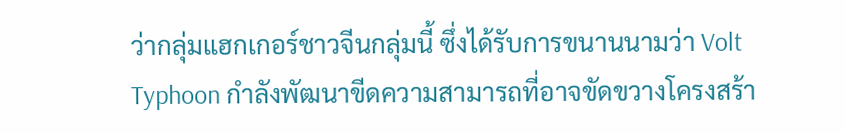ว่ากลุ่มแฮกเกอร์ชาวจีนกลุ่มนี้ ซึ่งได้รับการขนานนามว่า Volt Typhoon กำลังพัฒนาขีดความสามารถที่อาจขัดขวางโครงสร้า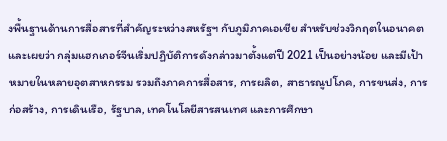งพื้นฐานด้านการสื่อสารที่สำคัญระหว่างสหรัฐฯ กับภูมิภาคเอเชีย สำหรับช่วงวิกฤตในอนาคต และเผยว่า กลุ่มแฮกเกอร์จีนเริ่มปฏิบัติการดังกล่าวมาตั้งแต่ปี 2021 เป็นอย่างน้อย และมีเป้าหมายในหลายอุตสาหกรรม รวมถึงภาคการสื่อสาร, การผลิต, สาธารณูปโภค, การขนส่ง, การก่อสร้าง, การเดินเรือ, รัฐบาล, เทคโนโลยีสารสนเทศ และการศึกษา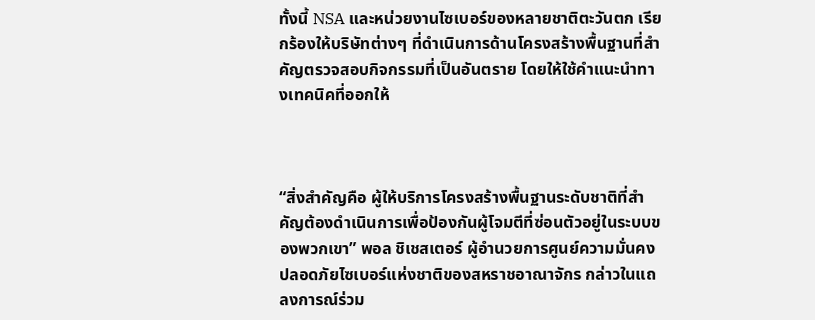ทั้งนี้ NSA และหน่วยงานไซเบอร์ของหลายชาติตะวันตก เรียกร้องให้บริษัทต่างๆ ที่ดำเนินการด้านโครงสร้างพื้นฐานที่สำคัญตรวจสอบกิจกรรมที่เป็นอันตราย โดยให้ใช้คำแนะนำทางเทคนิคที่ออกให้



“สิ่งสำคัญคือ ผู้ให้บริการโครงสร้างพื้นฐานระดับชาติที่สำคัญต้องดำเนินการเพื่อป้องกันผู้โจมตีที่ซ่อนตัวอยู่ในระบบของพวกเขา” พอล ชิเชสเตอร์ ผู้อำนวยการศูนย์ความมั่นคงปลอดภัยไซเบอร์แห่งชาติของสหราชอาณาจักร กล่าวในแถลงการณ์ร่วม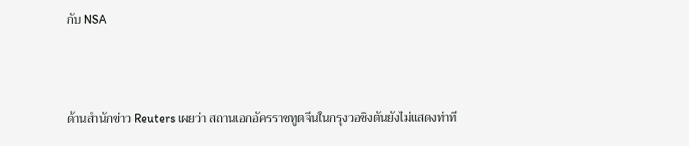กับ NSA



ด้านสำนักข่าว Reuters เผยว่า สถานเอกอัครราชทูตจีนในกรุงวอชิงตันยังไม่แสดงท่าที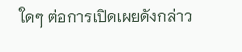ใดๆ ต่อการเปิดเผยดังกล่าว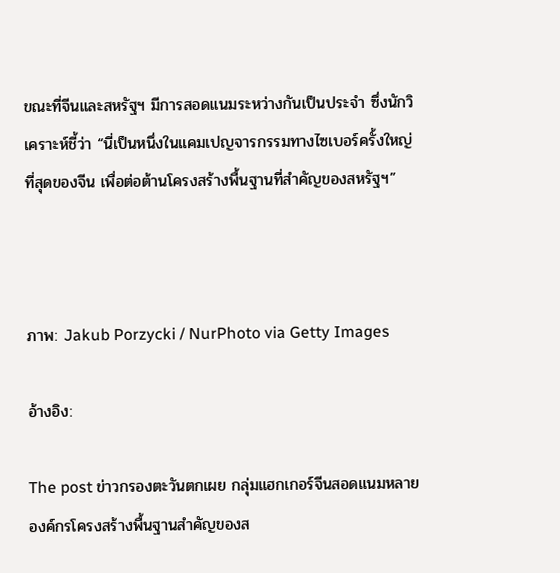ขณะที่จีนและสหรัฐฯ มีการสอดแนมระหว่างกันเป็นประจำ ซึ่งนักวิเคราะห์ชี้ว่า “นี่เป็นหนึ่งในแคมเปญจารกรรมทางไซเบอร์ครั้งใหญ่ที่สุดของจีน เพื่อต่อต้านโครงสร้างพื้นฐานที่สำคัญของสหรัฐฯ”



ภาพ: Jakub Porzycki / NurPhoto via Getty Images

อ้างอิง:

The post ข่าวกรองตะวันตกเผย กลุ่มแฮกเกอร์จีนสอดแนมหลายองค์กรโครงสร้างพื้นฐานสำคัญของส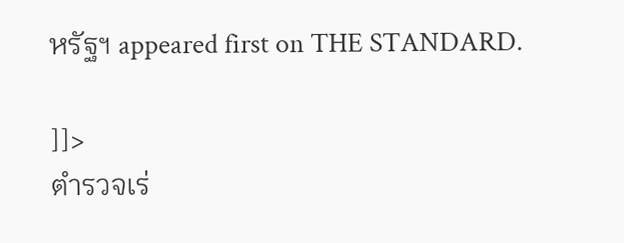หรัฐฯ appeared first on THE STANDARD.

]]>
ตำรวจเร่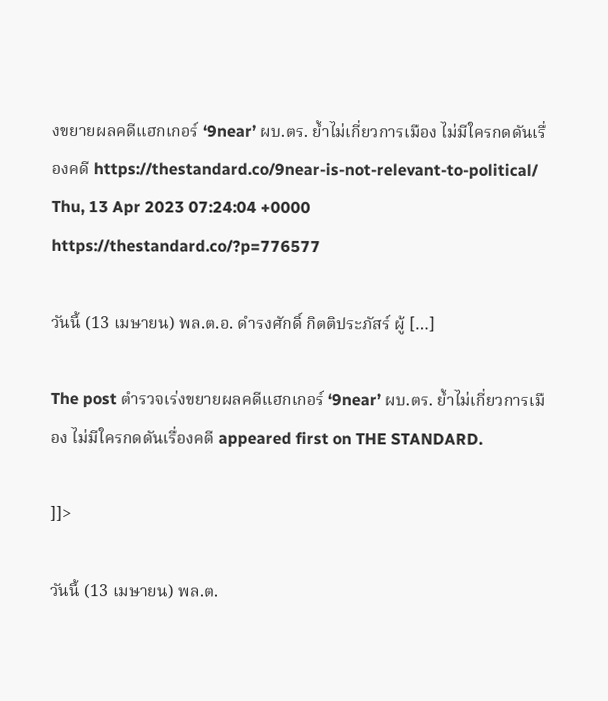งขยายผลคดีแฮกเกอร์ ‘9near’ ผบ.ตร. ย้ำไม่เกี่ยวการเมือง ไม่มีใครกดดันเรื่องคดี https://thestandard.co/9near-is-not-relevant-to-political/ Thu, 13 Apr 2023 07:24:04 +0000 https://thestandard.co/?p=776577

วันนี้ (13 เมษายน) พล.ต.อ. ดำรงศักดิ์ กิตติประภัสร์ ผู้ […]

The post ตำรวจเร่งขยายผลคดีแฮกเกอร์ ‘9near’ ผบ.ตร. ย้ำไม่เกี่ยวการเมือง ไม่มีใครกดดันเรื่องคดี appeared first on THE STANDARD.

]]>

วันนี้ (13 เมษายน) พล.ต.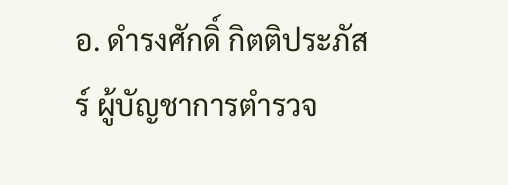อ. ดำรงศักดิ์ กิตติประภัสร์ ผู้บัญชาการตำรวจ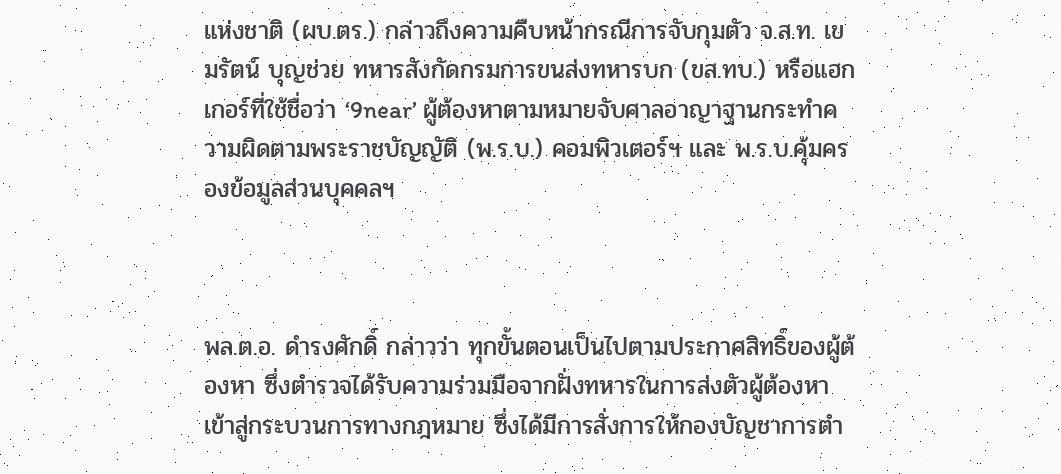แห่งชาติ (ผบ.ตร.) กล่าวถึงความคืบหน้ากรณีการจับกุมตัว จ.ส.ท. เขมรัตน์ บุญช่วย ทหารสังกัดกรมการขนส่งทหารบก (ขส.ทบ.) หรือแฮกเกอร์ที่ใช้ชื่อว่า ‘9near’ ผู้ต้องหาตามหมายจับศาลอาญาฐานกระทำความผิดตามพระราชบัญญัติ (พ.ร.บ.) คอมพิวเตอร์ฯ และ พ.ร.บ.คุ้มครองข้อมูลส่วนบุคคลฯ



พล.ต.อ. ดำรงศักดิ์ กล่าวว่า ทุกขั้นตอนเป็นไปตามประกาศสิทธิ์ของผู้ต้องหา ซึ่งตำรวจได้รับความร่วมมือจากฝั่งทหารในการส่งตัวผู้ต้องหาเข้าสู่กระบวนการทางกฎหมาย ซึ่งได้มีการสั่งการให้กองบัญชาการตำ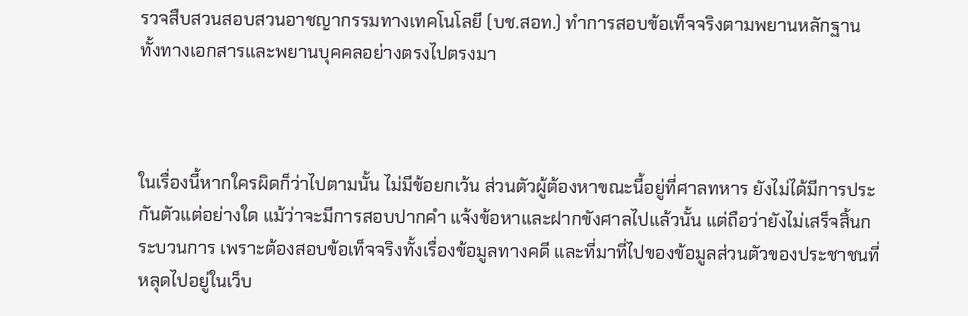รวจสืบสวนสอบสวนอาชญากรรมทางเทคโนโลยี (บช.สอท.) ทำการสอบข้อเท็จจริงตามพยานหลักฐาน ทั้งทางเอกสารและพยานบุคคลอย่างตรงไปตรงมา



ในเรื่องนี้หากใครผิดก็ว่าไปตามนั้น ไม่มีข้อยกเว้น ส่วนตัวผู้ต้องหาขณะนี้อยู่ที่ศาลทหาร ยังไม่ได้มีการประกันตัวแต่อย่างใด แม้ว่าจะมีการสอบปากคำ แจ้งข้อหาและฝากขังศาลไปแล้วนั้น แต่ถือว่ายังไม่เสร็จสิ้นกระบวนการ เพราะต้องสอบข้อเท็จจริงทั้งเรื่องข้อมูลทางคดี และที่มาที่ไปของข้อมูลส่วนตัวของประชาชนที่หลุดไปอยู่ในเว็บ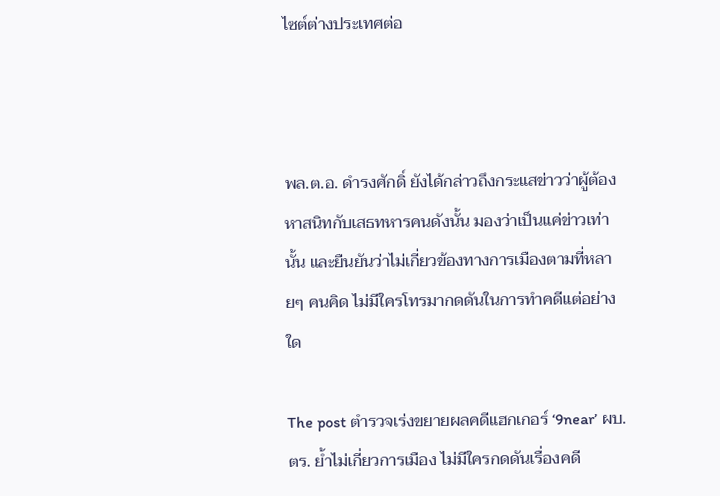ไซต์ต่างประเทศต่อ



พล.ต.อ. ดำรงศักดิ์ ยังได้กล่าวถึงกระแสข่าวว่าผู้ต้องหาสนิทกับเสธทหารคนดังนั้น มองว่าเป็นแค่ข่าวเท่านั้น และยืนยันว่าไม่เกี่ยวข้องทางการเมืองตามที่หลายๆ คนคิด ไม่มีใครโทรมากดดันในการทำคดีแต่อย่างใด

The post ตำรวจเร่งขยายผลคดีแฮกเกอร์ ‘9near’ ผบ.ตร. ย้ำไม่เกี่ยวการเมือง ไม่มีใครกดดันเรื่องคดี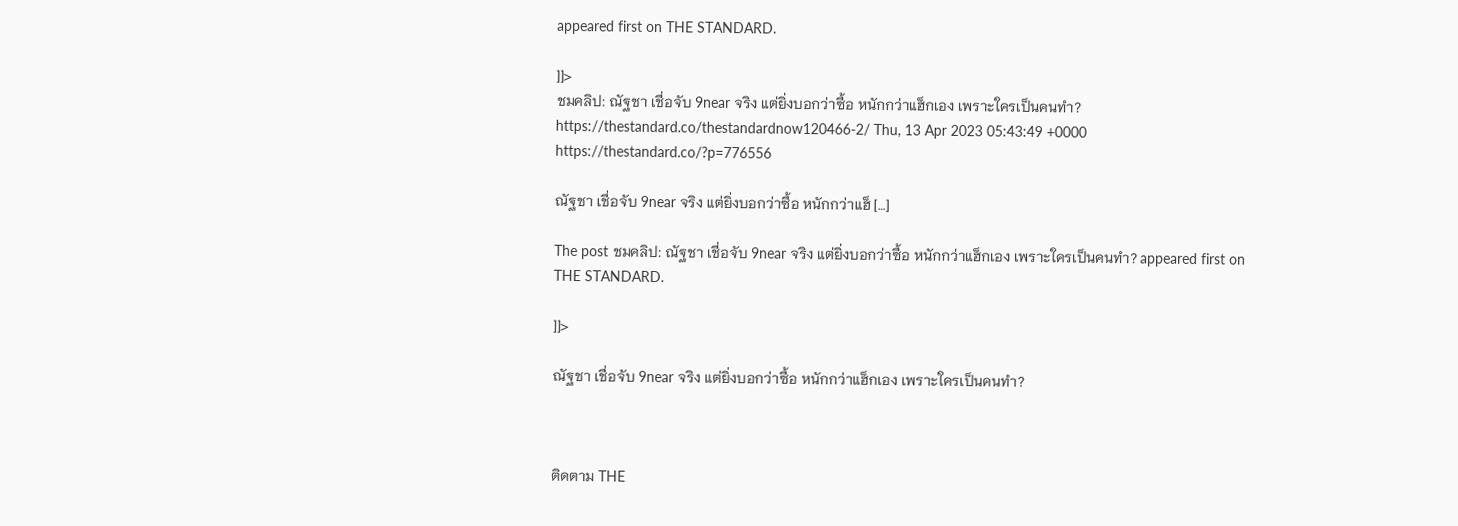appeared first on THE STANDARD.

]]>
ชมคลิป: ณัฐชา เชื่อจับ 9near จริง แต่ยิ่งบอกว่าซื้อ หนักกว่าแฮ็กเอง เพราะใครเป็นคนทำ? https://thestandard.co/thestandardnow120466-2/ Thu, 13 Apr 2023 05:43:49 +0000 https://thestandard.co/?p=776556

ณัฐชา เชื่อจับ 9near จริง แต่ยิ่งบอกว่าซื้อ หนักกว่าแฮ็ […]

The post ชมคลิป: ณัฐชา เชื่อจับ 9near จริง แต่ยิ่งบอกว่าซื้อ หนักกว่าแฮ็กเอง เพราะใครเป็นคนทำ? appeared first on THE STANDARD.

]]>

ณัฐชา เชื่อจับ 9near จริง แต่ยิ่งบอกว่าซื้อ หนักกว่าแฮ็กเอง เพราะใครเป็นคนทำ?



ติดตาม THE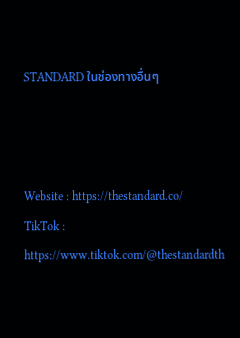STANDARD ในช่องทางอื่นๆ



Website : https://thestandard.co/
TikTok : https://www.tiktok.com/@thestandardth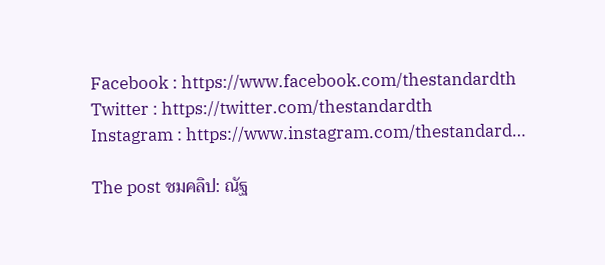Facebook : https://www.facebook.com/thestandardth
Twitter : https://twitter.com/thestandardth
Instagram : https://www.instagram.com/thestandard…

The post ชมคลิป: ณัฐ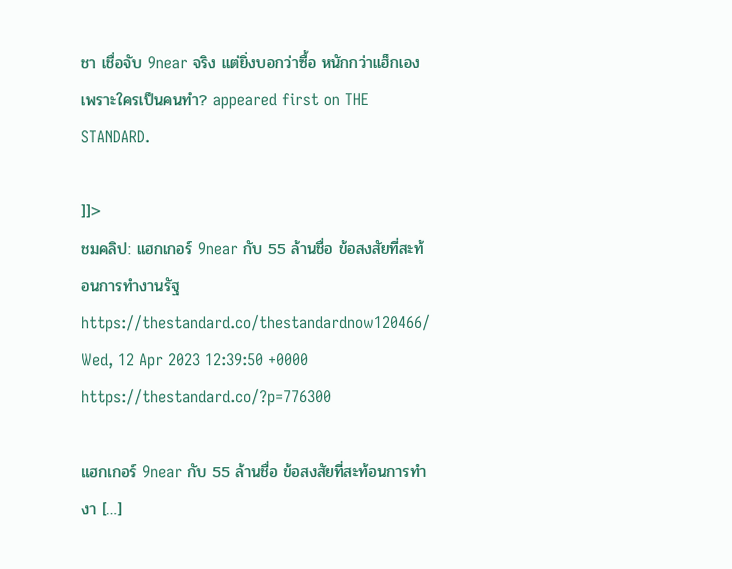ชา เชื่อจับ 9near จริง แต่ยิ่งบอกว่าซื้อ หนักกว่าแฮ็กเอง เพราะใครเป็นคนทำ? appeared first on THE STANDARD.

]]>
ชมคลิป: แฮกเกอร์ 9near กับ 55 ล้านชื่อ ข้อสงสัยที่สะท้อนการทำงานรัฐ https://thestandard.co/thestandardnow120466/ Wed, 12 Apr 2023 12:39:50 +0000 https://thestandard.co/?p=776300

แฮกเกอร์ 9near กับ 55 ล้านชื่อ ข้อสงสัยที่สะท้อนการทำงา […]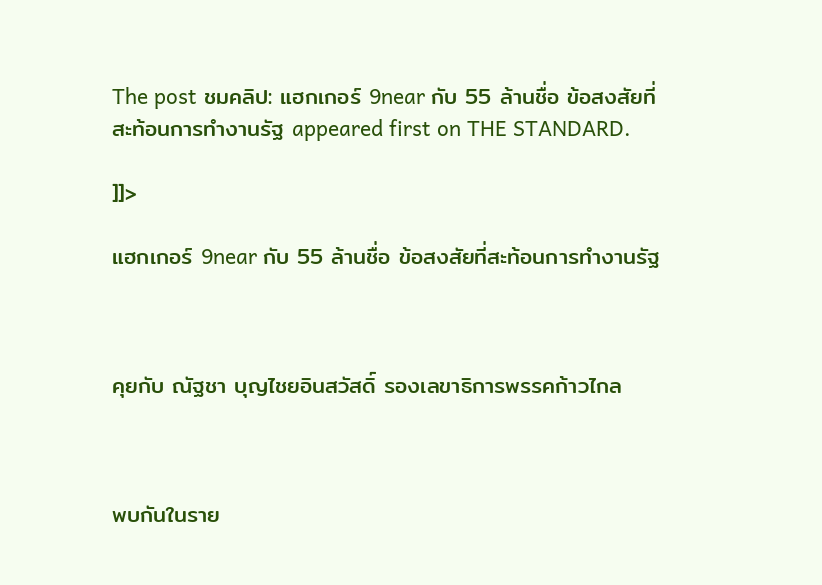The post ชมคลิป: แฮกเกอร์ 9near กับ 55 ล้านชื่อ ข้อสงสัยที่สะท้อนการทำงานรัฐ appeared first on THE STANDARD.

]]>

แฮกเกอร์ 9near กับ 55 ล้านชื่อ ข้อสงสัยที่สะท้อนการทำงานรัฐ



คุยกับ ณัฐชา บุญไชยอินสวัสดิ์ รองเลขาธิการพรรคก้าวไกล



พบกันในราย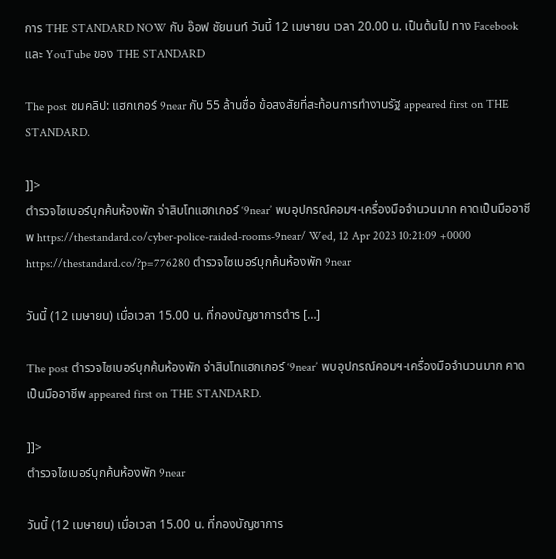การ THE STANDARD NOW กับ อ๊อฟ ชัยนนท์ วันนี้ 12 เมษายน เวลา 20.00 น. เป็นต้นไป ทาง Facebook และ YouTube ของ THE STANDARD

The post ชมคลิป: แฮกเกอร์ 9near กับ 55 ล้านชื่อ ข้อสงสัยที่สะท้อนการทำงานรัฐ appeared first on THE STANDARD.

]]>
ตำรวจไซเบอร์บุกค้นห้องพัก จ่าสิบโทแฮกเกอร์ ‘9near’ พบอุปกรณ์คอมฯ-เครื่องมือจำนวนมาก คาดเป็นมืออาชีพ https://thestandard.co/cyber-police-raided-rooms-9near/ Wed, 12 Apr 2023 10:21:09 +0000 https://thestandard.co/?p=776280 ตำรวจไซเบอร์บุกค้นห้องพัก 9near

วันนี้ (12 เมษายน) เมื่อเวลา 15.00 น. ที่กองบัญชาการตำร […]

The post ตำรวจไซเบอร์บุกค้นห้องพัก จ่าสิบโทแฮกเกอร์ ‘9near’ พบอุปกรณ์คอมฯ-เครื่องมือจำนวนมาก คาดเป็นมืออาชีพ appeared first on THE STANDARD.

]]>
ตำรวจไซเบอร์บุกค้นห้องพัก 9near

วันนี้ (12 เมษายน) เมื่อเวลา 15.00 น. ที่กองบัญชาการ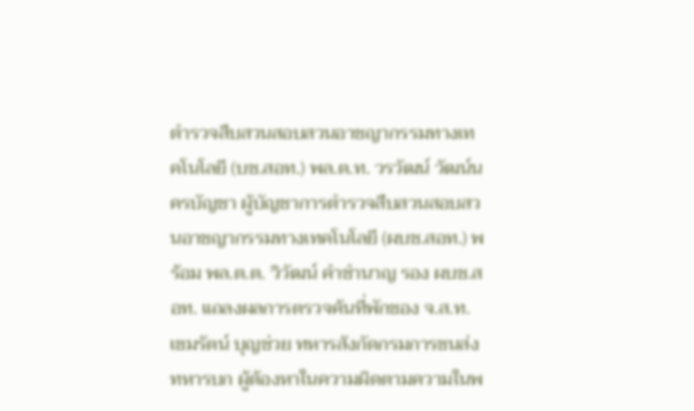ตำรวจสืบสวนสอบสวนอาชญากรรมทางเทคโนโลยี (บช.สอท.) พล.ต.ท. วรวัฒน์ วัฒน์นครบัญชา ผู้บัญชาการตำรวจสืบสวนสอบสวนอาชญากรรมทางเทคโนโลยี (ผบช.สอท.) พร้อม พล.ต.ต. วิวัฒน์ คำชำนาญ รอง ผบช.สอท. แถลงผลการตรวจค้นที่พักของ จ.ส.ท. เขมรัตน์ บุญช่วย ทหารสังกัดกรมการขนส่งทหารบก ผู้ต้องหาในความผิดตามความในพ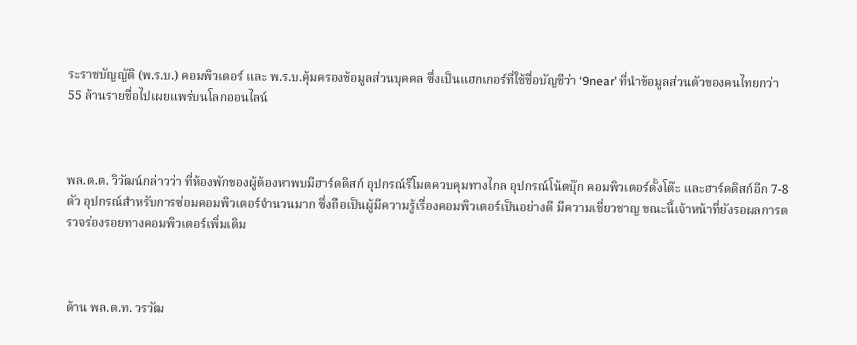ระราชบัญญัติ (พ.ร.บ.) คอมพิวเตอร์ และ พ.ร.บ.คุ้มครองข้อมูลส่วนบุคคล ซึ่งเป็นแฮกเกอร์ที่ใช้ชื่อบัญชีว่า ‘9near’ ที่นำข้อมูลส่วนตัวของคนไทยกว่า 55 ล้านรายชื่อไปเผยแพร่บนโลกออนไลน์



พล.ต.ต. วิวัฒน์กล่าวว่า ที่ห้องพักของผู้ต้องหาพบมีฮาร์ดดิสก์ อุปกรณ์รีโมตควบคุมทางไกล อุปกรณ์โน้ตบุ๊ก คอมพิวเตอร์ตั้งโต๊ะ และฮาร์ดดิสก์อีก 7-8 ตัว อุปกรณ์สำหรับการซ่อมคอมพิวเตอร์จำนวนมาก ซึ่งถือเป็นผู้มีความรู้เรื่องคอมพิวเตอร์เป็นอย่างดี มีความเชี่ยวชาญ ขณะนี้เจ้าหน้าที่ยังรอผลการตรวจร่องรอยทางคอมพิวเตอร์เพิ่มเติม



ด้าน พล.ต.ท. วรวัฒ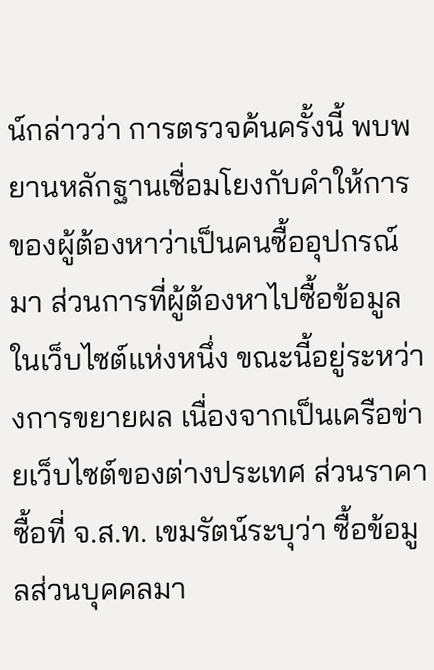น์กล่าวว่า การตรวจค้นครั้งนี้ พบพยานหลักฐานเชื่อมโยงกับคำให้การของผู้ต้องหาว่าเป็นคนซื้ออุปกรณ์มา ส่วนการที่ผู้ต้องหาไปซื้อข้อมูลในเว็บไซต์แห่งหนึ่ง ขณะนี้อยู่ระหว่างการขยายผล เนื่องจากเป็นเครือข่ายเว็บไซต์ของต่างประเทศ ส่วนราคาซื้อที่ จ.ส.ท. เขมรัตน์ระบุว่า ซื้อข้อมูลส่วนบุคคลมา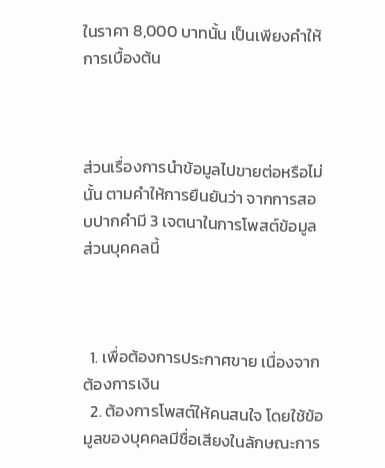ในราคา 8,000 บาทนั้น เป็นเพียงคำให้การเบื้องต้น



ส่วนเรื่องการนำข้อมูลไปขายต่อหรือไม่นั้น ตามคำให้การยืนยันว่า จากการสอบปากคำมี 3 เจตนาในการโพสต์ข้อมูลส่วนบุคคลนี้



  1. เพื่อต้องการประกาศขาย เนื่องจากต้องการเงิน
  2. ต้องการโพสต์ให้คนสนใจ โดยใช้ข้อมูลของบุคคลมีชื่อเสียงในลักษณะการ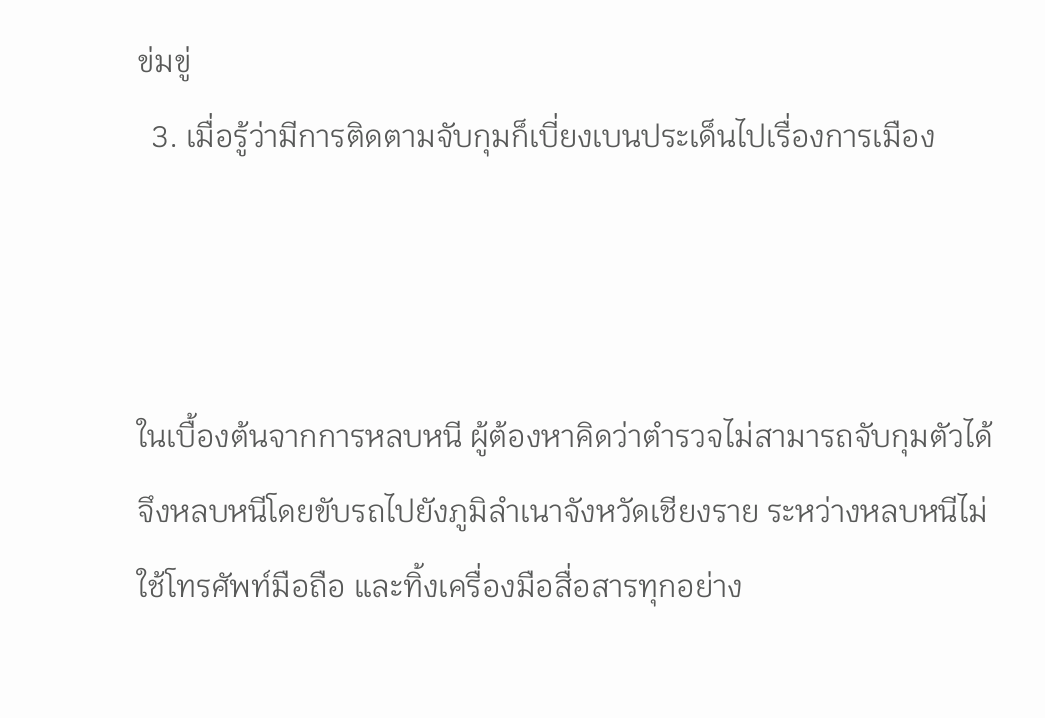ข่มขู่
  3. เมื่อรู้ว่ามีการติดตามจับกุมก็เบี่ยงเบนประเด็นไปเรื่องการเมือง



ในเบื้องต้นจากการหลบหนี ผู้ต้องหาคิดว่าตำรวจไม่สามารถจับกุมตัวได้ จึงหลบหนีโดยขับรถไปยังภูมิลำเนาจังหวัดเชียงราย ระหว่างหลบหนีไม่ใช้โทรศัพท์มือถือ และทิ้งเครื่องมือสื่อสารทุกอย่าง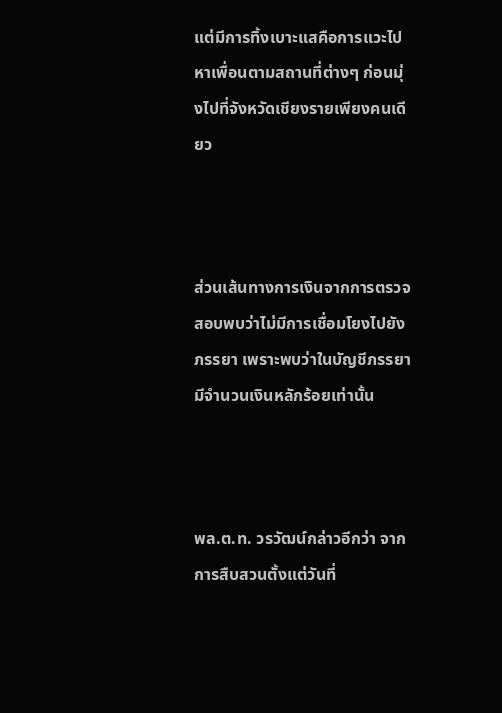แต่มีการทิ้งเบาะแสคือการแวะไปหาเพื่อนตามสถานที่ต่างๆ ก่อนมุ่งไปที่จังหวัดเชียงรายเพียงคนเดียว



ส่วนเส้นทางการเงินจากการตรวจสอบพบว่าไม่มีการเชื่อมโยงไปยังภรรยา เพราะพบว่าในบัญชีภรรยามีจำนวนเงินหลักร้อยเท่านั้น



พล.ต.ท. วรวัฒน์กล่าวอีกว่า จากการสืบสวนตั้งแต่วันที่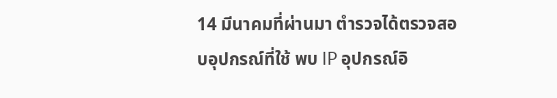14 มีนาคมที่ผ่านมา ตำรวจได้ตรวจสอบอุปกรณ์ที่ใช้ พบ IP อุปกรณ์อิ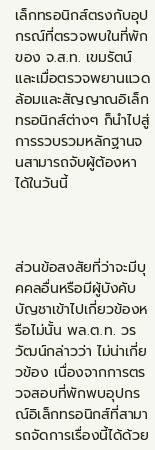เล็กทรอนิกส์ตรงกับอุปกรณ์ที่ตรวจพบในที่พักของ จ.ส.ท. เขมรัตน์ และเมื่อตรวจพยานแวดล้อมและสัญญาณอิเล็กทรอนิกส์ต่างๆ ก็นำไปสู่การรวบรวมหลักฐานจนสามารถจับผู้ต้องหาได้ในวันนี้



ส่วนข้อสงสัยที่ว่าจะมีบุคคลอื่นหรือมีผู้บังคับบัญชาเข้าไปเกี่ยวข้องหรือไม่นั้น พล.ต.ท. วรวัฒน์กล่าวว่า ไม่น่าเกี่ยวข้อง เนื่องจากการตรวจสอบที่พักพบอุปกรณ์อิเล็กทรอนิกส์ที่สามารถจัดการเรื่องนี้ได้ด้วย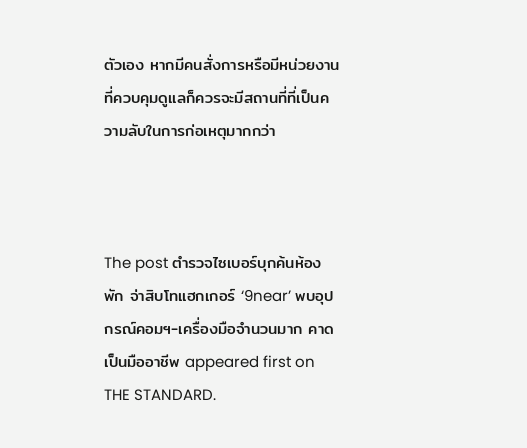ตัวเอง หากมีคนสั่งการหรือมีหน่วยงานที่ควบคุมดูแลก็ควรจะมีสถานที่ที่เป็นความลับในการก่อเหตุมากกว่า



The post ตำรวจไซเบอร์บุกค้นห้องพัก จ่าสิบโทแฮกเกอร์ ‘9near’ พบอุปกรณ์คอมฯ-เครื่องมือจำนวนมาก คาดเป็นมืออาชีพ appeared first on THE STANDARD.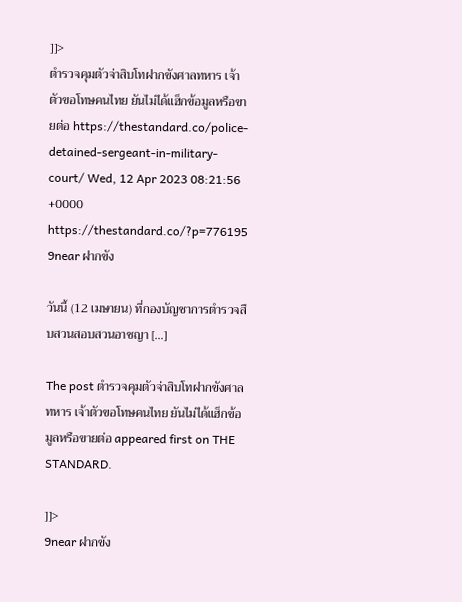]]>
ตำรวจคุมตัวจ่าสิบโทฝากขังศาลทหาร เจ้าตัวขอโทษคนไทย ยันไม่ได้แฮ็กข้อมูลหรือขายต่อ https://thestandard.co/police-detained-sergeant-in-military-court/ Wed, 12 Apr 2023 08:21:56 +0000 https://thestandard.co/?p=776195 9near ฝากขัง

วันนี้ (12 เมษายน) ที่กองบัญชาการตำรวจสืบสวนสอบสวนอาชญา […]

The post ตำรวจคุมตัวจ่าสิบโทฝากขังศาลทหาร เจ้าตัวขอโทษคนไทย ยันไม่ได้แฮ็กข้อมูลหรือขายต่อ appeared first on THE STANDARD.

]]>
9near ฝากขัง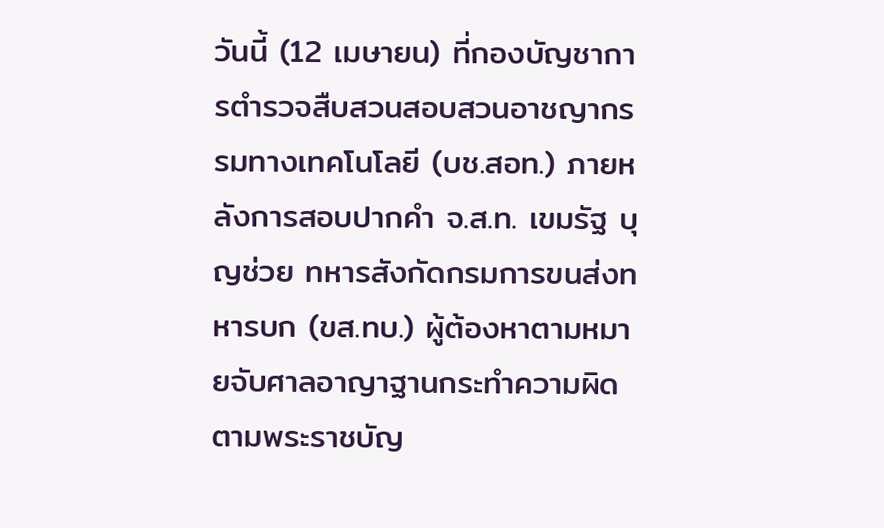วันนี้ (12 เมษายน) ที่กองบัญชาการตำรวจสืบสวนสอบสวนอาชญากรรมทางเทคโนโลยี (บช.สอท.) ภายหลังการสอบปากคำ จ.ส.ท. เขมรัฐ บุญช่วย ทหารสังกัดกรมการขนส่งทหารบก (ขส.ทบ.) ผู้ต้องหาตามหมายจับศาลอาญาฐานกระทำความผิดตามพระราชบัญ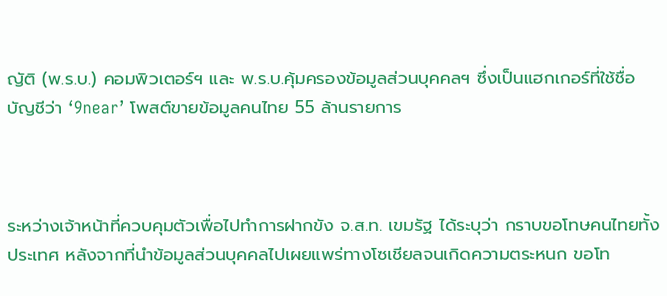ญัติ (พ.ร.บ.) คอมพิวเตอร์ฯ และ พ.ร.บ.คุ้มครองข้อมูลส่วนบุคคลฯ ซึ่งเป็นแฮกเกอร์ที่ใช้ชื่อบัญชีว่า ‘9near’ โพสต์ขายข้อมูลคนไทย 55 ล้านรายการ



ระหว่างเจ้าหน้าที่ควบคุมตัวเพื่อไปทำการฝากขัง จ.ส.ท. เขมรัฐ ได้ระบุว่า กราบขอโทษคนไทยทั้งประเทศ หลังจากที่นำข้อมูลส่วนบุคคลไปเผยแพร่ทางโซเชียลจนเกิดความตระหนก ขอโท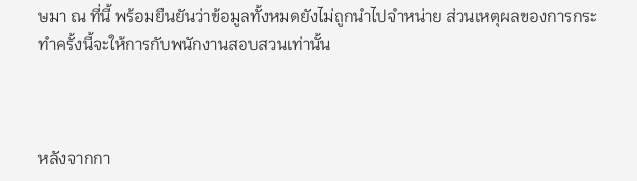ษมา ณ ที่นี้ พร้อมยืนยันว่าข้อมูลทั้งหมดยังไม่ถูกนำไปจำหน่าย ส่วนเหตุผลของการกระทำครั้งนี้จะให้การกับพนักงานสอบสวนเท่านั้น



หลังจากกา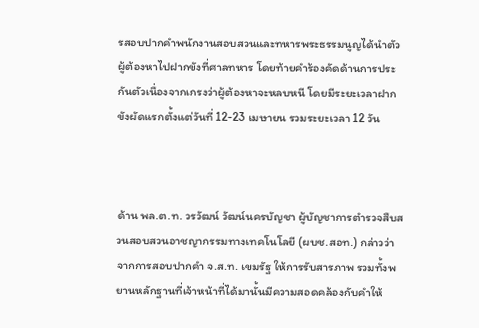รสอบปากคำพนักงานสอบสวนและทหารพระธรรมนูญได้นำตัวผู้ต้องหาไปฝากขังที่ศาลทหาร โดยท้ายคำร้องคัดด้านการประกันตัวเนื่องจากเกรงว่าผู้ต้องหาจะหลบหนี โดยมีระยะเวลาฝากขังผัดแรกตั้งแต่วันที่ 12-23 เมษายน รวมระยะเวลา 12 วัน



ด้าน พล.ต.ท. วรวัฒน์ วัฒน์นครบัญชา ผู้บัญชาการตำรวจสืบสวนสอบสวนอาชญากรรมทางเทคโนโลยี (ผบช.สอท.) กล่าวว่า จากการสอบปากคำ จ.ส.ท. เขมรัฐ ให้การรับสารภาพ รวมทั้งพยานหลักฐานที่เจ้าหน้าที่ได้มานั้นมีความสอดคล้องกับคำให้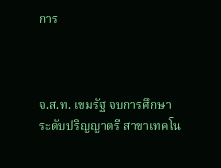การ



จ.ส.ท. เขมรัฐ จบการศึกษาระดับปริญญาตรี สาขาเทคโน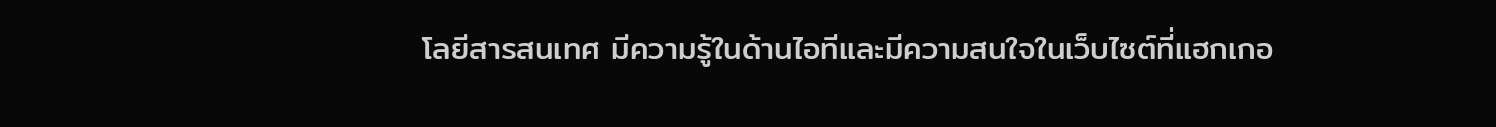โลยีสารสนเทศ มีความรู้ในด้านไอทีและมีความสนใจในเว็บไซต์ที่แฮกเกอ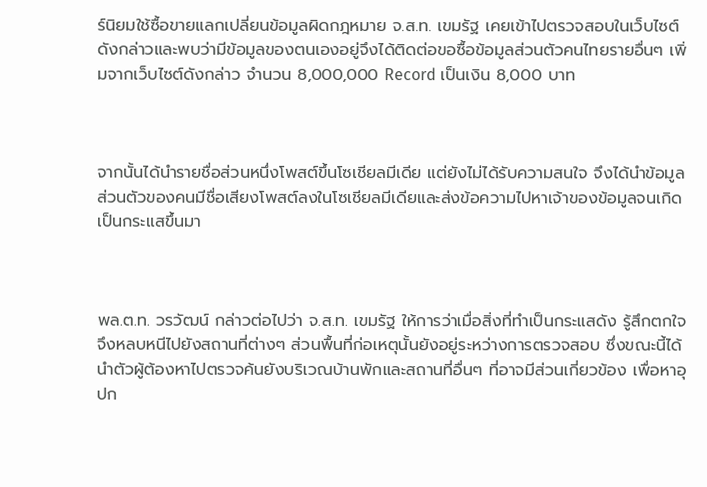ร์นิยมใช้ซื้อขายแลกเปลี่ยนข้อมูลผิดกฎหมาย จ.ส.ท. เขมรัฐ เคยเข้าไปตรวจสอบในเว็บไซต์ดังกล่าวและพบว่ามีข้อมูลของตนเองอยู่จึงได้ติดต่อขอซื้อข้อมูลส่วนตัวคนไทยรายอื่นๆ เพิ่มจากเว็บไซต์ดังกล่าว จำนวน 8,000,000 Record เป็นเงิน 8,000 บาท



จากนั้นได้นำรายชื่อส่วนหนึ่งโพสต์ขึ้นโซเชียลมีเดีย แต่ยังไม่ได้รับความสนใจ จึงได้นำข้อมูลส่วนตัวของคนมีชื่อเสียงโพสต์ลงในโซเชียลมีเดียและส่งข้อความไปหาเจ้าของข้อมูลจนเกิดเป็นกระแสขึ้นมา



พล.ต.ท. วรวัฒน์ กล่าวต่อไปว่า จ.ส.ท. เขมรัฐ ให้การว่าเมื่อสิ่งที่ทำเป็นกระแสดัง รู้สึกตกใจจึงหลบหนีไปยังสถานที่ต่างๆ ส่วนพื้นที่ก่อเหตุนั้นยังอยู่ระหว่างการตรวจสอบ ซึ่งขณะนี้ได้นำตัวผู้ต้องหาไปตรวจค้นยังบริเวณบ้านพักและสถานที่อื่นๆ ที่อาจมีส่วนเกี่ยวข้อง เพื่อหาอุปก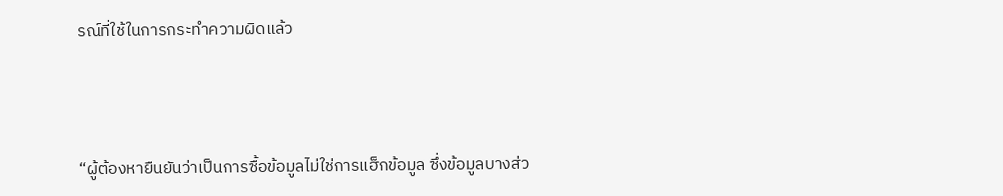รณ์ที่ใช้ในการกระทำความผิดแล้ว



“ผู้ต้องหายืนยันว่าเป็นการซื้อข้อมูลไม่ใช่การแฮ็กข้อมูล ซึ่งข้อมูลบางส่ว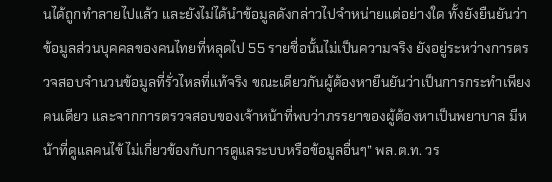นได้ถูกทำลายไปแล้ว และยังไม่ได้นำข้อมูลดังกล่าวไปจำหน่ายแต่อย่างใด ทั้งยังยืนยันว่าข้อมูลส่วนบุคคลของคนไทยที่หลุดไป 55 รายชื่อนั้นไม่เป็นความจริง ยังอยู่ระหว่างการตรวจสอบจำนวนข้อมูลที่รั่วไหลที่แท้จริง ขณะเดียวกันผู้ต้องหายืนยันว่าเป็นการกระทำเพียงคนเดียว และจากการตรวจสอบของเจ้าหน้าที่พบว่าภรรยาของผู้ต้องหาเป็นพยาบาล มีหน้าที่ดูแลคนไข้ ไม่เกี่ยวข้องกับการดูแลระบบหรือข้อมูลอื่นๆ” พล.ต.ท. วร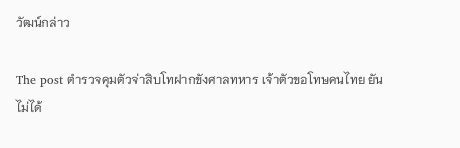วัฒน์กล่าว

The post ตำรวจคุมตัวจ่าสิบโทฝากขังศาลทหาร เจ้าตัวขอโทษคนไทย ยันไม่ได้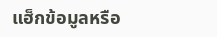แฮ็กข้อมูลหรือ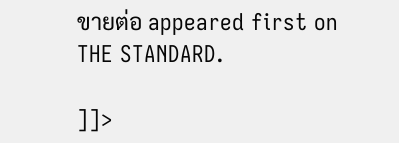ขายต่อ appeared first on THE STANDARD.

]]>